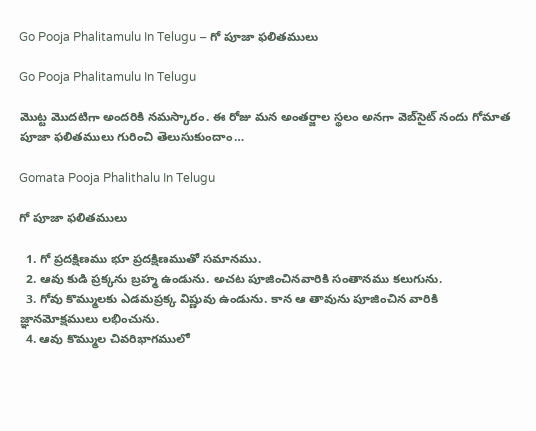Go Pooja Phalitamulu In Telugu – గో పూజా ఫలితములు

Go Pooja Phalitamulu In Telugu

మొట్ట మొదటిగా అందరికి నమస్కారం. ఈ రోజు మన అంతర్జాల స్థలం అనగా వెబ్‌సైట్ నందు గోమాత పూజా ఫలితములు గురించి తెలుసుకుందాం…

Gomata Pooja Phalithalu In Telugu

గో పూజా ఫలితములు

  1. గో ప్రదక్షిణము భూ ప్రదక్షిణముతో సమానము.
  2. ఆవు కుడి ప్రక్కను బ్రహ్మ ఉండును. అచట పూజించినవారికి సంతానము కలుగును.
  3. గోవు కొమ్ములకు ఎడమప్రక్క విష్ణువు ఉండును. కాన ఆ తావును పూజించిన వారికి జ్ఞానమోక్షములు లభించును.
  4. ఆవు కొమ్ముల చివరిభాగములో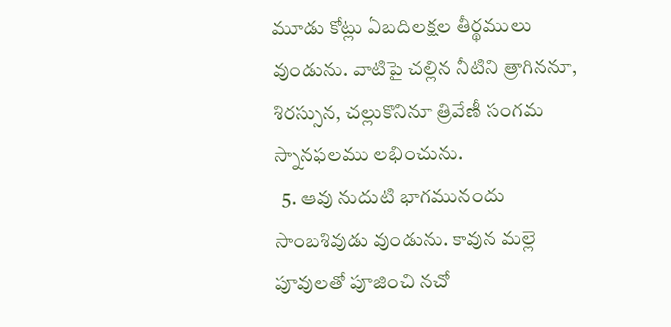మూడు కోట్లు ఏబదిలక్షల తీర్థములు వుండును. వాటిపై చల్లిన నీటిని త్రాగిననూ, శిరస్సున, చల్లుకొనినూ త్రివేణీ సంగమ స్నానఫలము లభించును.
  5. ఆవు నుదుటి భాగమునందు సాంబశివుడు వుండును. కావున మల్లె పూవులతో పూజించి నచో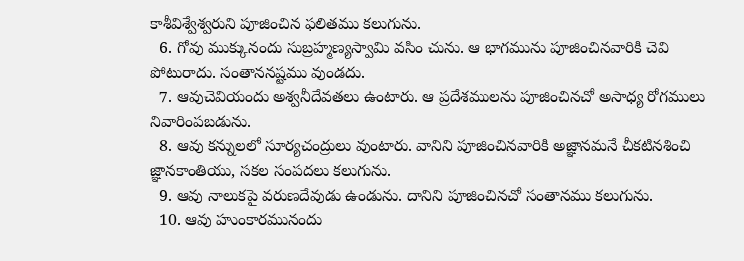కాశీవిశ్వేశ్వరుని పూజించిన ఫలితము కలుగును.
  6. గోవు ముక్కునందు సుబ్రహ్మణ్యస్వామి వసిం చును. ఆ భాగమును పూజించినవారికి చెవి పోటురాదు. సంతాననష్టము వుండదు.
  7. ఆవుచెవియందు అశ్వనీదేవతలు ఉంటారు. ఆ ప్రదేశములను పూజించినచో అసాధ్య రోగములు నివారింపబడును.
  8. ఆవు కన్నులలో సూర్యచంద్రులు వుంటారు. వానిని పూజించినవారికి అజ్ఞానమనే చీకటినశించి జ్ఞానకాంతియు, సకల సంపదలు కలుగును.
  9. ఆవు నాలుకపై వరుణదేవుడు ఉండును. దానిని పూజించినచో సంతానము కలుగును.
  10. ఆవు హుంకారమునందు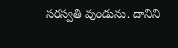సరస్వతి వుండును. దానిని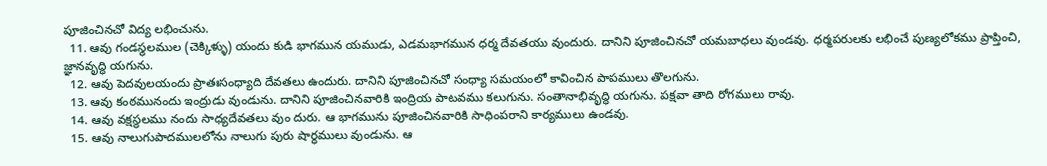పూజించినచో విద్య లభించును.
  11. ఆవు గండస్థలముల (చెక్కిళ్ళు) యందు కుడి భాగమున యముడు, ఎడమభాగమున ధర్మ దేవతయు వుందురు. దానిని పూజించినచో యమబాధలు వుండవు. ధర్మపరులకు లభించే పుణ్యలోకము ప్రాప్తించి, జ్ఞానవృద్ధి యగును.
  12. ఆవు పెదవులయందు ప్రాతఃసంధ్యాది దేవతలు ఉందురు. దానిని పూజించినచో సంధ్యా సమయంలో కావించిన పాపములు తొలగును.
  13. ఆవు కంఠమునందు ఇంద్రుడు వుండును. దానిని పూజించినవారికి ఇంద్రియ పాటవము కలుగును. సంతానాభివృద్ధి యగును. పక్షవా తాది రోగములు రావు.
  14. ఆవు వక్షస్థలము నందు సాధ్యదేవతలు వుం దురు. ఆ భాగమును పూజించినవారికి సాధింపరాని కార్యములు ఉండవు.
  15. ఆవు నాలుగుపాదములలోను నాలుగు పురు షార్ధములు వుండును. ఆ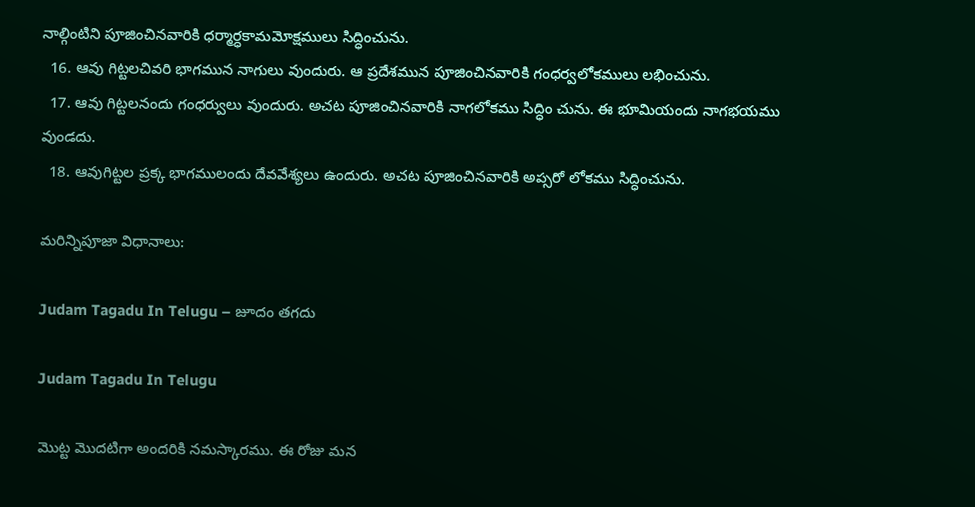నాల్గింటిని పూజించినవారికి ధర్మార్ధకామమోక్షములు సిద్ధించును.
  16. ఆవు గిట్టలచివరి భాగమున నాగులు వుందురు. ఆ ప్రదేశమున పూజించినవారికి గంధర్వలోకములు లభించును.
  17. ఆవు గిట్టలనందు గంధర్వులు వుందురు. అచట పూజించినవారికి నాగలోకము సిద్ధిం చును. ఈ భూమియందు నాగభయము వుండదు.
  18. ఆవుగిట్టల ప్రక్క భాగములందు దేవవేశ్యలు ఉందురు. అచట పూజించినవారికి అప్సరో లోకము సిద్ధించును.

మరిన్నిపూజా విధానాలు:

Judam Tagadu In Telugu – జూదం తగదు

Judam Tagadu In Telugu

మొట్ట మొదటిగా అందరికి నమస్కారము. ఈ రోజు మన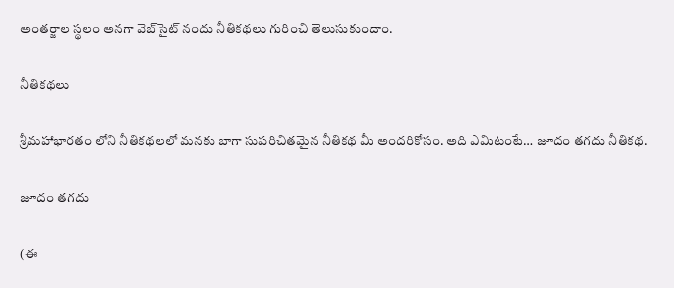అంతర్జాల స్థలం అనగా వెబ్‌సైట్ నందు నీతికథలు గురించి తెలుసుకుందాం.

నీతికథలు

శ్రీమహాభారతం లోని నీతికథలలో మనకు బాగా సుపరిచితమైన నీతికథ మీ అందరికోసం. అది ఎమిటంటే… జూదం తగదు నీతికథ.

జూదం తగదు

(ఈ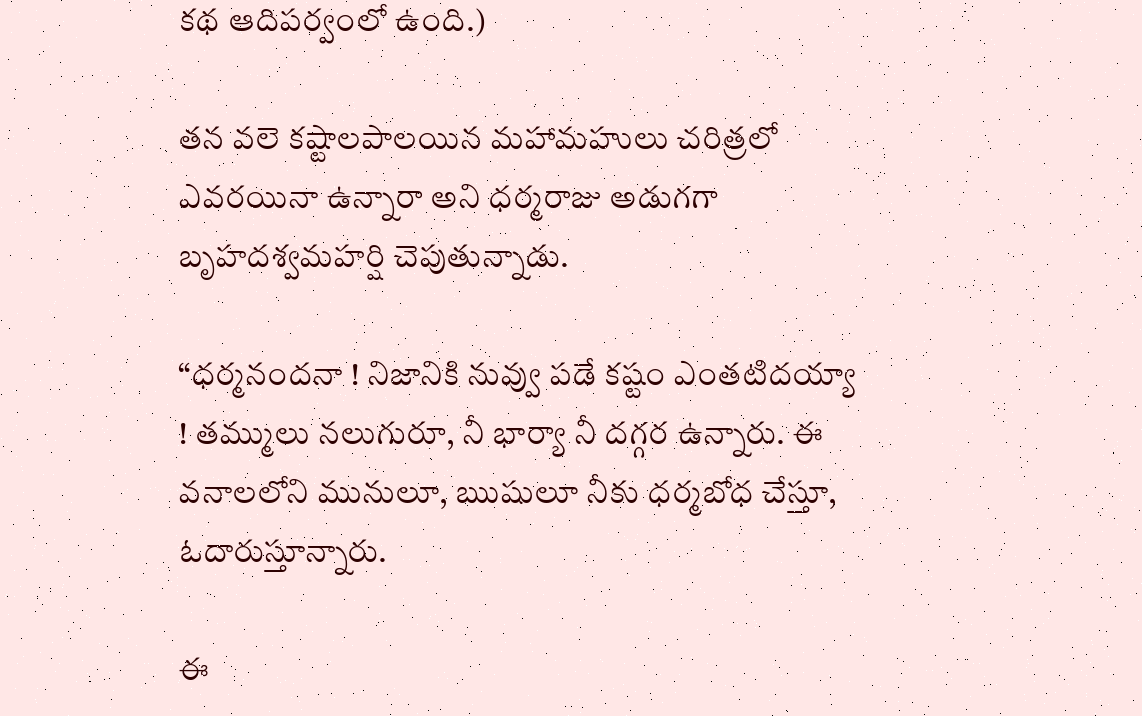కథ ఆదిపర్వంలో ఉంది.)

తన వలె కష్టాలపాలయిన మహామహులు చరిత్రలో ఎవరయినా ఉన్నారా అని ధర్మరాజు అడుగగా బృహదశ్వమహర్షి చెపుతున్నాడు.

“ధర్మనందనా ! నిజానికి నువ్వు పడే కష్టం ఎంతటిదయ్యా ! తమ్ములు నలుగురూ, నీ భార్యా నీ దగ్గర ఉన్నారు. ఈ వనాలలోని మునులూ, ఋషులూ నీకు ధర్మబోధ చేస్తూ, ఓదారుస్తూన్నారు.

ఈ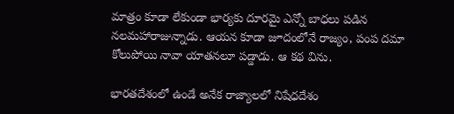మాత్రం కూడా లేకుండా భార్యకు దూరమై ఎన్నో బాధలు పడిన నలమహారాజున్నాడు. ఆయన కూడా జూదంలోనే రాజ్యం, పంప దమా కోలుపోయి నావా యాతనలూ పడ్డాడు. ఆ కథ విను.

భారతదేశంలో ఉండే అనేక రాజ్యాలలో నిషేధదేశం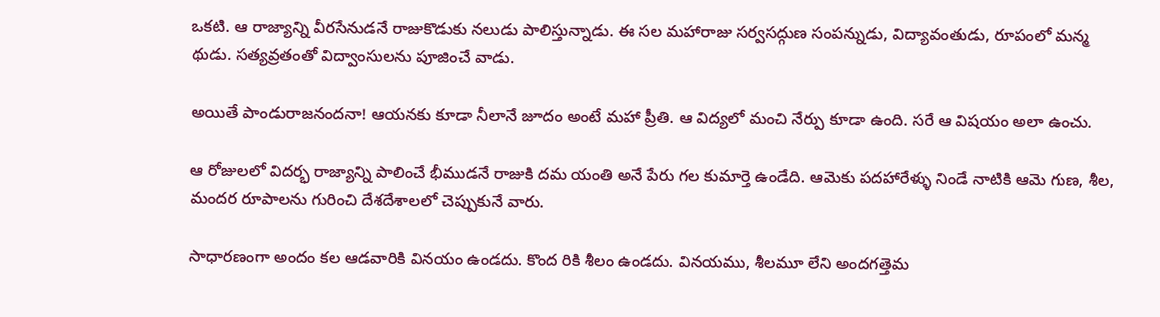ఒకటి. ఆ రాజ్యాన్ని వీరసేనుడనే రాజుకొడుకు నలుడు పాలిస్తున్నాడు. ఈ సల మహారాజు సర్వసద్గుణ సంపన్నుడు, విద్యావంతుడు, రూపంలో మన్మ థుడు. సత్యవ్రతంతో విద్వాంసులను పూజించే వాడు.

అయితే పాండురాజనందనా! ఆయనకు కూడా నీలానే జూదం అంటే మహా ప్రీతి. ఆ విద్యలో మంచి నేర్పు కూడా ఉంది. సరే ఆ విషయం అలా ఉంచు.

ఆ రోజులలో విదర్భ రాజ్యాన్ని పాలించే భీముడనే రాజుకి దమ యంతి అనే పేరు గల కుమార్తె ఉండేది. ఆమెకు పదహారేళ్ళు నిండే నాటికి ఆమె గుణ, శీల, మందర రూపాలను గురించి దేశదేశాలలో చెప్పుకునే వారు.

సాధారణంగా అందం కల ఆడవారికి వినయం ఉండదు. కొంద రికి శీలం ఉండదు. వినయము, శీలమూ లేని అందగత్తెమ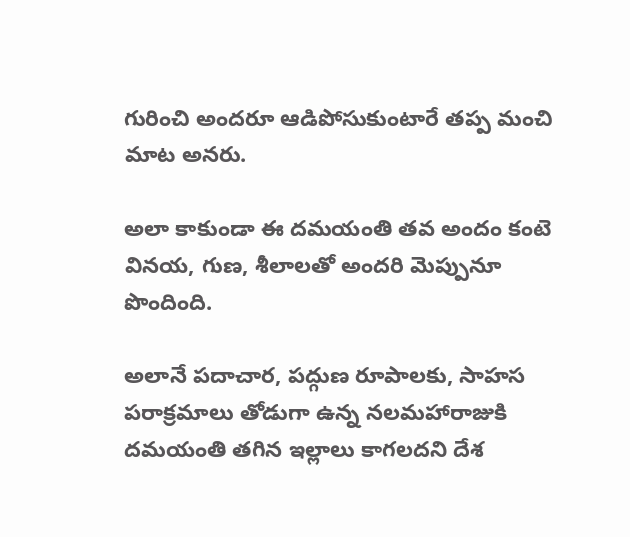గురించి అందరూ ఆడిపోసుకుంటారే తప్ప మంచి మాట అనరు.

అలా కాకుండా ఈ దమయంతి తవ అందం కంటె వినయ, గుణ, శీలాలతో అందరి మెప్పునూ పొందింది.

అలానే పదాచార, పద్గుణ రూపాలకు, సాహస పరాక్రమాలు తోడుగా ఉన్న నలమహారాజుకి దమయంతి తగిన ఇల్లాలు కాగలదని దేశ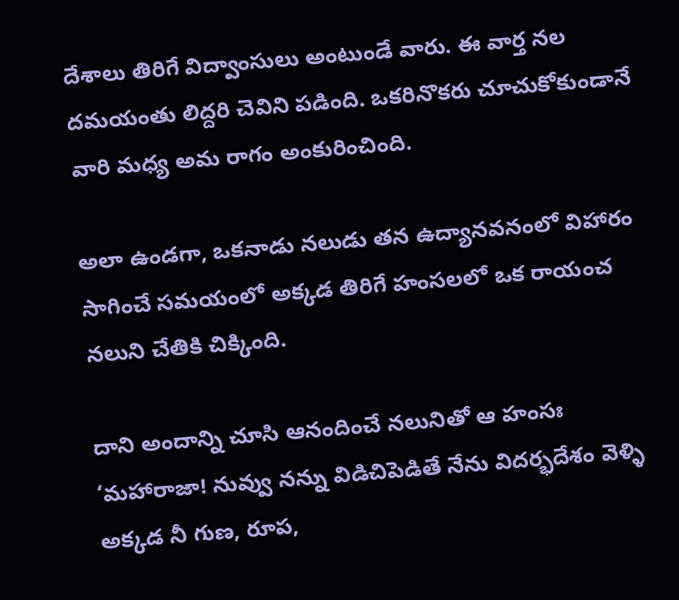దేశాలు తిరిగే విద్వాంసులు అంటుండే వారు. ఈ వార్త నల దమయంతు లిద్దరి చెవిని పడింది. ఒకరినొకరు చూచుకోకుండానే వారి మధ్య అమ రాగం అంకురించింది.

అలా ఉండగా, ఒకనాడు నలుడు తన ఉద్యానవనంలో విహారం సాగించే సమయంలో అక్కడ తిరిగే హంసలలో ఒక రాయంచ నలుని చేతికి చిక్కింది.

దాని అందాన్ని చూసి ఆనందించే నలునితో ఆ హంసః
‘మహారాజా! నువ్వు నన్ను విడిచిపెడితే నేను విదర్భదేశం వెళ్ళి అక్కడ నీ గుణ, రూప,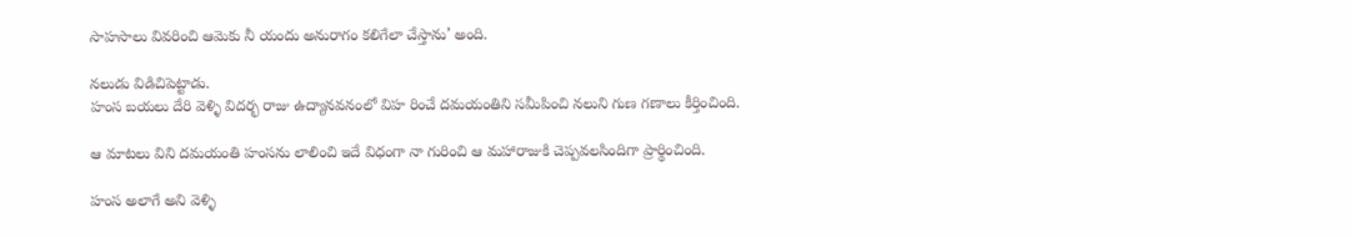సాహసాలు వివరించి ఆమెకు నీ యందు అనురాగం కలిగేలా చేస్తాను’ అంది.

నలుడు విడిచిపెట్టాడు.
హంస బయలు దేరి వెళ్ళి విదర్భ రాజు ఉద్యానవనంలో విహ రించే దమయంతిని సమీపించి నలుని గుణ గణాలు కీర్తించింది.

ఆ మాటలు విని దమయంతి హంసను లాలించి ఇదే విధంగా నా గురించి ఆ మహారాజుకి చెప్పవలసిందిగా ప్రార్థించింది.

హంస అలాగే అని వెళ్ళి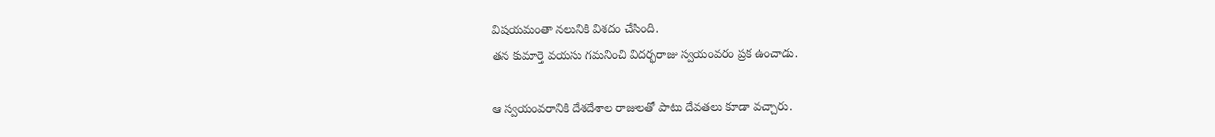విషయమంతా నలునికి విశదం చేసింది.
తన కుమార్తె వయసు గమనించి విదర్భరాజు స్వయంవరం ప్రక ఉంచాడు.

ఆ స్వయంవరానికి దేశదేశాల రాజులతో పాటు దేవతలు కూడా వచ్చారు.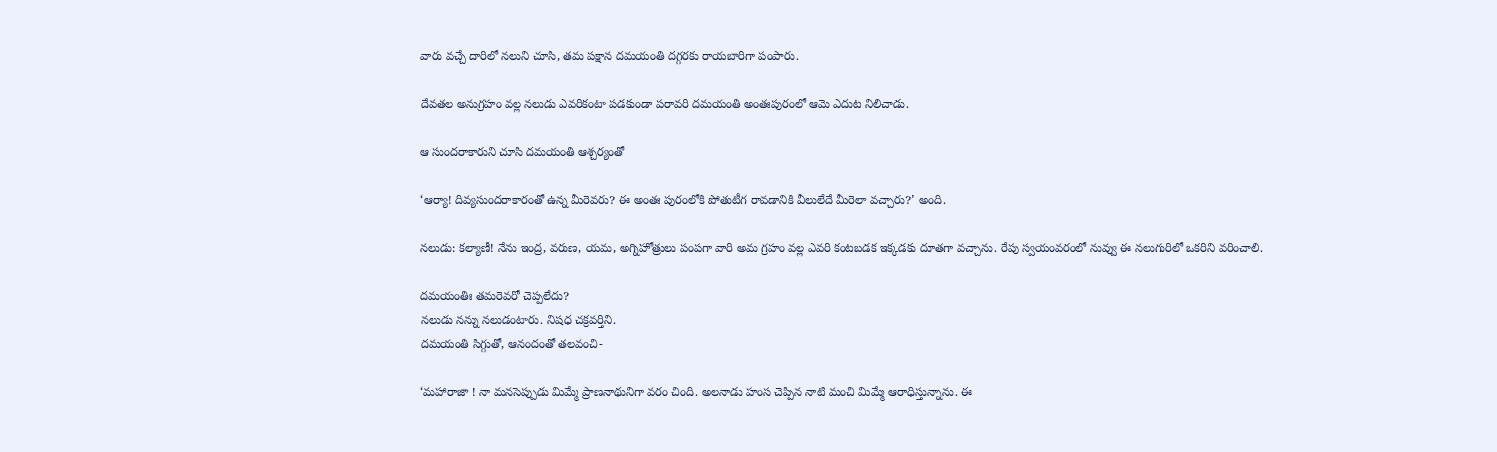వారు వచ్చే దారిలో నలుని చూసి, తమ పక్షాన దమయంతి దగ్గరకు రాయబారిగా పంపారు.

దేవతల అనుగ్రహం వల్ల నలుడు ఎవరికంటా పడకుండా పరావరి దమయంతి అంతఃపురంలో ఆమె ఎదుట నిలిచాడు.

ఆ సుందరాకారుని చూసి దమయంతి ఆశ్చర్యంతో

‘ఆర్యా! దివ్యసుందరాకారంతో ఉన్న మీరెవరు? ఈ అంతః పురంలోకి పోతుటీగ రావడానికి వీలులేదే మీరెలా వచ్చారు?’ అంది.

నలుడు: కల్యాణీ! నేను ఇంద్ర, వరుణ, యమ, అగ్నిహోత్రులు పంపగా వారి అమ గ్రహం వల్ల ఎవరి కంటబడక ఇక్కడకు దూతగా వచ్చాను. రేపు స్వయంవరంలో నువ్వు ఈ నలుగురిలో ఒకరిని వరించాలి.

దమయంతిః తమరెవరో చెప్పలేదు?
నలుడు నన్ను నలుడంటారు. నిషధ చక్రవర్తిని.
దమయంతి సిగ్గుతో, ఆనందంతో తలవంచి-

‘మహారాజా ! నా మనసెప్పుడు మిమ్మే ప్రాణనాథునిగా వరం చింది. అలనాడు హంస చెప్పిన నాటి మంచి మిమ్మే ఆరాధిస్తున్నాను. ఈ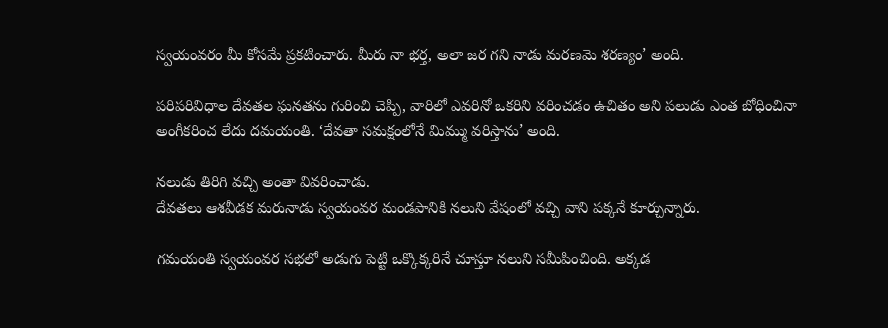స్వయంవరం మీ కోసమే ప్రకటించారు. మీరు నా భర్త, అలా జర గని నాడు మరణమె శరణ్యం’ అంది.

పరిపరివిధాల దేవతల ఘనతను గురించి చెప్పి, వారిలో ఎవరినో ఒకరిని వరించడం ఉచితం అని పలుడు ఎంత బోధించినా అంగీకరించ లేదు దమయంతి. ‘దేవతా సమక్షంలోనే మిమ్ము వరిస్తాను’ అంది.

నలుడు తిరిగి వచ్చి అంతా వివరించాడు.
దేవతలు ఆశవీడక మరునాడు స్వయంవర మండపానికి నలుని వేషంలో వచ్చి వాని పక్కనే కూర్చున్నారు.

గమయంతి స్వయంవర సభలో అడుగు పెట్టి ఒక్కొక్కరినే చూస్తూ నలుని సమీపించింది. అక్కడ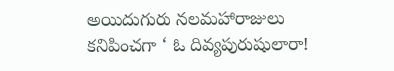అయిదుగురు నలమహారాజులు కనిపించగా ‘ ఓ దివ్యపురుషులారా!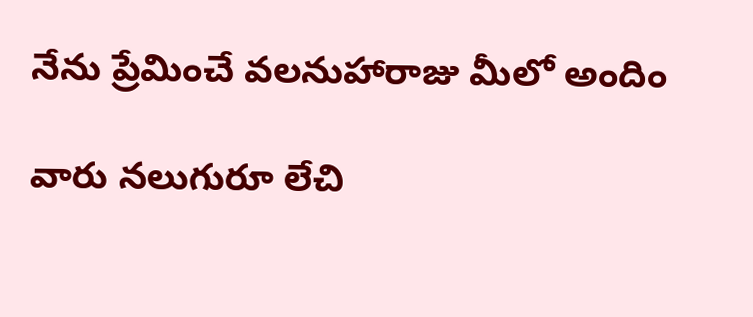నేను ప్రేమించే వలనుహారాజు మీలో అందిం

వారు నలుగురూ లేచి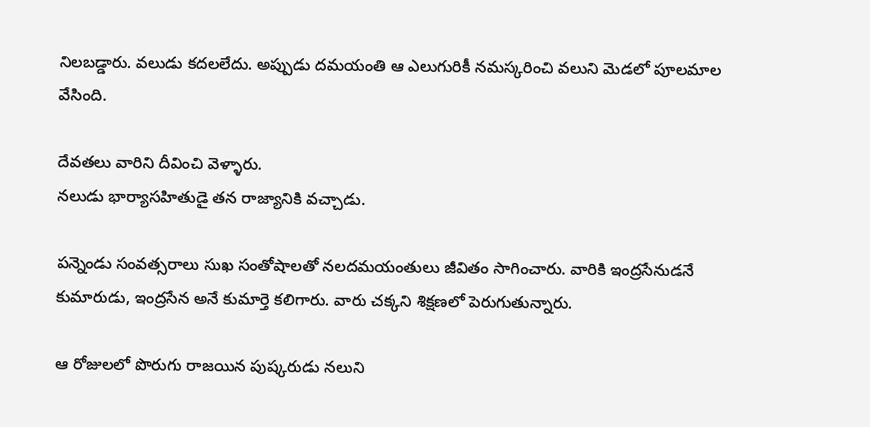నిలబడ్డారు. వలుడు కదలలేదు. అప్పుడు దమయంతి ఆ ఎలుగురికీ నమస్కరించి వలుని మెడలో పూలమాల వేసింది.

దేవతలు వారిని దీవించి వెళ్ళారు.
నలుడు భార్యాసహితుడై తన రాజ్యానికి వచ్చాడు.

పన్నెండు సంవత్సరాలు సుఖ సంతోషాలతో నలదమయంతులు జీవితం సాగించారు. వారికి ఇంద్రసేనుడనే కుమారుడు, ఇంద్రసేన అనే కుమార్తె కలిగారు. వారు చక్కని శిక్షణలో పెరుగుతున్నారు.

ఆ రోజులలో పొరుగు రాజయిన పుష్కరుడు నలుని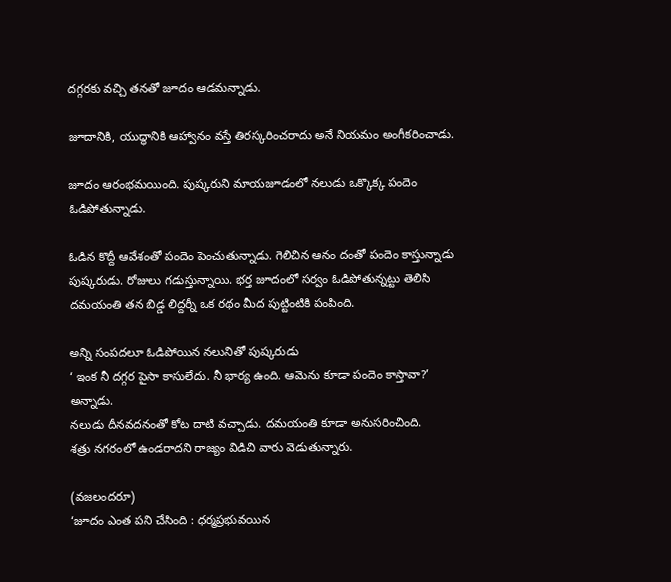దగ్గరకు వచ్చి తనతో జూదం ఆడమన్నాడు.

జూదానికి, యుద్ధానికి ఆహ్వానం వస్తే తిరస్కరించరాదు అనే నియమం అంగీకరించాడు.

జూదం ఆరంభమయింది. పుష్కరుని మాయజూడంలో నలుడు ఒక్కొక్క పందెం ఓడిపోతున్నాడు.

ఓడిన కొద్దీ ఆవేశంతో పందెం పెంచుతున్నాడు. గెలిచిన ఆనం దంతో పందెం కాస్తున్నాడు పుష్కరుడు. రోజులు గడుస్తున్నాయి. భర్త జూదంలో సర్వం ఓడిపోతున్నట్టు తెలిసి దమయంతి తన బిడ్డ లిద్దర్నీ ఒక రథం మీద పుట్టింటికి పంపింది.

అన్ని సంపదలూ ఓడిపోయిన నలునితో పుష్కరుడు
‘ ఇంక నీ దగ్గర పైసా కాసులేదు. నీ భార్య ఉంది. ఆమెను కూడా పందెం కాస్తావా?’ అన్నాడు.
నలుడు దీనవదనంతో కోట దాటి వచ్చాడు. దమయంతి కూడా అనుసరించింది.
శత్రు నగరంలో ఉండరాదని రాజ్యం విడిచి వారు వెడుతున్నారు.

(వజలందరూ)
‘జూదం ఎంత పని చేసింది : ధర్మప్రభువయిన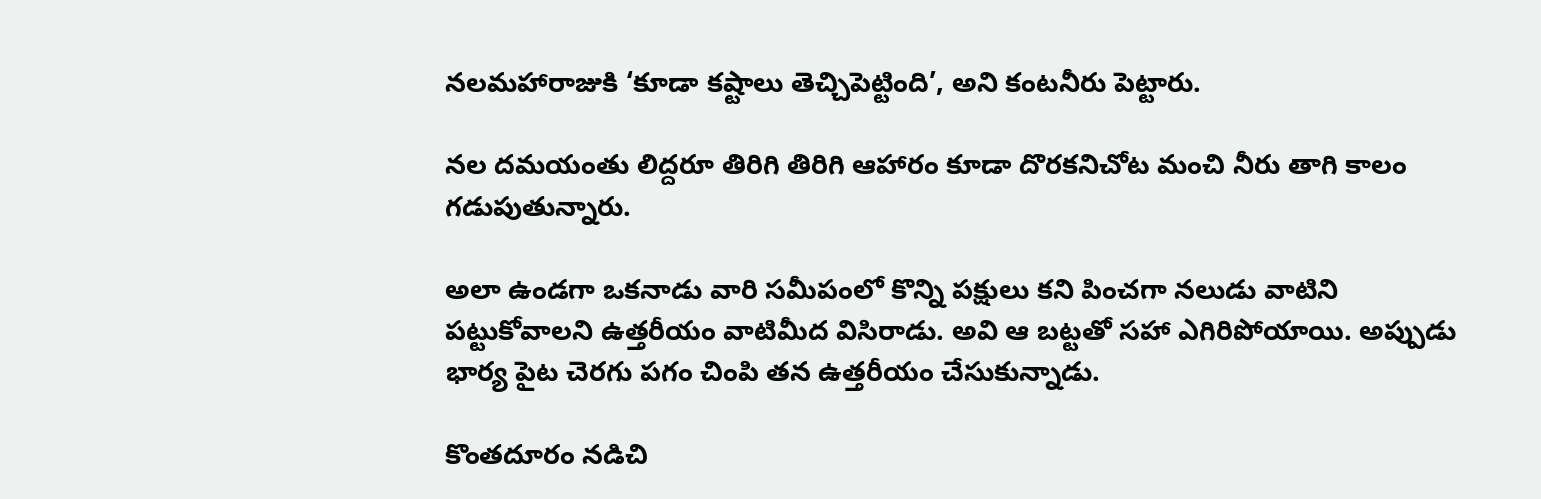నలమహారాజుకి ‘కూడా కష్టాలు తెచ్చిపెట్టింది’, అని కంటనీరు పెట్టారు.

నల దమయంతు లిద్దరూ తిరిగి తిరిగి ఆహారం కూడా దొరకనిచోట మంచి నీరు తాగి కాలం గడుపుతున్నారు.

అలా ఉండగా ఒకనాడు వారి సమీపంలో కొన్ని పక్షులు కని పించగా నలుడు వాటిని పట్టుకోవాలని ఉత్తరీయం వాటిమీద విసిరాడు. అవి ఆ బట్టతో సహా ఎగిరిపోయాయి. అప్పుడు భార్య పైట చెరగు పగం చింపి తన ఉత్తరీయం చేసుకున్నాడు.

కొంతదూరం నడిచి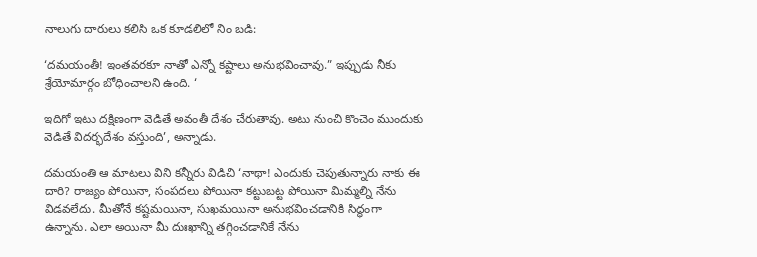నాలుగు దారులు కలిసి ఒక కూడలిలో నిం బడి:

‘దమయంతీ! ఇంతవరకూ నాతో ఎన్నో కష్టాలు అనుభవించావు.” ఇప్పుడు నీకు శ్రేయోమార్గం బోధించాలని ఉంది. ‘

ఇదిగో ఇటు దక్షిణంగా వెడితే అవంతీ దేశం చేరుతావు. అటు నుంచి కొంచెం ముందుకు వెడితే విదర్భదేశం వస్తుంది’, అన్నాడు.

దమయంతి ఆ మాటలు విని కన్నీరు విడిచి ‘నాథా! ఎందుకు చెపుతున్నారు నాకు ఈ దారి? రాజ్యం పోయినా, సంపదలు పోయినా కట్టుబట్ట పోయినా మిమ్మల్ని నేను విడవలేదు. మీతోనే కష్టమయినా, సుఖమయినా అనుభవించడానికి సిద్ధంగా ఉన్నాను. ఎలా అయినా మీ దుఃఖాన్ని తగ్గించడానికే నేను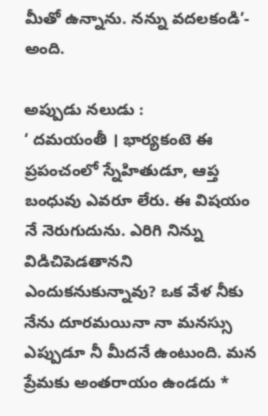మీతో ఉన్నాను. నన్ను వదలకండి’- అంది.

అప్పుడు నలుడు :
‘ దమయంతీ । భార్యకంటె ఈ ప్రపంచంలో స్నేహితుడూ, ఆప్త బంధువు ఎవరూ లేరు. ఈ విషయం నే నెరుగుదును. ఎరిగి నిన్ను విడిచిపెడతానని ఎందుకనుకున్నావు? ఒక వేళ నీకు నేను దూరమయినా నా మనస్సు ఎప్పుడూ నీ మీదనే ఉంటుంది. మన ప్రేమకు అంతరాయం ఉండదు *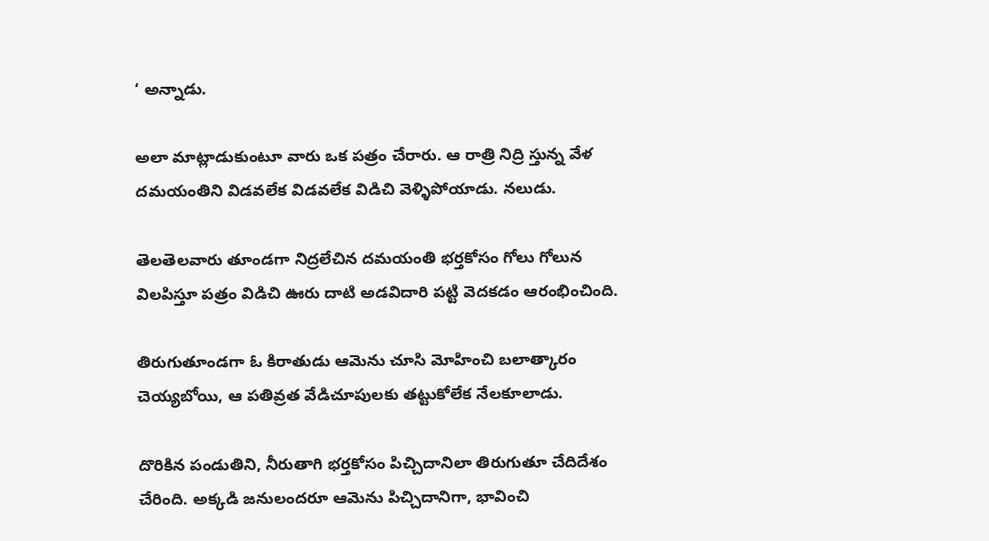‘ అన్నాడు.

అలా మాట్లాడుకుంటూ వారు ఒక పత్రం చేరారు. ఆ రాత్రి నిద్రి స్తున్న వేళ దమయంతిని విడవలేక విడవలేక విడిచి వెళ్ళిపోయాడు. నలుడు.

తెలతెలవారు తూండగా నిద్రలేచిన దమయంతి భర్తకోసం గోలు గోలున విలపిస్తూ పత్రం విడిచి ఊరు దాటి అడవిదారి పట్టి వెదకడం ఆరంభించింది.

తిరుగుతూండగా ఓ కిరాతుడు ఆమెను చూసి మోహించి బలాత్కారం చెయ్యబోయి, ఆ పతివ్రత వేడిచూపులకు తట్టుకోలేక నేలకూలాడు.

దొరికిన పండుతిని, నీరుతాగి భర్తకోసం పిచ్చిదానిలా తిరుగుతూ చేదిదేశం చేరింది. అక్కడి జనులందరూ ఆమెను పిచ్చిదానిగా, భావించి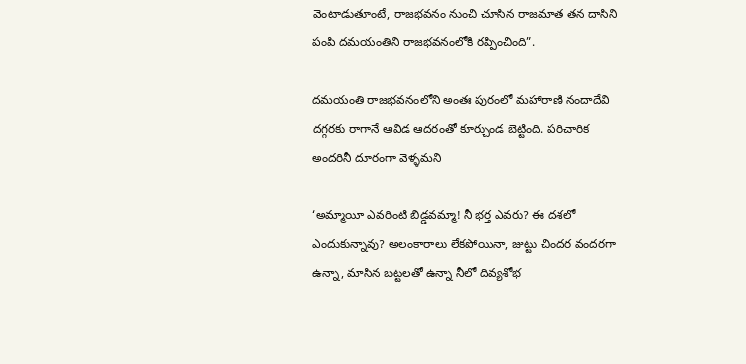వెంటాడుతూంటే, రాజభవనం నుంచి చూసిన రాజమాత తన దాసిని పంపి దమయంతిని రాజభవనంలోకి రప్పించింది”.

దమయంతి రాజభవనంలోని అంతః పురంలో మహారాణి నందాదేవి దగ్గరకు రాగానే ఆవిడ ఆదరంతో కూర్చుండ బెట్టింది. పరిచారిక అందరినీ దూరంగా వెళ్ళమని

‘అమ్మాయీ ఎవరింటి బిడ్డవమ్మా! నీ భర్త ఎవరు? ఈ దశలో ఎందుకున్నావు? అలంకారాలు లేకపోయినా, జుట్టు చిందర వందరగా ఉన్నా, మాసిన బట్టలతో ఉన్నా నీలో దివ్యశోభ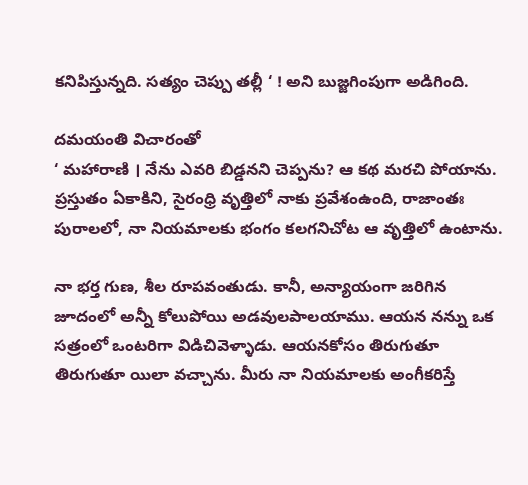కనిపిస్తున్నది. సత్యం చెప్పు తల్లీ ‘ ! అని బుజ్జగింపుగా అడిగింది.

దమయంతి విచారంతో
‘ మహారాణి । నేను ఎవరి బిడ్డనని చెప్పను? ఆ కథ మరచి పోయాను. ప్రస్తుతం ఏకాకిని, సైరంధ్రి వృత్తిలో నాకు ప్రవేశంఉంది, రాజాంతః పురాలలో, నా నియమాలకు భంగం కలగనిచోట ఆ వృత్తిలో ఉంటాను.

నా భర్త గుణ, శీల రూపవంతుడు. కానీ, అన్యాయంగా జరిగిన జూదంలో అన్నీ కోలుపోయి అడవులపాలయాము. ఆయన నన్ను ఒక సత్రంలో ఒంటరిగా విడిచివెళ్ళాడు. ఆయనకోసం తిరుగుతూ తిరుగుతూ యిలా వచ్చాను. మీరు నా నియమాలకు అంగీకరిస్తే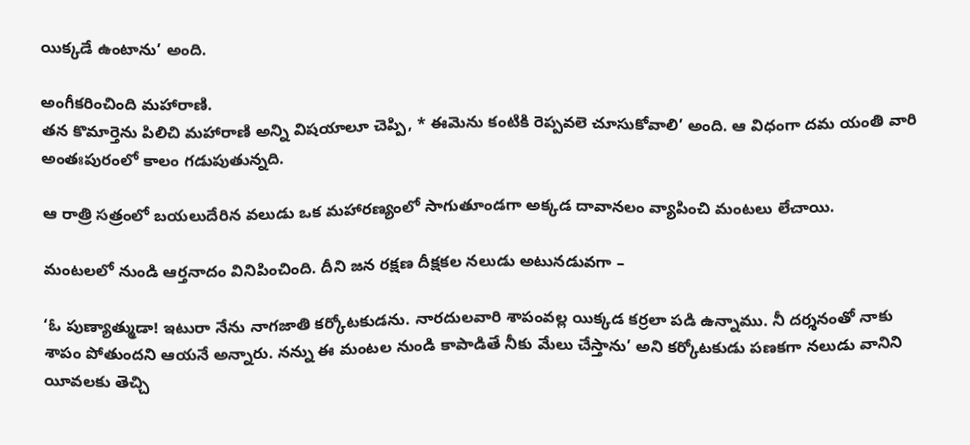యిక్కడే ఉంటాను’ అంది.

అంగీకరించింది మహారాణి.
తన కొమార్తెను పిలిచి మహారాణి అన్ని విషయాలూ చెప్పి, * ఈమెను కంటికి రెప్పవలె చూసుకోవాలి’ అంది. ఆ విధంగా దమ యంతి వారి అంతఃపురంలో కాలం గడుపుతున్నది.

ఆ రాత్రి సత్రంలో బయలుదేరిన వలుడు ఒక మహారణ్యంలో సాగుతూండగా అక్కడ దావానలం వ్యాపించి మంటలు లేచాయి.

మంటలలో నుండి ఆర్తనాదం వినిపించింది. దీని జన రక్షణ దీక్షకల నలుడు అటునడువగా –

‘ఓ పుణ్యాత్ముడా! ఇటురా నేను నాగజాతి కర్కోటకుడను. నారదులవారి శాపంవల్ల యిక్కడ కర్రలా పడి ఉన్నాము. నీ దర్శనంతో నాకు శాపం పోతుందని ఆయనే అన్నారు. నన్ను ఈ మంటల నుండి కాపాడితే నీకు మేలు చేస్తాను’ అని కర్కోటకుడు పణకగా నలుడు వానిని యీవలకు తెచ్చి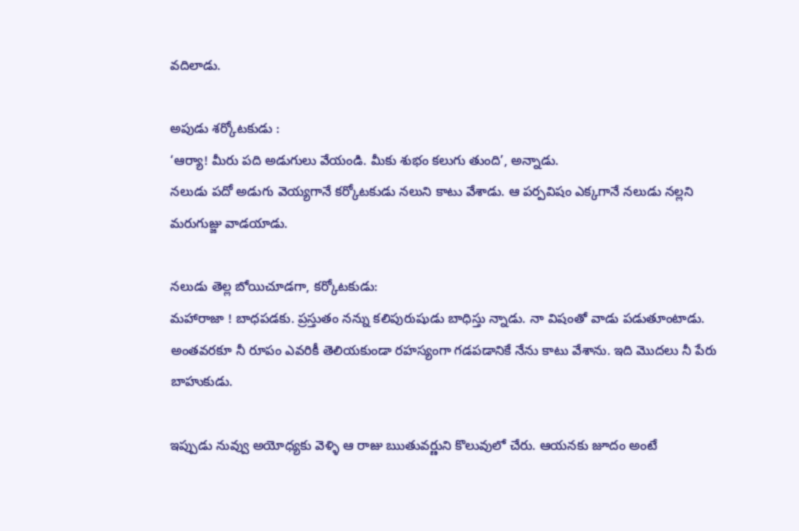వదిలాడు.

అపుడు శర్కోటకుడు :
‘ఆర్యా! మీరు పది అడుగులు వేయండి. మీకు శుభం కలుగు తుంది’, అన్నాడు.
నలుడు పదో అడుగు వెయ్యగానే కర్కోటకుడు నలుని కాటు వేశాడు. ఆ పర్పవిషం ఎక్కగానే నలుడు నల్లని మరుగుజ్జు వాడయాడు.

నలుడు తెల్ల బోయిచూడగా, కర్కోటకుడు:
మహారాజా ! బాధపడకు. ప్రస్తుతం నన్ను కలిపురుషుడు బాధిస్తు న్నాడు. నా విషంతో వాడు పడుతూంటాడు. అంతవరకూ నీ రూపం ఎవరికీ తెలియకుండా రహస్యంగా గడపడానికే నేను కాటు వేశాను. ఇది మొదలు నీ పేరు బాహుకుడు.

ఇప్పుడు నువ్వు అయోధ్యకు వెళ్ళి ఆ రాజు ఋతువర్ణుని కొలువులో చేరు. ఆయనకు జూదం అంటే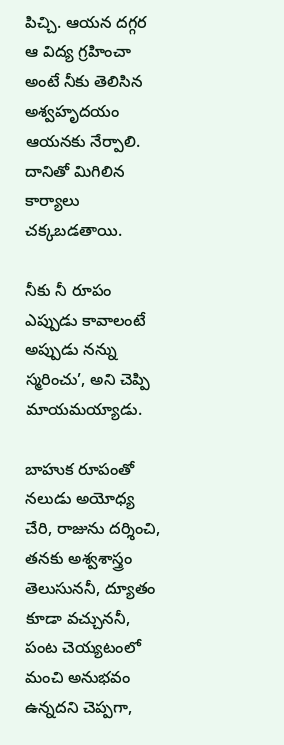పిచ్చి. ఆయన దగ్గర ఆ విద్య గ్రహించా అంటే నీకు తెలిసిన అశ్వహృదయం ఆయనకు నేర్పాలి. దానితో మిగిలిన కార్యాలు చక్కబడతాయి.

నీకు నీ రూపం ఎప్పుడు కావాలంటే అప్పుడు నన్ను స్మరించు’, అని చెప్పి మాయమయ్యాడు.

బాహుక రూపంతో నలుడు అయోధ్య చేరి, రాజును దర్శించి, తనకు అశ్వశాస్త్రం తెలుసుననీ, ద్యూతం కూడా వచ్చుననీ, పంట చెయ్యటంలో మంచి అనుభవం ఉన్నదని చెప్పగా,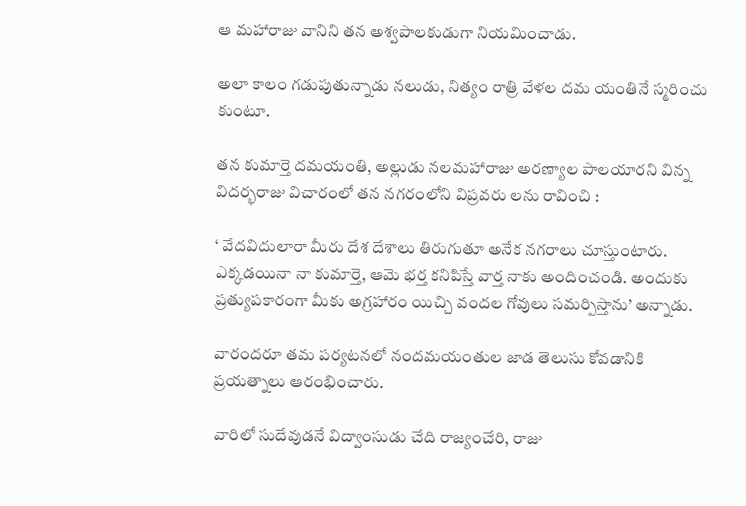ఆ మహారాజు వానిని తన అశ్వపాలకుడుగా నియమించాడు.

అలా కాలం గడుపుతున్నాడు నలుడు, నిత్యం రాత్రి వేళల దమ యంతినే స్మరించు కుంటూ.

తన కుమార్తె దమయంతి, అల్లుడు నలమహారాజు అరణ్యాల పాలయారని విన్న విదర్భరాజు విచారంలో తన నగరంలోని విప్రవరు లను రావించి :

‘ వేదవిదులారా మీరు దేశ దేశాలు తిరుగుతూ అనేక నగరాలు చూస్తుంటారు. ఎక్కడయినా నా కుమార్తె, ఆమె భర్త కనిపిస్తే వార్త నాకు అందించండి. అందుకు ప్రత్యుపకారంగా మీకు అగ్రహారం యిచ్చి వందల గోవులు సమర్పిస్తాను’ అన్నాడు.

వారందరూ తమ పర్యటనలో నందమయంతుల జాడ తెలుసు కోవడానికి ప్రయత్నాలు ఆరంభించారు.

వారిలో సుదేవుడనే విద్వాంసుడు చేది రాజ్యంచేరి, రాజు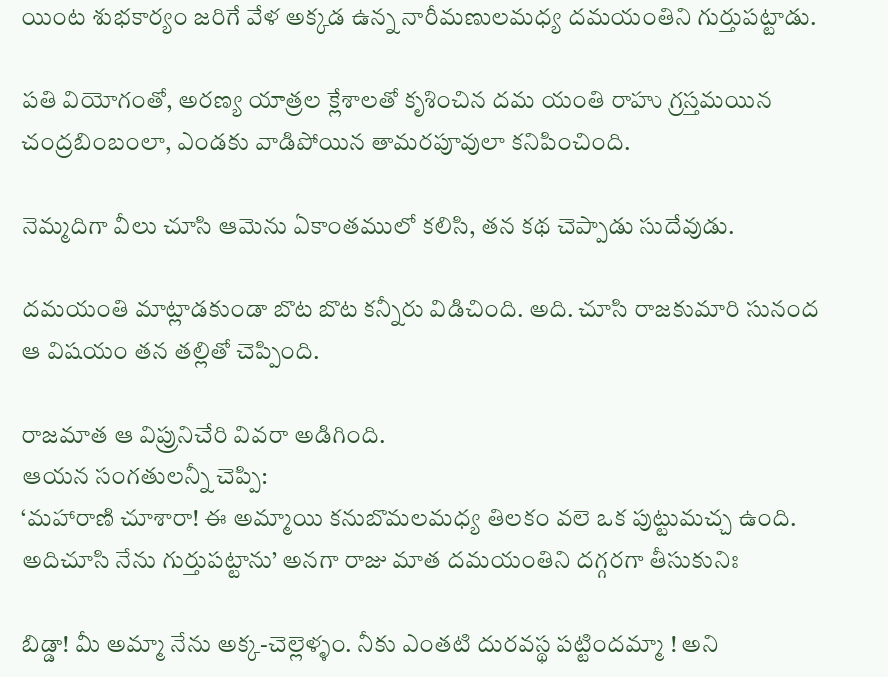యింట శుభకార్యం జరిగే వేళ అక్కడ ఉన్న నారీమణులమధ్య దమయంతిని గుర్తుపట్టాడు.

పతి వియోగంతో, అరణ్య యాత్రల క్లేశాలతో కృశించిన దమ యంతి రాహు గ్రస్తమయిన చంద్రబింబంలా, ఎండకు వాడిపోయిన తామరపూవులా కనిపించింది.

నెమ్మదిగా వీలు చూసి ఆమెను ఏకాంతములో కలిసి, తన కథ చెప్పాడు సుదేవుడు.

దమయంతి మాట్లాడకుండా బొట బొట కన్నీరు విడిచింది. అది. చూసి రాజకుమారి సునంద ఆ విషయం తన తల్లితో చెప్పింది.

రాజమాత ఆ విప్రునిచేరి వివరా అడిగింది.
ఆయన సంగతులన్నీ చెప్పి:
‘మహారాణి చూశారా! ఈ అమ్మాయి కనుబొమలమధ్య తిలకం వలె ఒక పుట్టుమచ్చ ఉంది. అదిచూసి నేను గుర్తుపట్టాను’ అనగా రాజు మాత దమయంతిని దగ్గరగా తీసుకునిః

బిడ్డా! మీ అమ్మా నేను అక్క-చెల్లెళ్ళం. నీకు ఎంతటి దురవస్థ పట్టిందమ్మా ! అని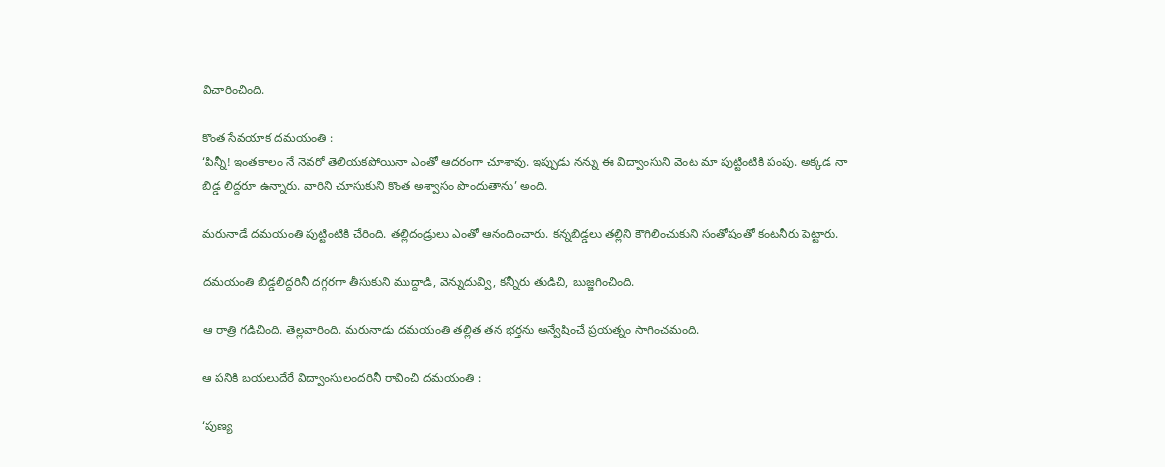విచారించింది.

కొంత సేవయాక దమయంతి :
‘పిన్నీ! ఇంతకాలం నే నెవరో తెలియకపోయినా ఎంతో ఆదరంగా చూశావు. ఇప్పుడు నన్ను ఈ విద్వాంసుని వెంట మా పుట్టింటికి పంపు. అక్కడ నా బిడ్డ లిద్దరూ ఉన్నారు. వారిని చూసుకుని కొంత అశ్వాసం పొందుతాను’ అంది.

మరునాడే దమయంతి పుట్టింటికి చేరింది. తల్లిదండ్రులు ఎంతో ఆనందించారు. కన్నబిడ్డలు తల్లిని కౌగిలించుకుని సంతోషంతో కంటనీరు పెట్టారు.

దమయంతి బిడ్డలిద్దరినీ దగ్గరగా తీసుకుని ముద్దాడి, వెన్నుదువ్వి, కన్నీరు తుడిచి, బుజ్జగించింది.

ఆ రాత్రి గడిచింది. తెల్లవారింది. మరునాడు దమయంతి తల్లిత తన భర్తను అన్వేషించే ప్రయత్నం సాగించమంది.

ఆ పనికి బయలుదేరే విద్వాంసులందరినీ రావించి దమయంతి :

‘పుణ్య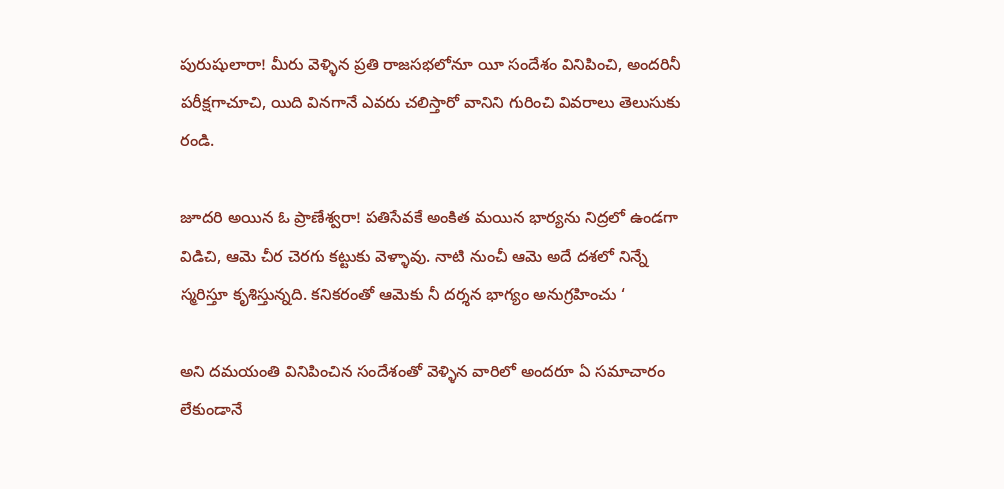పురుషులారా! మీరు వెళ్ళిన ప్రతి రాజసభలోనూ యీ సందేశం వినిపించి, అందరినీ పరీక్షగాచూచి, యిది వినగానే ఎవరు చలిస్తారో వానిని గురించి వివరాలు తెలుసుకు రండి.

జూదరి అయిన ఓ ప్రాణేశ్వరా! పతిసేవకే అంకిత మయిన భార్యను నిద్రలో ఉండగా విడిచి, ఆమె చీర చెరగు కట్టుకు వెళ్ళావు. నాటి నుంచీ ఆమె అదే దశలో నిన్నే స్మరిస్తూ కృశిస్తున్నది. కనికరంతో ఆమెకు నీ దర్శన భాగ్యం అనుగ్రహించు ‘

అని దమయంతి వినిపించిన సందేశంతో వెళ్ళిన వారిలో అందరూ ఏ సమాచారం లేకుండానే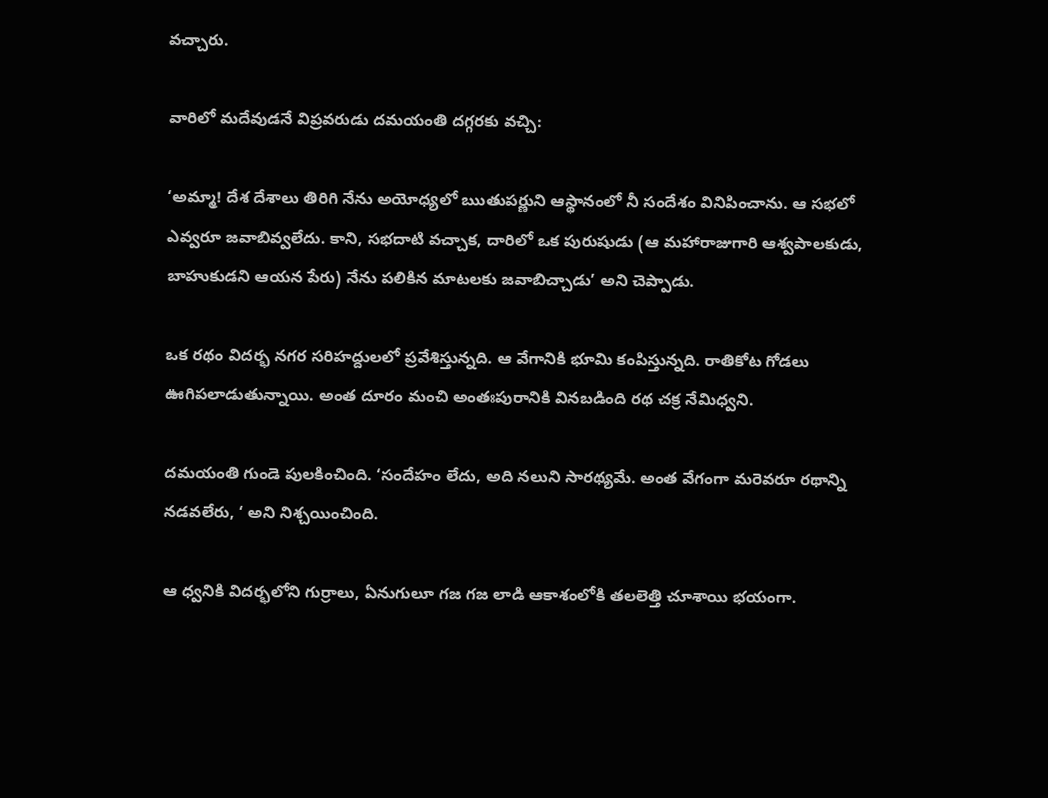వచ్చారు.

వారిలో మదేవుడనే విప్రవరుడు దమయంతి దగ్గరకు వచ్చి:

‘అమ్మా! దేశ దేశాలు తిరిగి నేను అయోధ్యలో ఋతుపర్ణుని ఆస్థానంలో నీ సందేశం వినిపించాను. ఆ సభలో ఎవ్వరూ జవాబివ్వలేదు. కాని, సభదాటి వచ్చాక, దారిలో ఒక పురుషుడు (ఆ మహారాజుగారి ఆశ్వపాలకుడు, బాహుకుడని ఆయన పేరు) నేను పలికిన మాటలకు జవాబిచ్చాడు’ అని చెప్పాడు.

ఒక రథం విదర్భ నగర సరిహద్దులలో ప్రవేశిస్తున్నది. ఆ వేగానికి భూమి కంపిస్తున్నది. రాతికోట గోడలు ఊగిపలాడుతున్నాయి. అంత దూరం మంచి అంతఃపురానికి వినబడింది రథ చక్ర నేమిధ్వని.

దమయంతి గుండె పులకించింది. ‘సందేహం లేదు, అది నలుని సారథ్యమే. అంత వేగంగా మరెవరూ రథాన్ని నడవలేరు, ‘ అని నిశ్చయించింది.

ఆ ధ్వనికి విదర్భలోని గుర్రాలు, ఏనుగులూ గజ గజ లాడి ఆకాశంలోకి తలలెత్తి చూశాయి భయంగా.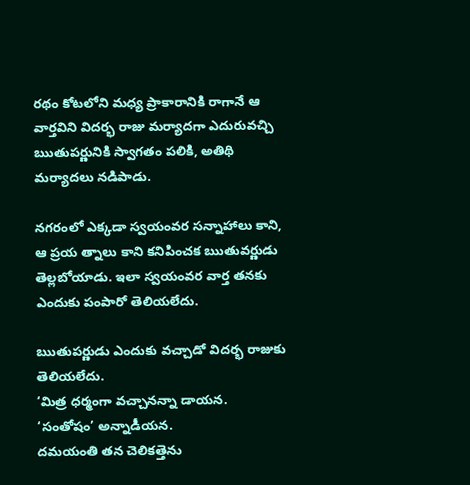రథం కోటలోని మధ్య ప్రాకారానికి రాగానే ఆ వార్తవిని విదర్భ రాజు మర్యాదగా ఎదురువచ్చి ఋతుపర్ణునికి స్వాగతం పలికి, అతిథి మర్యాదలు నడిపాడు.

నగరంలో ఎక్కడా స్వయంవర సన్నాహాలు కాని, ఆ ప్రయ త్నాలు కాని కనిపించక ఋతువర్ణుడు తెల్లబోయాడు. ఇలా స్వయంవర వార్త తనకు ఎందుకు పంపారో తెలియలేదు.

ఋతుపర్ణుడు ఎందుకు వచ్చాడో విదర్భ రాజుకు తెలియలేదు.
‘మిత్ర ధర్మంగా వచ్చానన్నా డాయన.
‘సంతోషం’ అన్నాడీయన.
దమయంతి తన చెలికత్తెను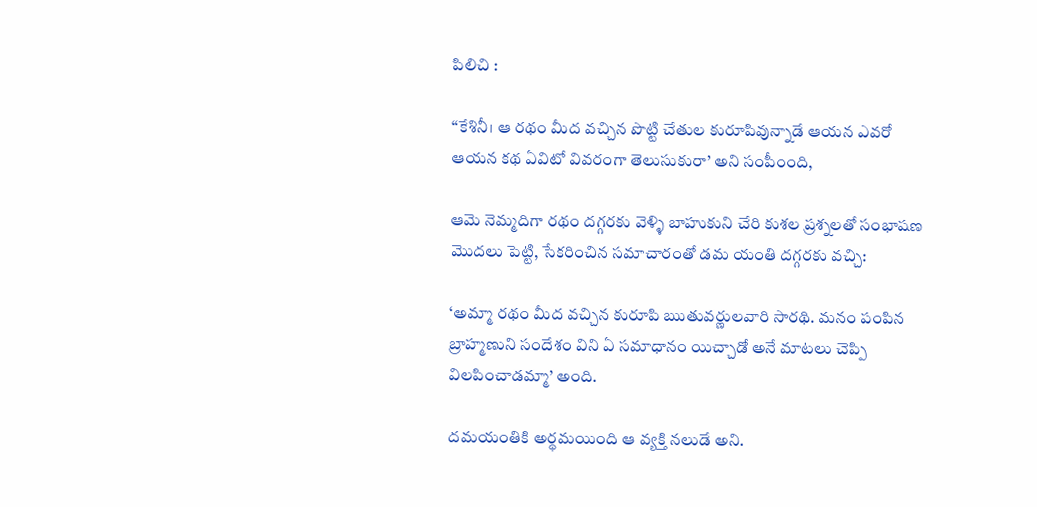పిలిచి :

“కేశినీ। ఆ రథం మీద వచ్చిన పొట్టి చేతుల కురూపివున్నాడే ఆయన ఎవరో ఆయన కథ ఏవిటో వివరంగా తెలుసుకురా’ అని సంపీ౦ంది,

ఆమె నెమ్మదిగా రథం దగ్గరకు వెళ్ళి బాహుకుని చేరి కుశల ప్రశ్నలతో సంభాషణ మొదలు పెట్టి, సేకరించిన సమాచారంతో డమ యంతి దగ్గరకు వచ్చి:

‘అమ్మా రథం మీద వచ్చిన కురూపి ఋతువర్ణులవారి సారథి. మనం పంపిన బ్రాహ్మణుని సందేశం విని ఏ సమాధానం యిచ్చాడో అనే మాటలు చెప్పి విలపించాడమ్మా’ అంది.

దమయంతికి అర్థమయింది ఆ వ్యక్తి నలుడే అని.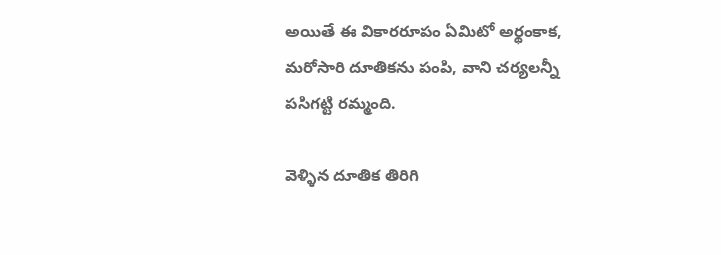అయితే ఈ వికారరూపం ఏమిటో అర్థంకాక, మరోసారి దూతికను పంపి, వాని చర్యలన్నీ పసిగట్టి రమ్మంది.

వెళ్ళిన దూతిక తిరిగి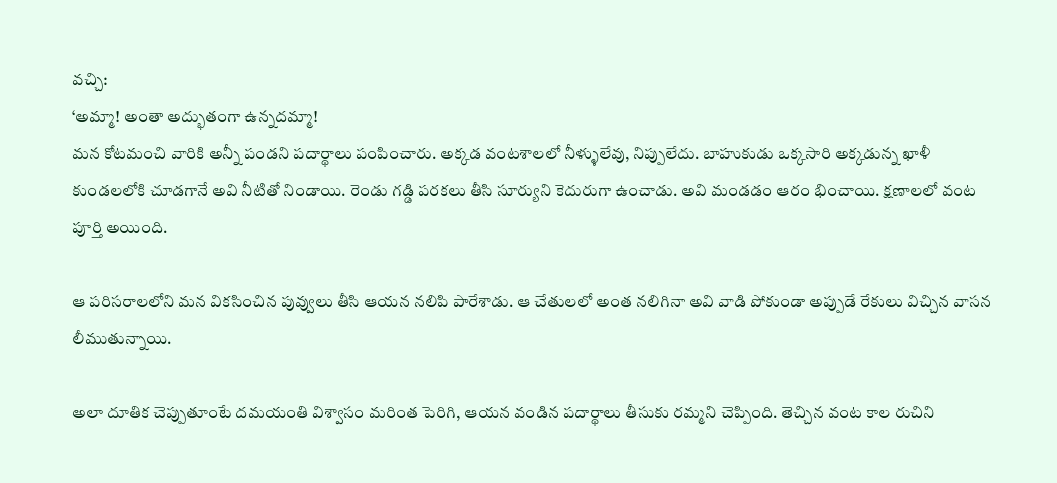వచ్చి:
‘అమ్మా! అంతా అద్భుతంగా ఉన్నదమ్మా!
మన కోటమంచి వారికి అన్నీ పండని పదార్థాలు పంపించారు. అక్కడ వంటశాలలో నీళ్ళులేవు, నిప్పులేదు. బాహుకుడు ఒక్కసారి అక్కడున్న ఖాళీ కుండలలోకి చూడగానే అవి నీటితో నిండాయి. రెండు గడ్డి పరకలు తీసి సూర్యుని కెదురుగా ఉంచాడు. అవి మండడం ఆరం భించాయి. క్షణాలలో వంట పూర్తి అయింది.

ఆ పరిసరాలలోని మన వికసించిన పువ్వులు తీసి ఆయన నలిపి పారేశాడు. ఆ చేతులలో అంత నలిగినా అవి వాడి పోకుండా అప్పుడే రేకులు విచ్చిన వాసన లీముతున్నాయి.

అలా దూతిక చెప్పుతూంటే దమయంతి విశ్వాసం మరింత పెరిగి, ఆయన వండిన పదార్థాలు తీసుకు రమ్మని చెప్పింది. తెచ్చిన వంట కాల రుచిని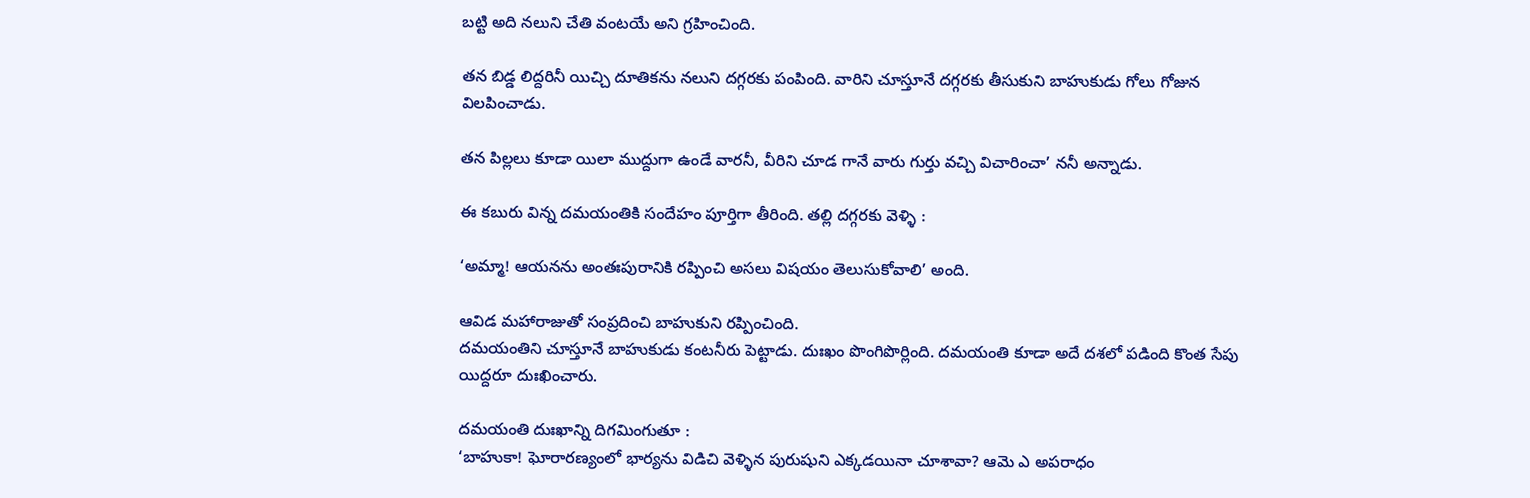బట్టి అది నలుని చేతి వంటయే అని గ్రహించింది.

తన బిడ్డ లిద్దరినీ యిచ్చి దూతికను నలుని దగ్గరకు పంపింది. వారిని చూస్తూనే దగ్గరకు తీసుకుని బాహుకుడు గోలు గోజున విలపించాడు.

తన పిల్లలు కూడా యిలా ముద్దుగా ఉండే వారనీ, వీరిని చూడ గానే వారు గుర్తు వచ్చి విచారించా’ ననీ అన్నాడు.

ఈ కబురు విన్న దమయంతికి సందేహం పూర్తిగా తీరింది. తల్లి దగ్గరకు వెళ్ళి :

‘అమ్మా! ఆయనను అంతఃపురానికి రప్పించి అసలు విషయం తెలుసుకోవాలి’ అంది.

ఆవిడ మహారాజుతో సంప్రదించి బాహుకుని రప్పించింది.
దమయంతిని చూస్తూనే బాహుకుడు కంటనీరు పెట్టాడు. దుఃఖం పొంగిపొర్లింది. దమయంతి కూడా అదే దశలో పడింది కొంత సేపు యిద్దరూ దుఃఖించారు.

దమయంతి దుఃఖాన్ని దిగమింగుతూ :
‘బాహుకా! ఘోరారణ్యంలో భార్యను విడిచి వెళ్ళిన పురుషుని ఎక్కడయినా చూశావా? ఆమె ఎ అపరాధం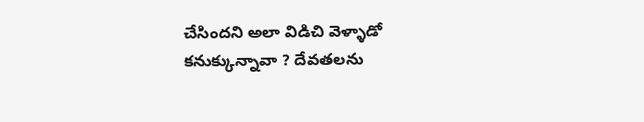చేసిందని అలా విడిచి వెళ్ళాడో కనుక్కున్నావా ? దేవతలను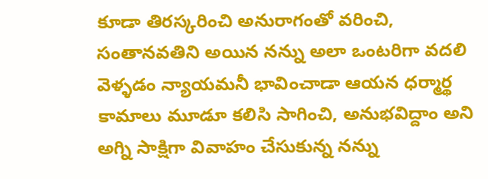కూడా తిరస్కరించి అనురాగంతో వరించి, సంతానవతిని అయిన నన్ను అలా ఒంటరిగా వదలి వెళ్ళడం న్యాయమనీ భావించాడా ఆయన ధర్మార్థ కామాలు మూడూ కలిసి సాగించి, అనుభవిద్దాం అని అగ్ని సాక్షిగా వివాహం చేసుకున్న నన్ను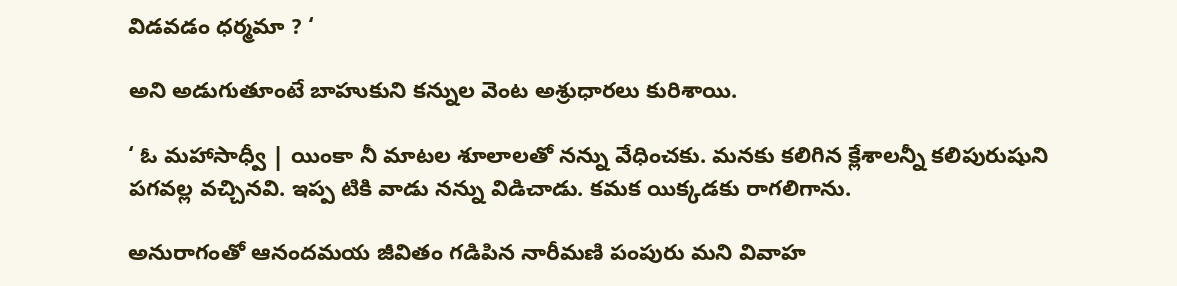విడవడం ధర్మమా ? ‘

అని అడుగుతూంటే బాహుకుని కన్నుల వెంట అశ్రుధారలు కురిశాయి.

‘ ఓ మహాసాధ్వీ | యింకా నీ మాటల శూలాలతో నన్ను వేధించకు. మనకు కలిగిన క్లేశాలన్నీ కలిపురుషుని పగవల్ల వచ్చినవి. ఇప్ప టికి వాడు నన్ను విడిచాడు. కమక యిక్కడకు రాగలిగాను.

అనురాగంతో ఆనందమయ జీవితం గడిపిన నారీమణి పంపురు మని వివాహ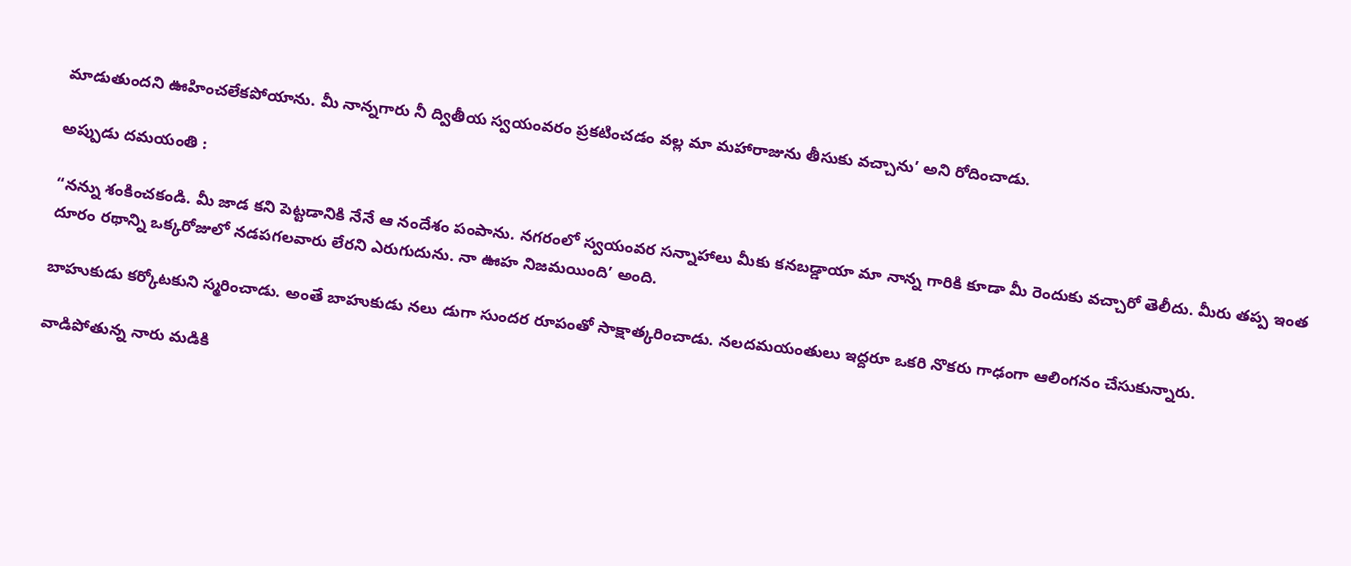మాడుతుందని ఊహించలేకపోయాను. మీ నాన్నగారు నీ ద్వితీయ స్వయంవరం ప్రకటించడం వల్ల మా మహారాజును తీసుకు వచ్చాను’ అని రోదించాడు.

అప్పుడు దమయంతి :

“నన్ను శంకించకండి. మీ జాడ కని పెట్టడానికి నేనే ఆ నందేశం పంపాను. నగరంలో స్వయంవర సన్నాహాలు మీకు కనబడ్డాయా మా నాన్న గారికి కూడా మీ రెందుకు వచ్చారో తెలీదు. మీరు తప్ప ఇంత దూరం రథాన్ని ఒక్కరోజులో నడపగలవారు లేరని ఎరుగుదును. నా ఊహ నిజమయింది’ అంది.

బాహుకుడు కర్కోటకుని స్మరించాడు. అంతే బాహుకుడు నలు డుగా సుందర రూపంతో సాక్షాత్కరించాడు. నలదమయంతులు ఇద్దరూ ఒకరి నొకరు గాఢంగా ఆలింగనం చేసుకున్నారు.

వాడిపోతున్న నారు మడికి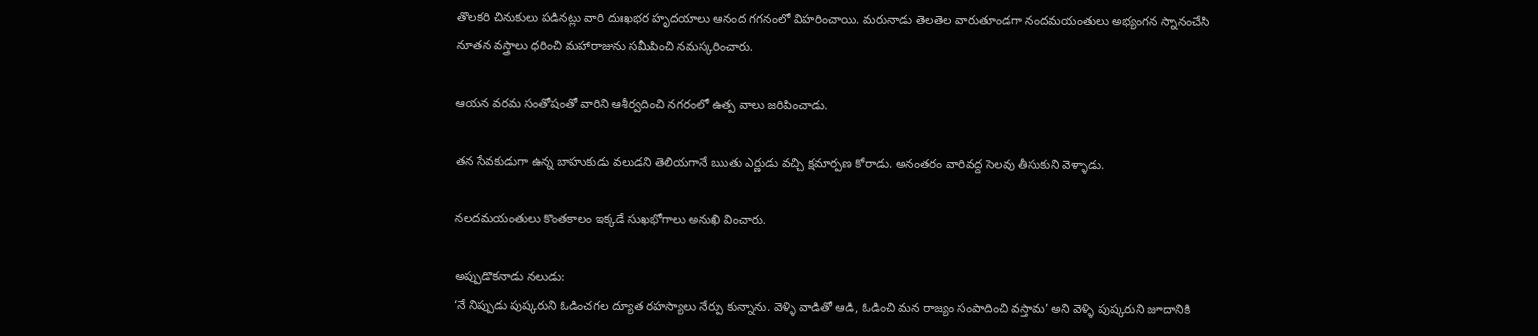తొలకరి చినుకులు పడినట్లు వారి దుఃఖభర హృదయాలు ఆనంద గగనంలో విహరించాయి. మరునాడు తెలతెల వారుతూండగా నందమయంతులు అభ్యంగన స్నానంచేసి నూతన వస్త్రాలు ధరించి మహారాజును సమీపించి నమస్కరించారు.

ఆయన వరమ సంతోషంతో వారిని ఆశీర్వదించి నగరంలో ఉత్ప వాలు జరిపించాడు.

తన సేవకుడుగా ఉన్న బాహుకుడు వలుడని తెలియగానే ఋతు ఎర్ణుడు వచ్చి క్షమార్పణ కోరాడు. అనంతరం వారివద్ద సెలవు తీసుకుని వెళ్ళాడు.

నలదమయంతులు కొంతకాలం ఇక్కడే సుఖభోగాలు అనుఖి వించారు.

అప్పుడొకనాడు నలుడు:
‘నే నిప్పుడు పుష్కరుని ఓడించగల ద్యూత రహస్యాలు నేర్పు కున్నాను. వెళ్ళి వాడితో ఆడి, ఓడించి మన రాజ్యం సంపాదించి వస్తామ’ అని వెళ్ళి పుష్కరుని జూదానికి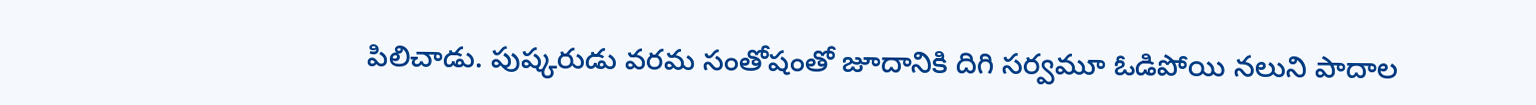పిలిచాడు. పుష్కరుడు వరమ సంతోషంతో జూదానికి దిగి సర్వమూ ఓడిపోయి నలుని పాదాల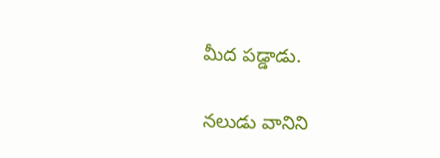మీద పడ్డాడు.

నలుడు వానిని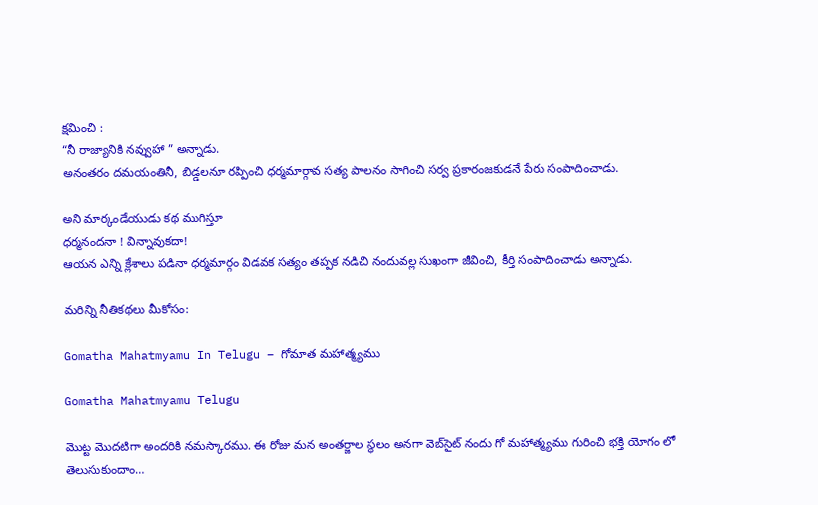క్షమించి :
“నీ రాజ్యానికి నవ్వుహా ” అన్నాడు.
అనంతరం దమయంతినీ, బిడ్డలనూ రప్పించి ధర్మమార్గావ సత్య పాలనం సాగించి సర్వ ప్రకారంజకుడనే పేరు సంపాదించాడు.

అని మార్కండేయుడు కథ ముగిస్తూ
ధర్మనందనా ! విన్నావుకదా!
ఆయన ఎన్ని క్లేశాలు పడినా ధర్మమార్గం విడవక సత్యం తప్పక నడిచి నందువల్ల సుఖంగా జీవించి, కీర్తి సంపాదించాడు అన్నాడు.

మరిన్ని నీతికథలు మీకోసం:

Gomatha Mahatmyamu In Telugu – గోమాత మహాత్మ్యము

Gomatha Mahatmyamu Telugu

మొట్ట మొదటిగా అందరికి నమస్కారము. ఈ రోజు మన అంతర్జాల స్థలం అనగా వెబ్‌సైట్ నందు గో మహాత్మ్యము గురించి భక్తి యోగం లో తెలుసుకుందాం…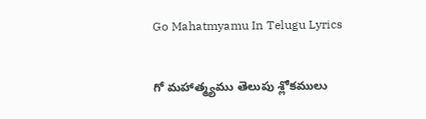Go Mahatmyamu In Telugu Lyrics

గో మహాత్మ్యము తెలుపు శ్లోకములు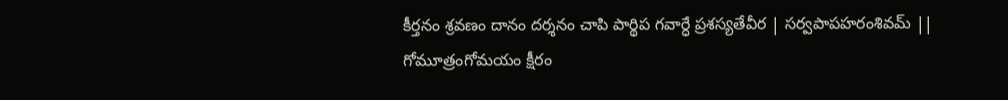కీర్తనం శ్రవణం దానం దర్శనం చాపి పార్థిప గవార్ధే ప్రశస్యతేవీర | సర్వపాపహరంశివమ్ || గోమూత్రంగోమయం క్షీరం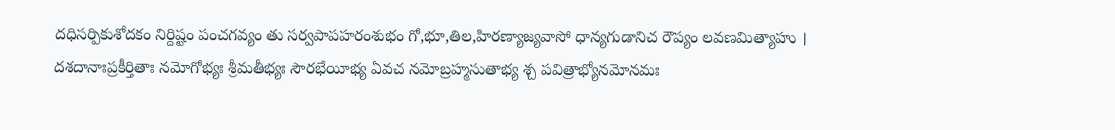దధిసర్పికుశోదకం నిర్దిష్టం పంచగవ్యం తు సర్వపాపహరంశుభం గో,భూ,తిల,హిరణ్యాజ్యవాసో ధాన్యగుడానిచ రౌప్యం లవణమిత్యాహు । దశదానాఃప్రకీర్తితాః నమోగోభ్యః శ్రీమతీభ్యః సౌరభేయీభ్య ఏవచ నమోబ్రహ్మసుతాభ్య శ్చ పవిత్రాభ్యోనమోనమః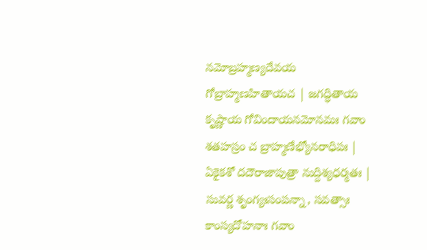నమోబ్రహ్మణ్యదేవయ గోబ్రాహ్మణహితాయచ | జగద్ధితాయ కృష్ణాయ గోవిందాయనమోనమః గవాం శతహస్రం చ బ్రాహ్మణేభ్యోనరాధిపః | ఏకైకశో దదౌరాజాపుత్రా నుద్దిశ్యధర్మతః | సువర్ణ శృంగ్యఃసంపన్నా, సవత్సాః కాంస్యదోహనాః గవాం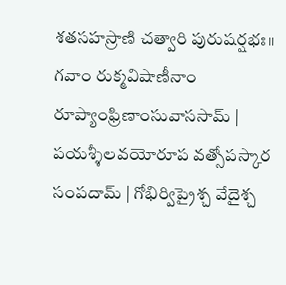శతసహస్రాణి చత్వారి పురుషర్షభః॥ గవాం రుక్మవిషాణీనాం రూప్యాంఫ్రిణాంసువాససామ్ | పయశ్శీలవయోరూప వత్సోపస్కార సంపదామ్ | గోభిర్విప్రైశ్చ వేదైశ్చ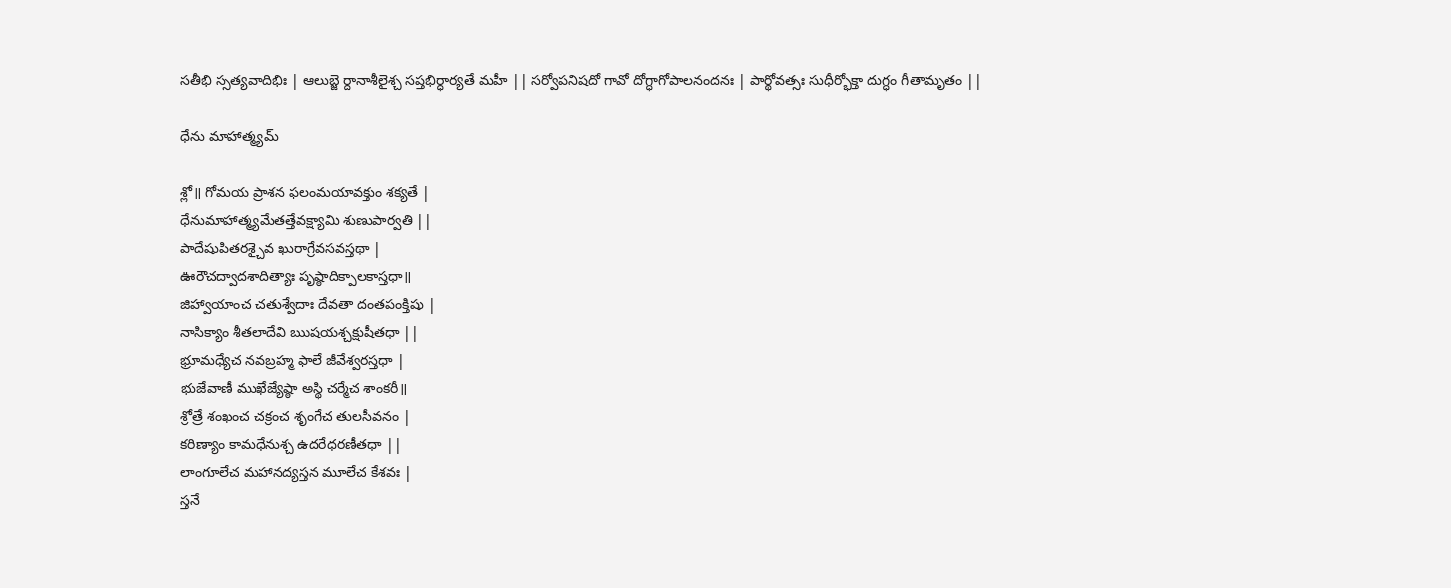సతీభి స్సత్యవాదిభిః | ఆలుబ్జె ర్దానాశీలైశ్చ సప్తభిర్ధార్యతే మహీ || సర్వోపనిషదో గావో దోగ్ధాగోపాలనందనః | పార్థోవత్సః సుధీర్భోక్తా దుగ్ధం గీతామృతం ||

ధేను మాహాత్మ్యమ్

శ్లో॥ గోమయ ప్రాశన ఫలంమయావక్తుం శక్యతే |
ధేనుమాహాత్మ్యమేతత్తేవక్ష్యామి శుణుపార్వతి ||
పాదేషుపితరశ్చైవ ఖురాగ్రేవసవస్తథా |
ఊరౌచద్వాదశాదిత్యాః పృష్ఠాదిక్పాలకాస్తధా॥
జిహ్వాయాంచ చతుశ్వేదాః దేవతా దంతపంక్తిషు |
నాసిక్యాం శీతలాదేవి ఋషయశ్చక్షుషీతధా ||
భ్రూమధ్యేచ నవబ్రహ్మ ఫాలే జీవేశ్వరస్తధా |
భుజేవాణీ ముఖేజ్యేష్ఠా అస్థి చర్మేచ శాంకరీ॥
శ్రోత్రే శంఖంచ చక్రంచ శృంగేచ తులసీవనం |
కరిణ్యాం కామధేనుశ్చ ఉదరేధరణీతధా ||
లాంగూలేచ మహానద్యస్తన మూలేచ కేశవః |
స్తనే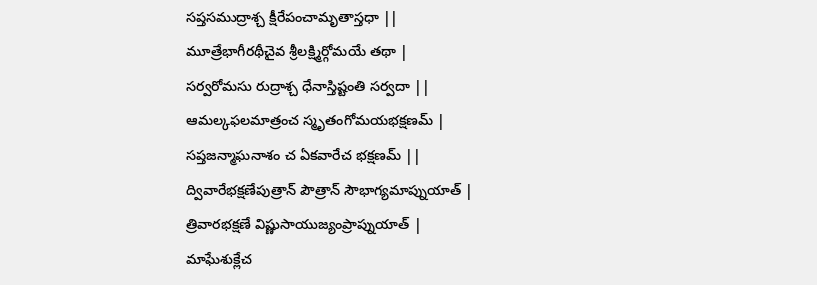సప్తసముద్రాశ్చ క్షీరేపంచామృతాస్తధా ||
మూత్రేభాగీరథీచైవ శ్రీలక్ష్మిర్గోమయే తథా |
సర్వరోమసు రుద్రాశ్చ ధేనాస్తిష్టంతి సర్వదా ||
ఆమల్కఫలమాత్రంచ స్మృతంగోమయభక్షణమ్ |
సప్తజన్మాఘనాశం చ ఏకవారేచ భక్షణమ్ ||
ద్వివారేభక్షణేపుత్రాన్ పౌత్రాన్ సౌభాగ్యమాప్నుయాత్ |
త్రివారభక్షణే విష్ణుసాయుజ్యంప్రాప్నుయాత్ |
మాఘేశుక్లేచ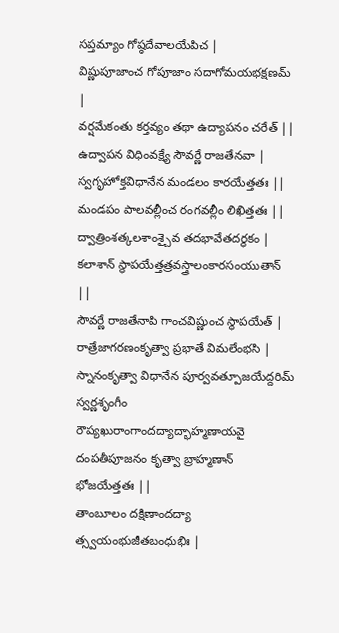సప్తమ్యాం గోష్ఠదేవాలయేపిచ |
విష్ణుపూజాంచ గోపూజాం సదాగోమయభక్షణమ్ |
వర్షమేకంతు కర్తవ్యం తథా ఉద్యాపనం చరేత్ ||
ఉద్వాపన విధింవక్ష్యే సౌవర్ణే రాజతేనవా |
స్వగృహోక్తవిధానేన మండలం కారయేత్తతః ||
మండపం పాలవల్లీంచ రంగవల్లీం లిఖిత్తతః ||
ద్వాత్రింశత్కలశాంశ్చైవ తదభావేతదర్థకం |
కలాశాన్ స్థాపయేత్తత్రవస్త్రాలంకారసంయుతాన్ ||
సౌవర్ణే రాజతేనాపి గాంచవిష్ణుంచ స్థాపయేత్ |
రాత్రేజాగరణంకృత్వా ప్రభాతే విమలేంభసి |
స్నానంకృత్వా విధానేన పూర్వవత్పూజయేద్దరిమ్
స్వర్ణశృంగీం రౌప్యఖురాంగాందద్యాద్భాహ్మణాయవై
దంపతీపూజనం కృత్వా బ్రాహ్మణాన్ భోజయేత్తతః ||
తాంబూలం దక్షిణాందద్యా త్స్వయంభుజీతబంధుభిః |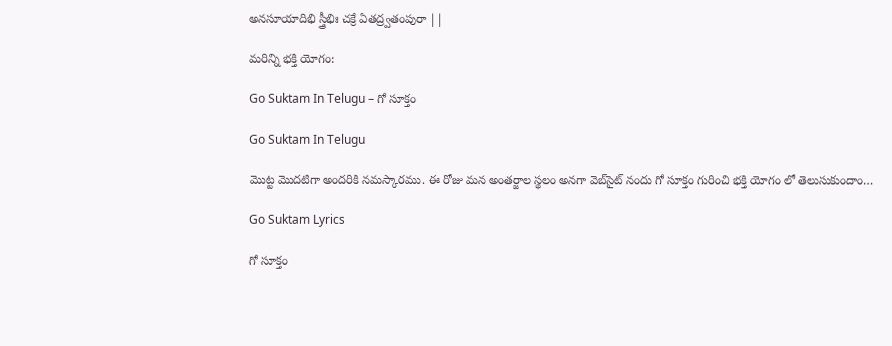అనసూయాదిభి స్త్రీభిః చక్రే ఏతద్ర్వతంపురా ||

మరిన్ని భక్తి యోగం:

Go Suktam In Telugu – గో సూక్తం

Go Suktam In Telugu

మొట్ట మొదటిగా అందరికి నమస్కారము. ఈ రోజు మన అంతర్జాల స్థలం అనగా వెబ్‌సైట్ నందు గో సూక్తం గురించి భక్తి యోగం లో తెలుసుకుందాం…

Go Suktam Lyrics

గో సూక్తం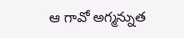ఆ గావో అగ్మన్నుత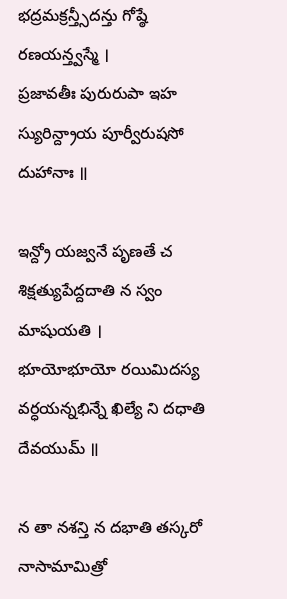భద్రమక్రన్త్సీదన్తు గోష్ఠే రణయన్త్వస్మే ।
ప్రజావతీః పురురుపా ఇహ స్యురిన్ద్రాయ పూర్వీరుషసో దుహానాః ॥

ఇన్ద్రో యజ్వనే పృణతే చ శిక్షత్యుపేద్దదాతి న స్వం మాషుయతి ।
భూయోభూయో రయిమిదస్య వర్ధయన్నభిన్నే ఖిల్యే ని దధాతి దేవయుమ్ ॥

న తా నశన్తి న దభాతి తస్కరో నాసామామిత్రో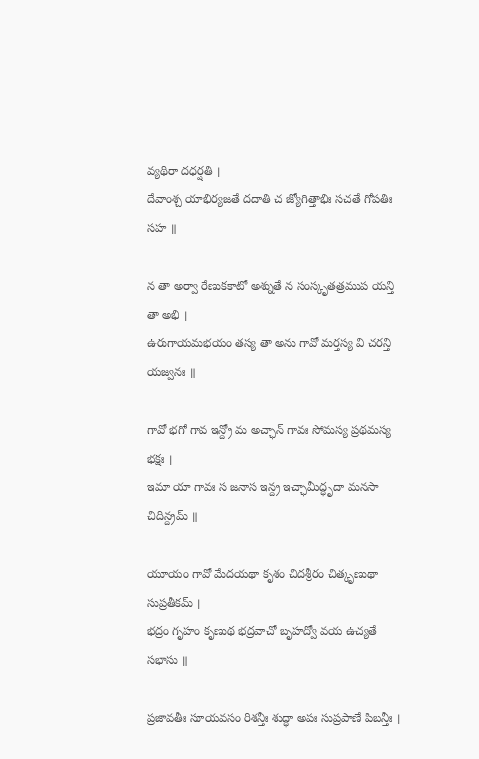వ్యథిరా దధర్షతి ।
దేవాంశ్చ యాభిర్యజతే దదాతి చ జ్యోగిత్తాభిః సచతే గోపతిః సహ ॥

న తా అర్వా రేణుకకాటో అశ్నుతే న సంస్కృతత్రముప యన్తి తా అభి ।
ఉరుగాయమభయం తస్య తా అను గావో మర్తస్య వి చరన్తి యజ్వనః ॥

గావో భగో గావ ఇన్ద్రో మ అచ్ఛాన్ గావః సోమస్య ప్రథమస్య భక్షః ।
ఇమా యా గావః స జనాస ఇన్ద్ర ఇచ్ఛామీద్ధృదా మనసా చిదిన్ద్రమ్ ॥

యూయం గావో మేదయథా కృశం చిదశ్రీరం చిత్కృణుథా సుప్రతీకమ్ ।
భద్రం గృహం కృణుథ భద్రవాచో బృహద్వో వయ ఉచ్యతే సభాసు ॥

ప్రజావతీః సూయవసం రిశన్తీః శుద్ధా అపః సుప్రపాణే పిబన్తీః ।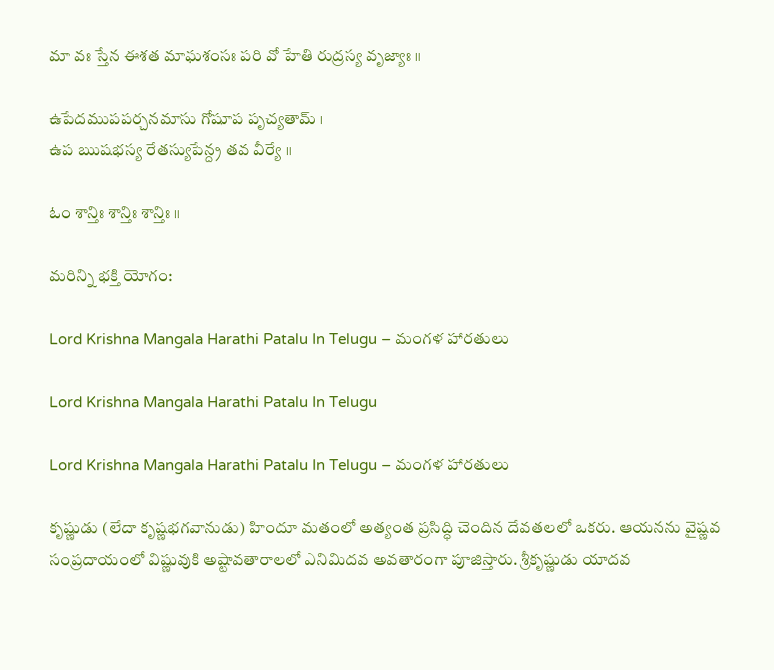మా వః స్తేన ఈశత మాఘశంసః పరి వో హేతి రుద్రస్య వృజ్యాః ॥

ఉపేదముపపర్చనమాసు గోషూప పృచ్యతామ్ ।
ఉప ఋషభస్య రేతస్యుపేన్ద్ర తవ వీర్యే ॥

ఓం శాన్తిః శాన్తిః శాన్తిః ॥

మరిన్ని భక్తి యోగం:

Lord Krishna Mangala Harathi Patalu In Telugu – మంగళ హారతులు

Lord Krishna Mangala Harathi Patalu In Telugu

Lord Krishna Mangala Harathi Patalu In Telugu – మంగళ హారతులు

కృష్ణుడు (లేదా కృష్ణభగవానుడు) హిందూ మతంలో అత్యంత ప్రసిద్ధి చెందిన దేవతలలో ఒకరు. ఆయనను వైష్ణవ సంప్రదాయంలో విష్ణువుకి అష్టావతారాలలో ఎనిమిదవ అవతారంగా పూజిస్తారు. శ్రీకృష్ణుడు యాదవ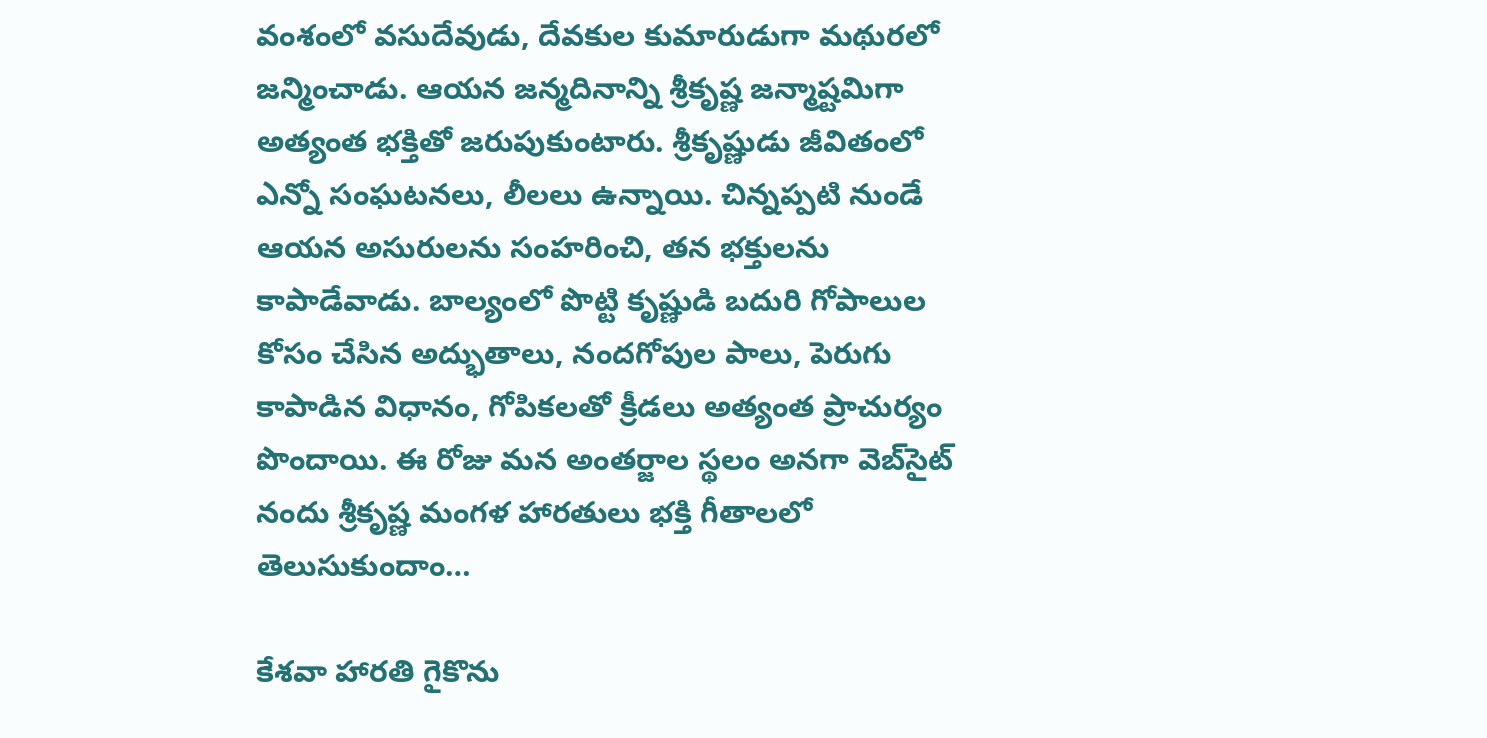వంశంలో వసుదేవుడు, దేవకుల కుమారుడుగా మథురలో జన్మించాడు. ఆయన జన్మదినాన్ని శ్రీకృష్ణ జన్మాష్టమిగా అత్యంత భక్తితో జరుపుకుంటారు. శ్రీకృష్ణుడు జీవితంలో ఎన్నో సంఘటనలు, లీలలు ఉన్నాయి. చిన్నప్పటి నుండే ఆయన అసురులను సంహరించి, తన భక్తులను కాపాడేవాడు. బాల్యంలో పొట్టి కృష్ణుడి బదురి గోపాలుల కోసం చేసిన అద్భుతాలు, నందగోపుల పాలు, పెరుగు కాపాడిన విధానం, గోపికలతో క్రీడలు అత్యంత ప్రాచుర్యం పొందాయి. ఈ రోజు మన అంతర్జాల స్థలం అనగా వెబ్‌సైట్ నందు శ్రీకృష్ణ మంగళ హారతులు భక్తి గీతాలలో తెలుసుకుందాం…

కేశవా హారతి గైకొను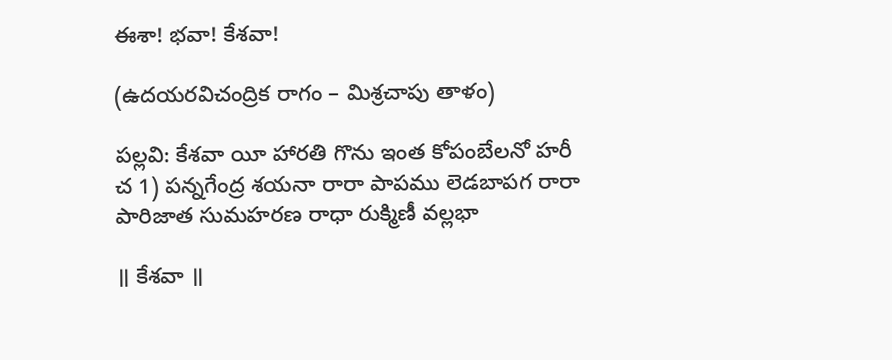ఈశా! భవా! కేశవా!

(ఉదయరవిచంద్రిక రాగం – మిశ్రచాపు తాళం)

పల్లవి: కేశవా యీ హారతి గొను ఇంత కోపంబేలనో హరీ
చ 1) పన్నగేంద్ర శయనా రారా పాపము లెడబాపగ రారా
పారిజాత సుమహరణ రాధా రుక్మిణీ వల్లభా

॥ కేశవా ॥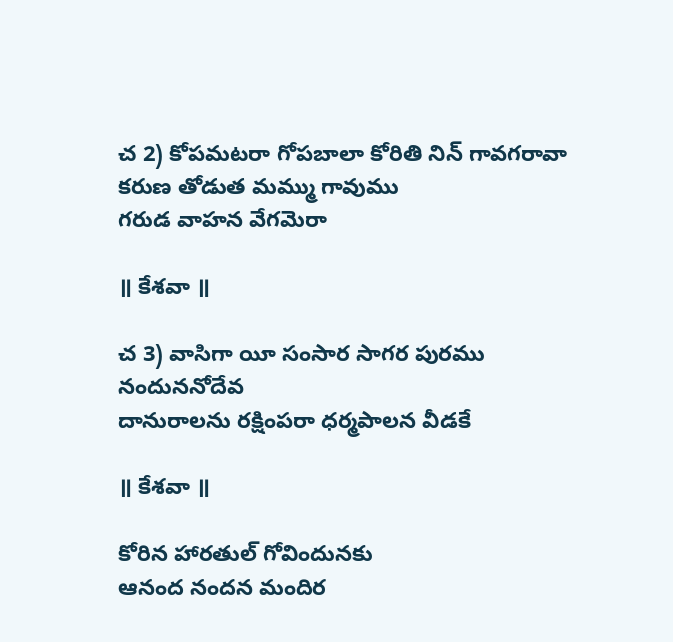చ 2) కోపమటరా గోపబాలా కోరితి నిన్ గావగరావా
కరుణ తోడుత మమ్ము గావుము
గరుడ వాహన వేగమెరా

॥ కేశవా ॥

చ 3) వాసిగా యీ సంసార సాగర పురము నందుననోదేవ
దానురాలను రక్షింపరా ధర్మపాలన వీడకే

॥ కేశవా ॥

కోరిన హారతుల్ గోవిందునకు
ఆనంద నందన మందిర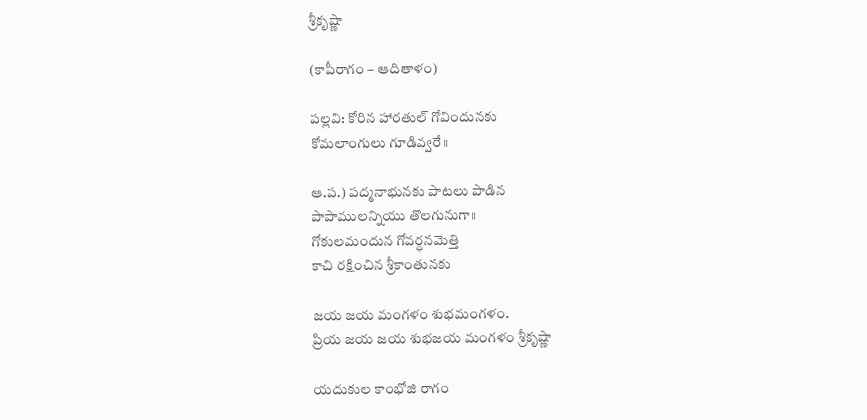శ్రీకృష్ణా

(కాపీరాగం – ఆదితాళం)

పల్లవి: కోరిన హారతుల్ గోవిందునకు
కోమలాంగులు గూడివ్వరే॥

ఆ.ప.) పద్మనాభునకు పాటలు పాడిన
పాపాములన్నియు తొలగునుగా॥
గోకులమందున గోవర్ధనమెత్తి
కాచి రక్షించిన శ్రీకాంతునకు

జయ జయ మంగళం శుభమంగళం.
ప్రియ జయ జయ శుభజయ మంగళం శ్రీకృష్ణా

యదుకుల కాంభోజి రాగం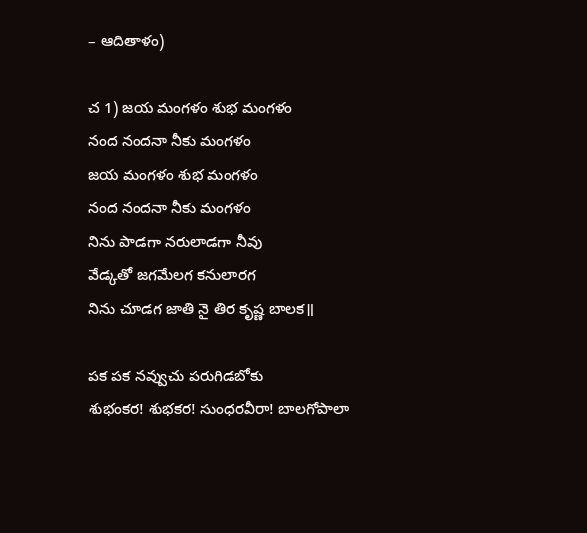– ఆదితాళం)

చ 1) జయ మంగళం శుభ మంగళం
నంద నందనా నీకు మంగళం
జయ మంగళం శుభ మంగళం
నంద నందనా నీకు మంగళం
నిను పాడగా నరులాడగా నీవు
వేడ్కతో జగమేలగ కనులారగ
నిను చూడగ జాతి నై తిర కృష్ణ బాలక॥

పక పక నవ్వుచు పరుగిడబోకు
శుభంకర! శుభకర! సుంధరవీరా! బాలగోపాలా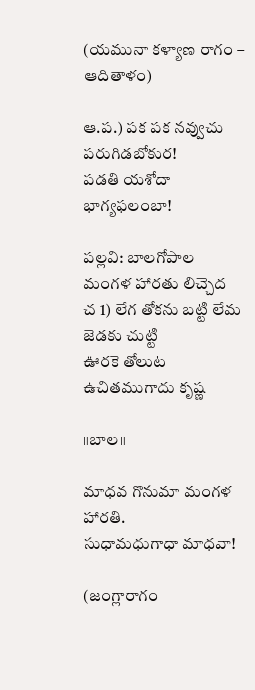(యమునా కళ్యాణ రాగం – ఆదితాళం)

ఆ.ప.) పక పక నవ్వుచు పరుగిడబోకుర!
పడతి యశోదా భాగ్యఫలంబా!

పల్లవి: బాలగోపాల మంగళ హారతు లిచ్చెద
చ 1) లేగ తోకను బట్టి లేమ జెడకు చుట్టి
ఊరకె తోలుట ఉచితముగాదు కృష్ణ

॥బాల॥

మాధవ గొనుమా మంగళ హారతి.
సుధామధుగాధా మాధవా!

(జంగ్లారాగం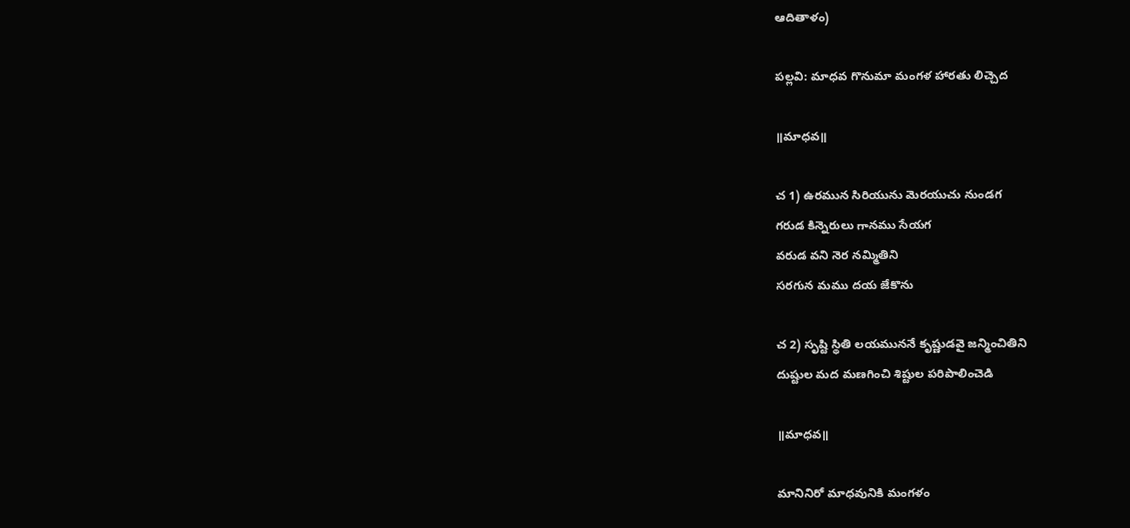ఆదితాళం)

పల్లవి: మాధవ గొనుమా మంగళ హారతు లిచ్చెద

॥మాధవ॥

చ 1) ఉరమున సిరియును మెరయుచు నుండగ
గరుడ కిన్నెరులు గానము సేయగ
వరుడ వని నెర నమ్మితిని
సరగున మము దయ జేకొను

చ 2) సృష్టి స్థితి లయముననే కృష్ణుడవై జన్మించితిని
దుష్టుల మద మణగించి శిష్టుల పరిపాలించెడి

॥మాధవ॥

మానినిరో మాధవునికి మంగళం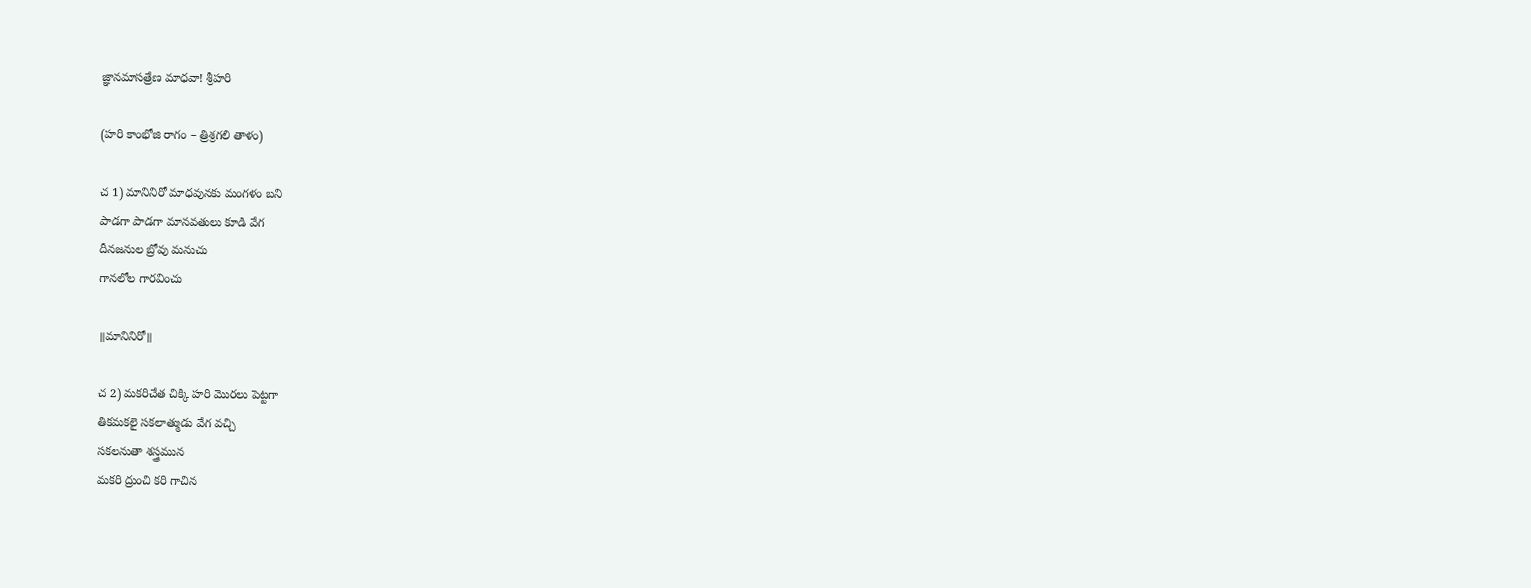జ్ఞానమాసత్రేణ మాధవా! శ్రీహరి

(హరి కాంభోజి రాగం – త్రిశ్రగలి తాళం)

చ 1) మానినిరో మాధవునకు మంగళం బని
పాడగా పాడగా మానవతులు కూడి వేగ
దీనజనుల బ్రోవు మనుచు
గానలోల గారవించు

॥మానినిరో॥

చ 2) మకరిచేత చిక్కి హరి మొరలు పెట్టగా
తికమకలై సకలాత్ముడు వేగ వచ్చి
సకలనుతా శస్త్రమున
మకరి ద్రుంచి కరి గాచిన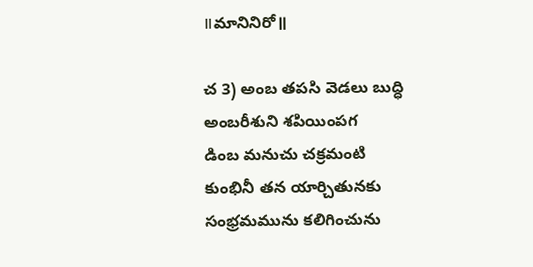॥మానినిరో॥

చ 3) అంబ తపసి వెడలు బుద్ధి
అంబరీశుని శపియింపగ
డింబ మనుచు చక్రమంటి
కుంభినీ తన యార్చితునకు
సంభ్రమమును కలిగించును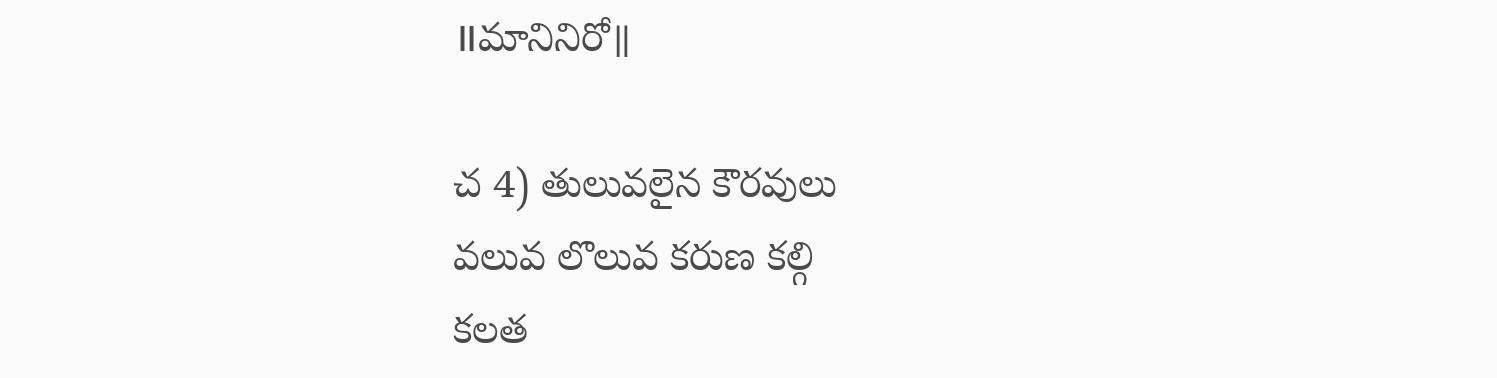॥మానినిరో॥

చ 4) తులువలైన కౌరవులు
వలువ లొలువ కరుణ కల్గి
కలత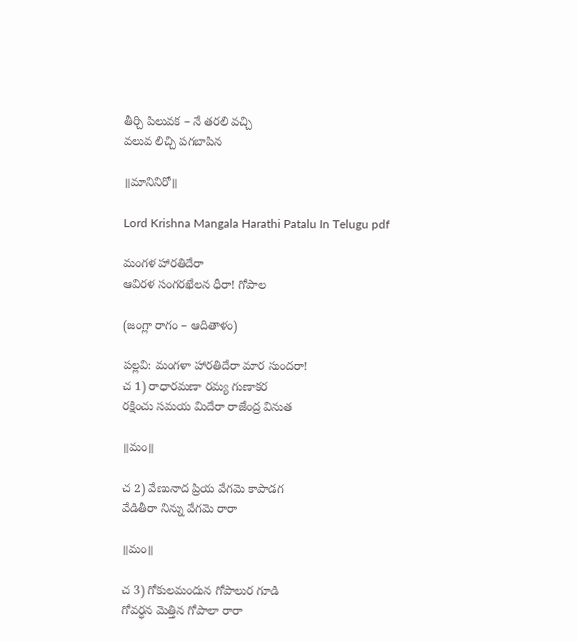తీర్చి పిలువక – నే తరలి వచ్చి
వలువ లిచ్చి పగబాపిన

॥మానినిరో॥

Lord Krishna Mangala Harathi Patalu In Telugu pdf

మంగళ హారతిదేరా
ఆవిరళ సంగరఖేలన ధీరా! గోపాల

(జంగ్లా రాగం – ఆదితాళం)

పల్లవి: మంగళా హారతిదేరా మార సుందరా!
చ 1) రాధారమణా రమ్య గుణాకర
రక్షించు సమయ మిదేరా రాజేంద్ర వినుత

॥మం॥

చ 2) వేణునాద ప్రియ వేగమె కాపాడగ
వేడితీరా నిన్ను వేగమె రారా

॥మం॥

చ 3) గోకులమందున గోపాలుర గూడి
గోవర్ధన మెత్తిన గోపాలా రారా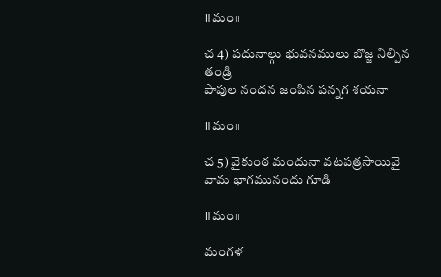॥మం॥

చ 4) పదునాల్గు భువనములు బొజ్జ నిల్పిన తండ్రి
పాపుల నందన జంపిన పన్నగ శయనా

॥మం॥

చ 5) వైకుంఠ మందునా వటపత్రసాయివై
వామ భాగమునందు గూడి

॥మం॥

మంగళ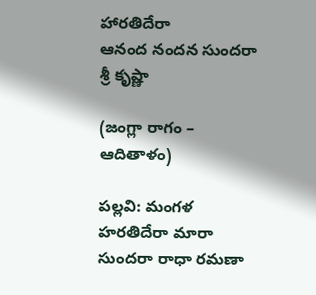హారతిదేరా
ఆనంద నందన సుందరా శ్రీ కృష్ణా

(జంగ్లా రాగం – ఆదితాళం)

పల్లవి: మంగళ హరతిదేరా మారా సుందరా రాధా రమణా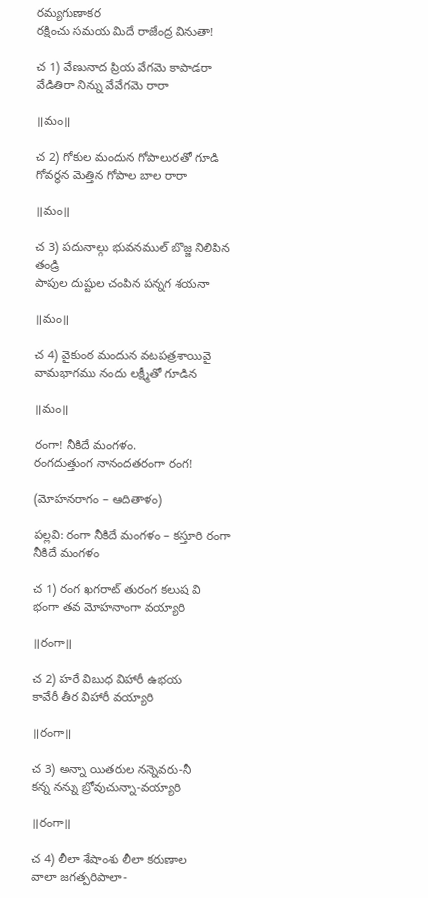రమ్యగుణాకర
రక్షించు సమయ మిదే రాజేంద్ర వినుతా!

చ 1) వేణునాద ప్రియ వేగమె కాపాడరా
వేడితిరా నిన్ను వేవేగమె రారా

॥మం॥

చ 2) గోకుల మందున గోపాలురతో గూడి
గోవర్ధన మెత్తిన గోపాల బాల రారా

॥మం॥

చ 3) పదునాల్గు భువనముల్ బొజ్జ నిలిపిన తండ్రి
పాపుల దుష్టుల చంపిన పన్నగ శయనా

॥మం॥

చ 4) వైకుంఠ మందున వటపత్రశాయివై
వామభాగము నందు లక్ష్మీతో గూడిన

॥మం॥

రంగా! నీకిదే మంగళం.
రంగదుత్తుంగ నానందతరంగా రంగ!

(మోహనరాగం – ఆదితాళం)

పల్లవి: రంగా నీకిదే మంగళం – కస్తూరి రంగా నీకిదే మంగళం

చ 1) రంగ ఖగరాట్ తురంగ కలుష వి
భంగా తవ మోహనాంగా వయ్యారి

॥రంగా॥

చ 2) హరే విబుధ విహారీ ఉభయ
కావేరీ తీర విహారీ వయ్యారి

॥రంగా॥

చ 3) అన్నా యితరుల నన్నెవరు-నీ
కన్న నన్ను బ్రోవుచున్నా-వయ్యారి

॥రంగా॥

చ 4) లీలా శేషాంశు లీలా కరుణాల
వాలా జగత్పరిపాలా-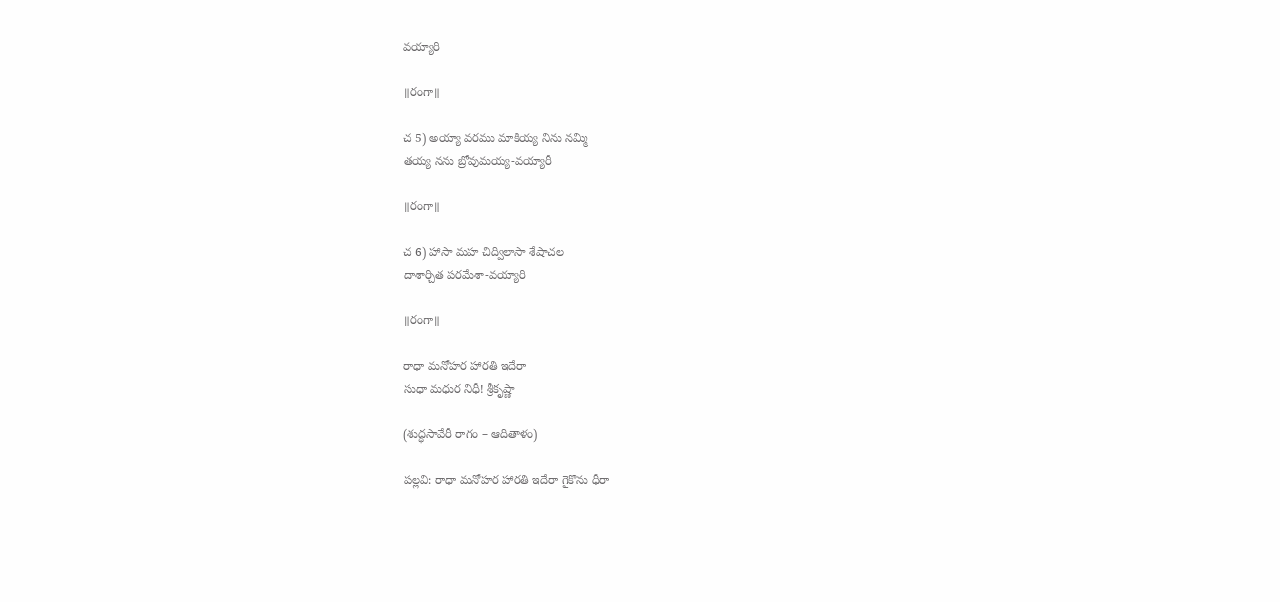వయ్యారి

॥రంగా॥

చ 5) అయ్యా వరము మాకియ్య నిను నమ్మి
తయ్య నను బ్రోవుమయ్య-వయ్యారీ

॥రంగా॥

చ 6) హాసా మహ చిద్విలాసా శేషాచల
దాశార్చిత పరమేశా-వయ్యారి

॥రంగా॥

రాధా మనోహర హారతి ఇదేరా
సుధా మధుర నిధీ! శ్రీకృష్ణా

(శుద్ధసావేరీ రాగం – ఆదితాళం)

పల్లవి: రాధా మనోహర హారతి ఇదేరా గైకొను ధీరా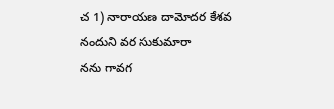చ 1) నారాయణ దామోదర కేశవ
నందుని వర సుకుమారా
నను గావగ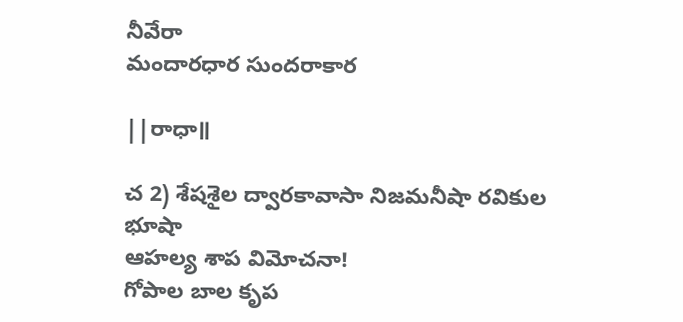నీవేరా
మందారధార సుందరాకార

||రాధా॥

చ 2) శేషశైల ద్వారకావాసా నిజమనీషా రవికుల భూషా
ఆహల్య శాప విమోచనా!
గోపాల బాల కృప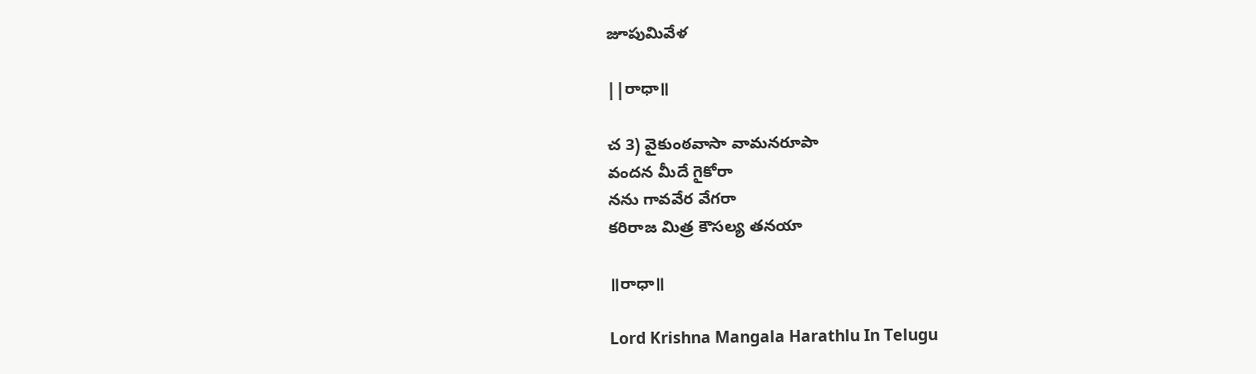జూపుమివేళ

||రాధా॥

చ 3) వైకుంఠవాసా వామనరూపా
వందన మీదే గైకోరా
నను గావవేర వేగరా
కరిరాజ మిత్ర కౌసల్య తనయా

॥రాధా॥

Lord Krishna Mangala Harathlu In Telugu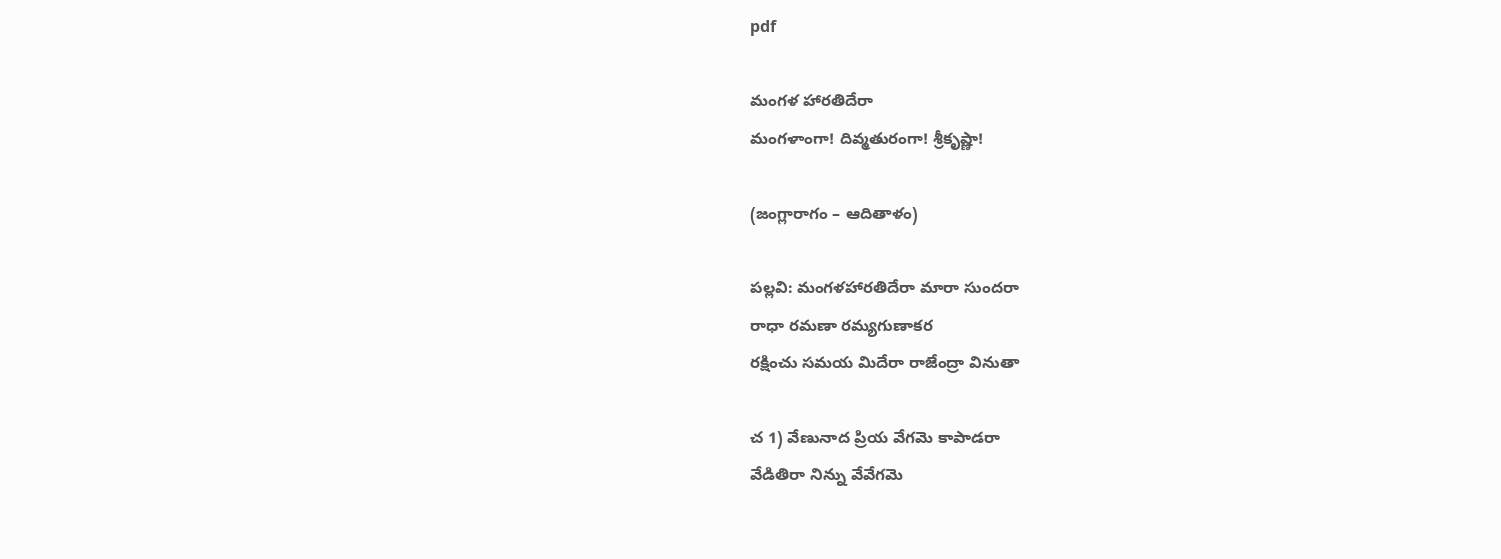pdf

మంగళ హారతిదేరా
మంగళాంగా! దివ్మతురంగా! శ్రీకృష్ణా!

(జంగ్లారాగం – ఆదితాళం)

పల్లవి: మంగళహారతిదేరా మారా సుందరా
రాధా రమణా రమ్యగుణాకర
రక్షించు సమయ మిదేరా రాజేంద్రా వినుతా

చ 1) వేణునాద ప్రియ వేగమె కాపాడరా
వేడితిరా నిన్ను వేవేగమె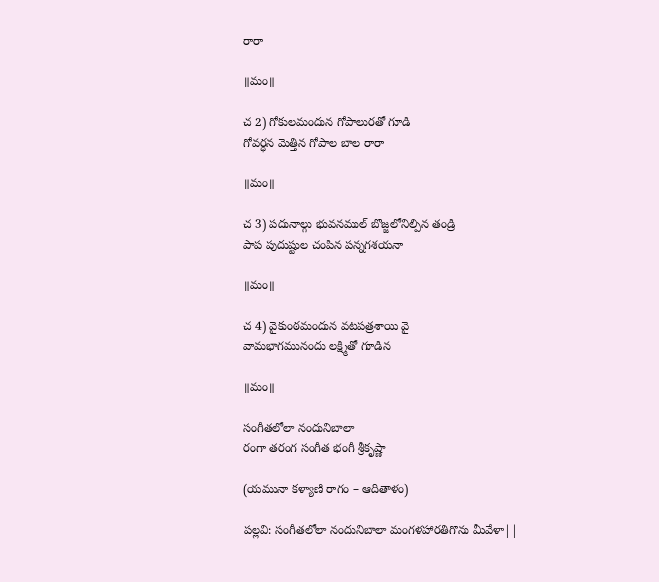రారా

॥మం॥

చ 2) గోకులమందున గోపాలురతో గూడి
గోవర్ధన మెత్తిన గోపాల బాల రారా

॥మం॥

చ 3) పదునాల్గు భువనముల్ బొజ్జలోనిల్పిన తండ్రి
పాప పుదుష్టుల చంపిన పన్నగశయనా

॥మం॥

చ 4) వైకుంఠమందున వటపత్రశాయి వై
వామభాగమునందు లక్ష్మితో గూడిన

॥మం॥

సంగీతలోలా నందునిబాలా
రంగా తరంగ సంగీత భంగీ శ్రీకృష్ణా

(యమునా కళ్యాణి రాగం – ఆదితాళం)

పల్లవి: సంగీతలోలా నందునిబాలా మంగళహారతిగొను మీవేళా||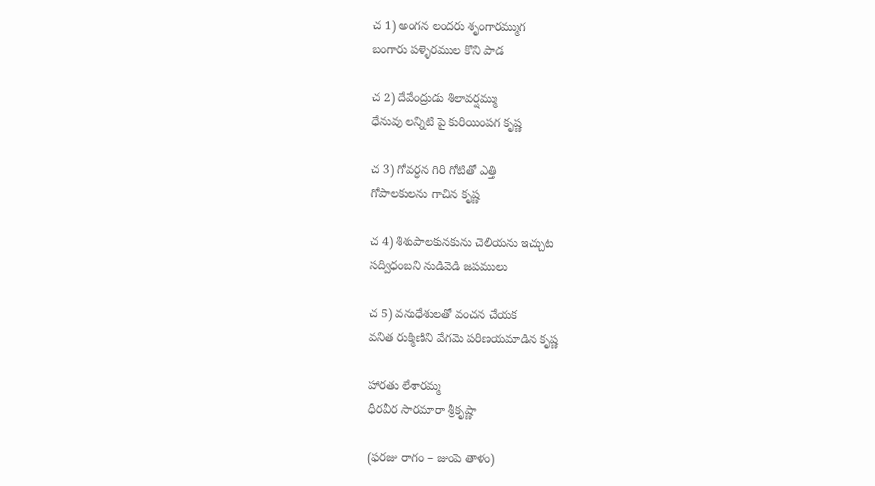చ 1) అంగన లందరు శృంగారమ్ముగ
బంగారు పళ్ళెరముల కొని పాడ

చ 2) దేవేంద్రుడు శిలావర్షమ్ము
ధేనువు లన్నిటి పై కురియింపగ కృష్ణ

చ 3) గోవర్ధన గిరి గోటితో ఎత్తి
గోపాలకులను గాచిన కృష్ణ

చ 4) శిశుపాలకునకును చెలియను ఇచ్చుట
సద్విధంబని నుడివెడి జపములు

చ 5) వనుధేశులతో వంచన చేయక
వనిత రుక్మిణిని వేగమె పరిణయమాడిన కృష్ణ

హారతు లేశారమ్మ
ధీరవీర సారమారా శ్రీకృష్ణా

(ఫరజు రాగం – జుంపె తాళం)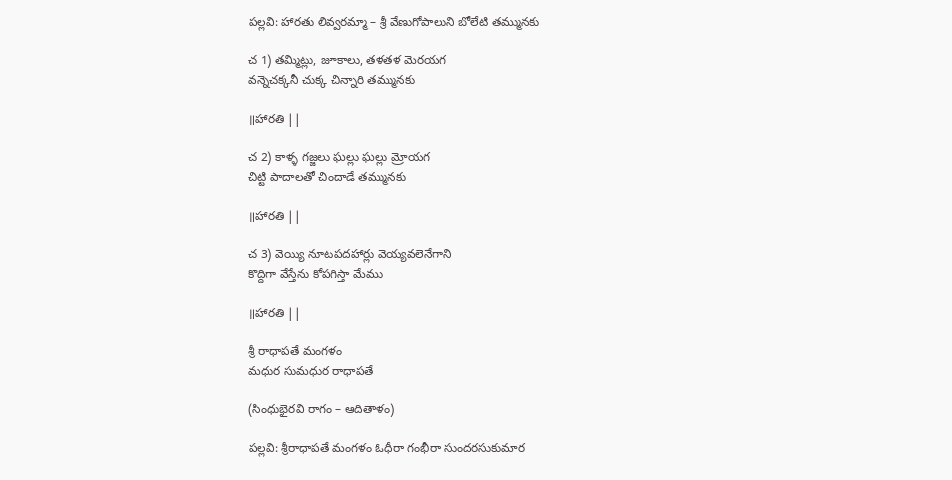పల్లవి: హారతు లివ్వరమ్మా – శ్రీ వేణుగోపాలుని బోలేటి తమ్మునకు

చ 1) తమ్మిట్లు, జూకాలు, తళతళ మెరయగ
వన్నెచక్కనీ చుక్క చిన్నారి తమ్మునకు

॥హారతి ||

చ 2) కాళ్ళ గజ్జలు ఘల్లు ఘల్లు మ్రోయగ
చిట్టి పాదాలతో చిందాడే తమ్మునకు

॥హారతి ||

చ 3) వెయ్యి నూటపదహార్లు వెయ్యవలెనేగాని
కొద్దిగా వేస్తేను కోపగిస్తా మేము

॥హారతి ||

శ్రీ రాధాపతే మంగళం
మధుర సుమధుర రాధాపతే

(సింధుభైరవి రాగం – ఆదితాళం)

పల్లవి: శ్రీరాధాపతే మంగళం ఓధీరా గంభీరా సుందరసుకుమార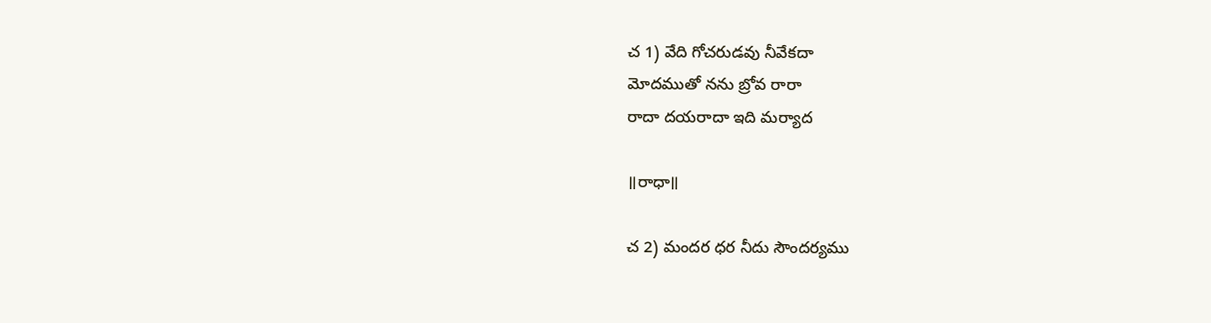చ 1) వేది గోచరుడవు నీవేకదా
మోదముతో నను బ్రోవ రారా
రాదా దయరాదా ఇది మర్యాద

॥రాధా॥

చ 2) మందర ధర నీదు సౌందర్యము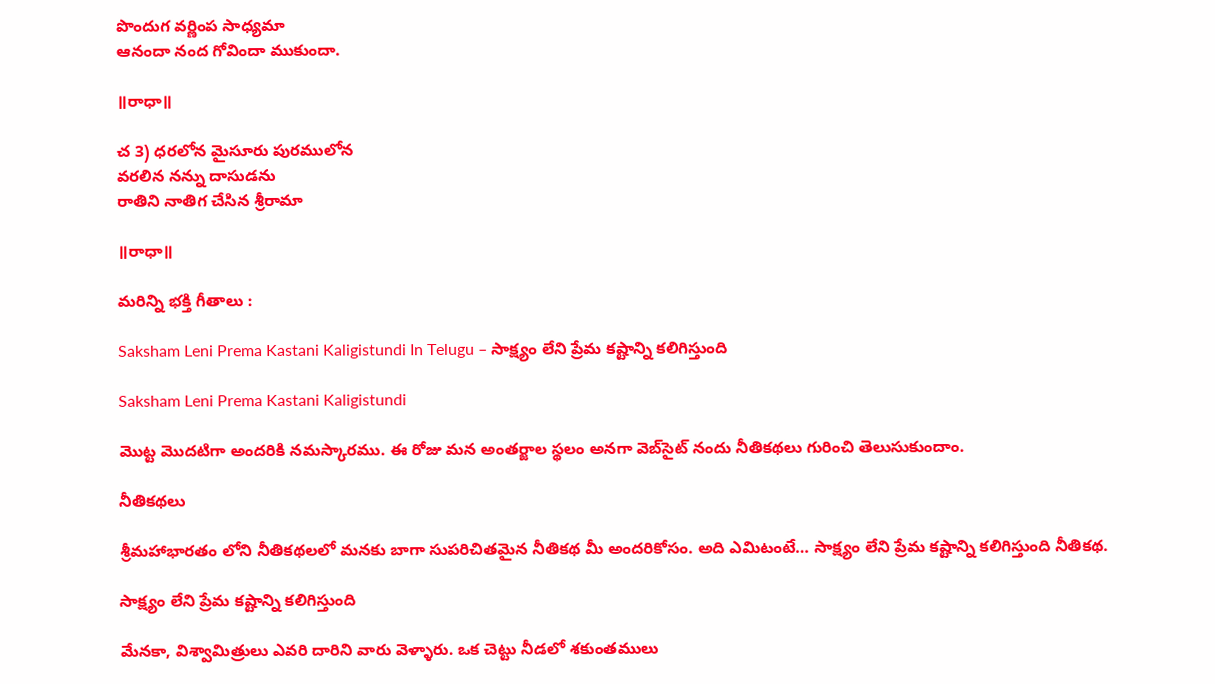పొందుగ వర్ణింప సాధ్యమా
ఆనందా నంద గోవిందా ముకుందా.

॥రాధా॥

చ 3) ధరలోన మైసూరు పురములోన
వరలిన నన్ను దాసుడను
రాతిని నాతిగ చేసిన శ్రీరామా

॥రాధా॥

మరిన్ని భక్తి గీతాలు :

Saksham Leni Prema Kastani Kaligistundi In Telugu – సాక్ష్యం లేని ప్రేమ కష్టాన్ని కలిగిస్తుంది

Saksham Leni Prema Kastani Kaligistundi

మొట్ట మొదటిగా అందరికి నమస్కారము. ఈ రోజు మన అంతర్జాల స్థలం అనగా వెబ్‌సైట్ నందు నీతికథలు గురించి తెలుసుకుందాం.

నీతికథలు

శ్రీమహాభారతం లోని నీతికథలలో మనకు బాగా సుపరిచితమైన నీతికథ మీ అందరికోసం. అది ఎమిటంటే… సాక్ష్యం లేని ప్రేమ కష్టాన్ని కలిగిస్తుంది నీతికథ.

సాక్ష్యం లేని ప్రేమ కష్టాన్ని కలిగిస్తుంది

మేనకా, విశ్వామిత్రులు ఎవరి దారిని వారు వెళ్ళారు. ఒక చెట్టు నీడలో శకుంతములు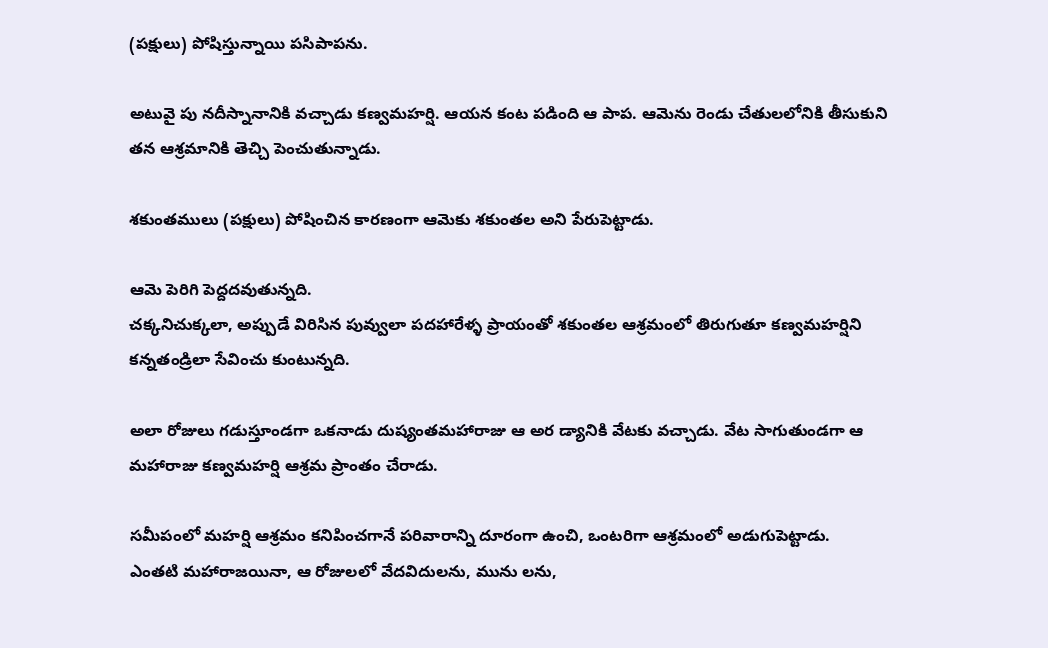(పక్షులు) పోషిస్తున్నాయి పసిపాపను.

అటువై పు నదీస్నానానికి వచ్చాడు కణ్వమహర్షి. ఆయన కంట పడింది ఆ పాప. ఆమెను రెండు చేతులలోనికి తీసుకుని తన ఆశ్రమానికి తెచ్చి పెంచుతున్నాడు.

శకుంతములు (పక్షులు) పోషించిన కారణంగా ఆమెకు శకుంతల అని పేరుపెట్టాడు.

ఆమె పెరిగి పెద్దదవుతున్నది.
చక్కనిచుక్కలా, అప్పుడే విరిసిన పువ్వులా పదహారేళ్ళ ప్రాయంతో శకుంతల ఆశ్రమంలో తిరుగుతూ కణ్వమహర్షిని కన్నతండ్రిలా సేవించు కుంటున్నది.

అలా రోజులు గడుస్తూండగా ఒకనాడు దుష్యంతమహారాజు ఆ అర డ్యానికి వేటకు వచ్చాడు. వేట సాగుతుండగా ఆ మహారాజు కణ్వమహర్షి ఆశ్రమ ప్రాంతం చేరాడు.

సమీపంలో మహర్షి ఆశ్రమం కనిపించగానే పరివారాన్ని దూరంగా ఉంచి, ఒంటరిగా ఆశ్రమంలో అడుగుపెట్టాడు.
ఎంతటి మహారాజయినా, ఆ రోజులలో వేదవిదులను, మును లను,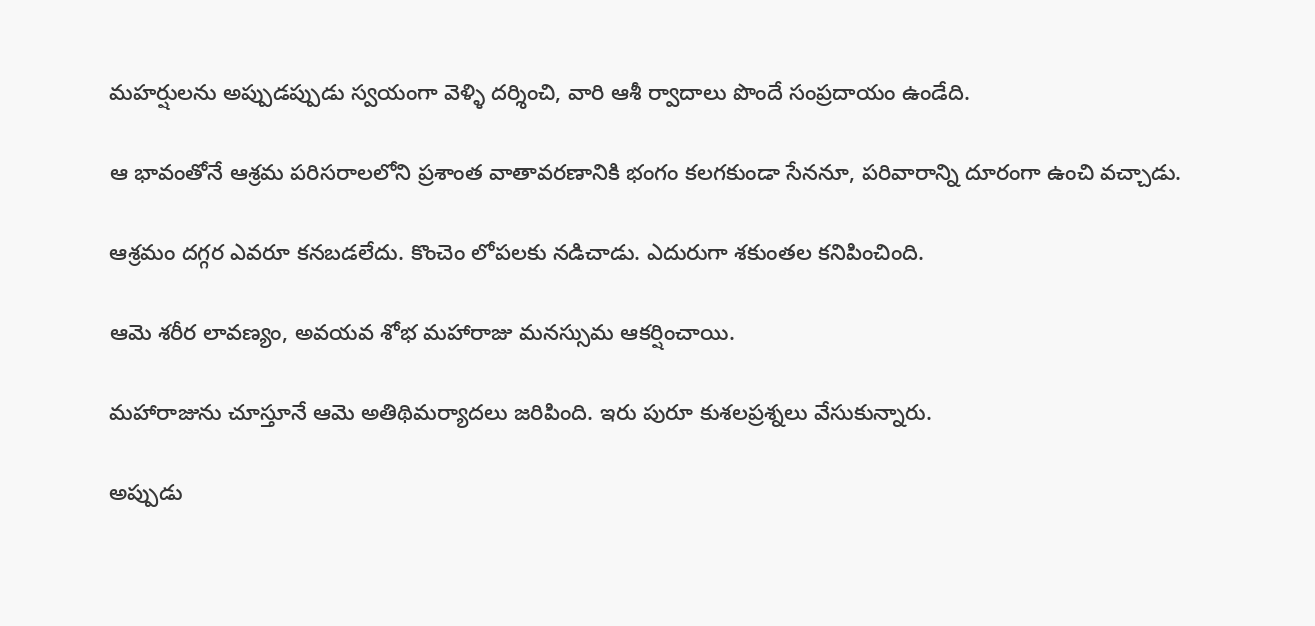మహర్షులను అప్పుడప్పుడు స్వయంగా వెళ్ళి దర్శించి, వారి ఆశీ ర్వాదాలు పొందే సంప్రదాయం ఉండేది.

ఆ భావంతోనే ఆశ్రమ పరిసరాలలోని ప్రశాంత వాతావరణానికి భంగం కలగకుండా సేననూ, పరివారాన్ని దూరంగా ఉంచి వచ్చాడు.

ఆశ్రమం దగ్గర ఎవరూ కనబడలేదు. కొంచెం లోపలకు నడిచాడు. ఎదురుగా శకుంతల కనిపించింది.

ఆమె శరీర లావణ్యం, అవయవ శోభ మహారాజు మనస్సుమ ఆకర్షించాయి.

మహారాజును చూస్తూనే ఆమె అతిథిమర్యాదలు జరిపింది. ఇరు పురూ కుశలప్రశ్నలు వేసుకున్నారు.

అప్పుడు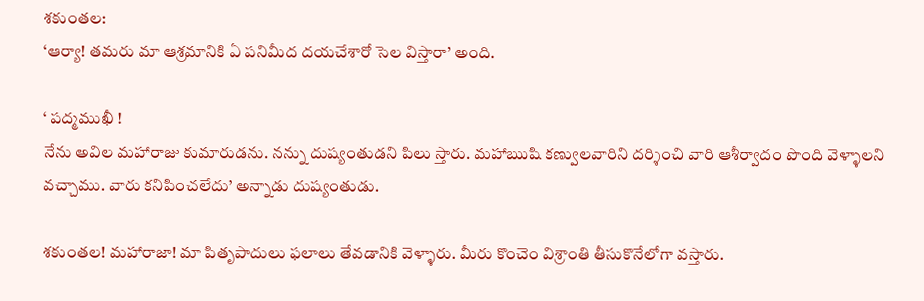శకుంతల:
‘ఆర్యా! తమరు మా ఆశ్రమానికి ఏ పనిమీద దయచేశారో సెల విస్తారా’ అంది.

‘ పద్మముఖీ !
నేను అవిల మహారాజు కుమారుడను. నన్ను దుష్యంతుడని పిలు స్తారు. మహాఋషి కణ్వులవారిని దర్శించి వారి ఆశీర్వాదం పొంది వెళ్ళాలని వచ్చాము. వారు కనిపించలేదు’ అన్నాడు దుష్యంతుడు.

శకుంతల! మహారాజా! మా పితృపాదులు ఫలాలు తేవడానికి వెళ్ళారు. మీరు కొంచెం విశ్రాంతి తీసుకొనేలోగా వస్తారు.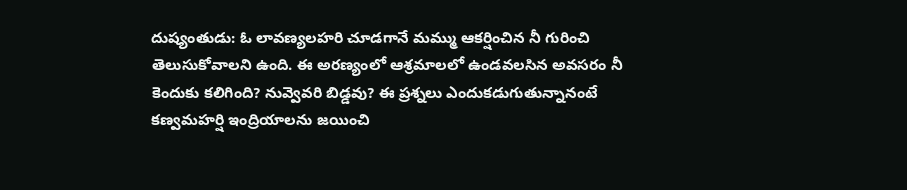దుష్యంతుడు: ఓ లావణ్యలహరి చూడగానే మమ్ము ఆకర్షించిన నీ గురించి తెలుసుకోవాలని ఉంది. ఈ అరణ్యంలో ఆశ్రమాలలో ఉండవలసిన అవసరం నీ కెందుకు కలిగింది? నువ్వెవరి బిడ్డవు? ఈ ప్రశ్నలు ఎందుకడుగుతున్నానంటే కణ్వమహర్షి ఇంద్రియాలను జయించి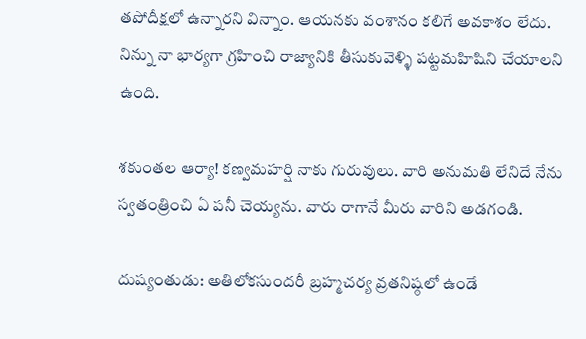తపోదీక్షలో ఉన్నారని విన్నాం. ఆయనకు వంశానం కలిగే అవకాశం లేదు. నిన్ను నా భార్యగా గ్రహించి రాజ్యానికి తీసుకువెళ్ళి పట్టమహిషిని చేయాలని ఉంది.

శకుంతల ఆర్యా! కణ్వమహర్షి నాకు గురువులు. వారి అనుమతి లేనిదే నేను స్వతంత్రించి ఏ పనీ చెయ్యను. వారు రాగానే మీరు వారిని అడగండి.

దుష్యంతుడు: అతిలోకసుందరీ బ్రహ్మచర్య వ్రతనిష్ఠలో ఉండే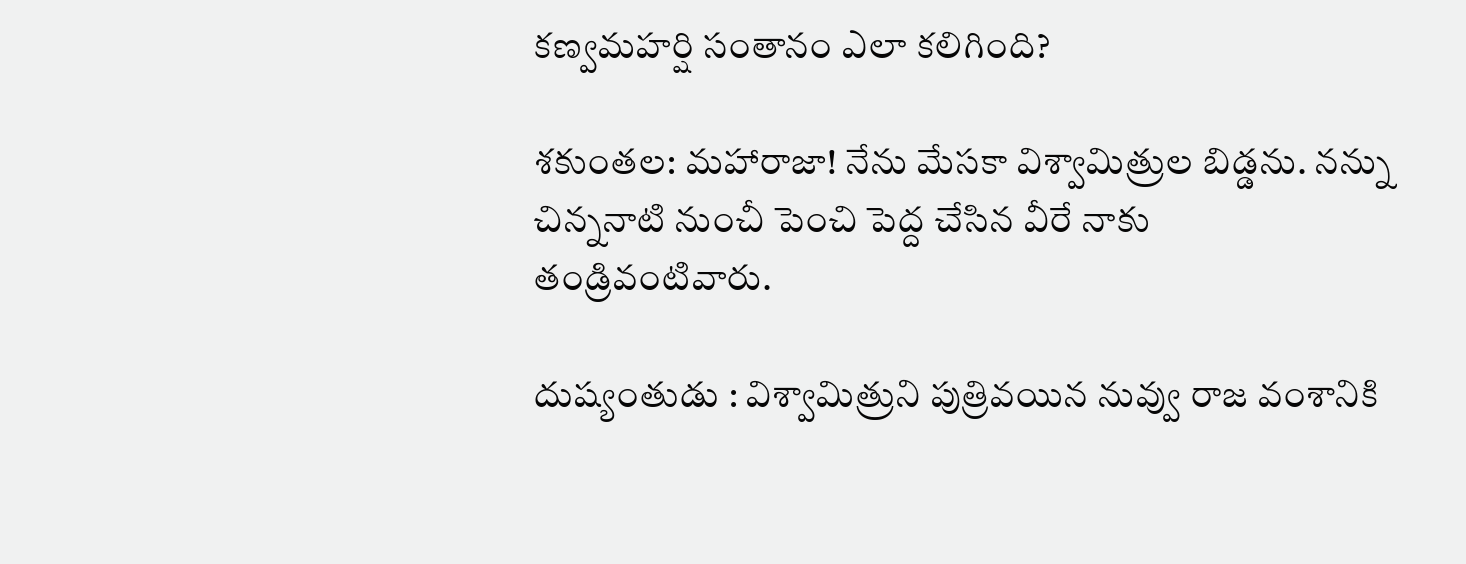కణ్వమహర్షి సంతానం ఎలా కలిగింది?

శకుంతల: మహారాజా! నేను మేసకా విశ్వామిత్రుల బిడ్డను. నన్ను చిన్ననాటి నుంచీ పెంచి పెద్ద చేసిన వీరే నాకు తండ్రివంటివారు.

దుష్యంతుడు : విశ్వామిత్రుని పుత్రివయిన నువ్వు రాజ వంశానికి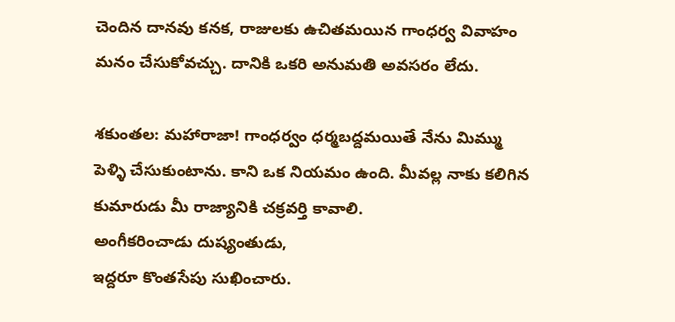చెందిన దానవు కనక, రాజులకు ఉచితమయిన గాంధర్వ వివాహం మనం చేసుకోవచ్చు. దానికి ఒకరి అనుమతి అవసరం లేదు.

శకుంతల: మహారాజా! గాంధర్వం ధర్మబద్దమయితే నేను మిమ్ము పెళ్ళి చేసుకుంటాను. కాని ఒక నియమం ఉంది. మీవల్ల నాకు కలిగిన కుమారుడు మీ రాజ్యానికి చక్రవర్తి కావాలి.
అంగీకరించాడు దుష్యంతుడు,
ఇద్దరూ కొంతసేపు సుఖించారు.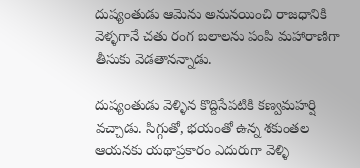దుష్యంతుడు ఆమెను అనునయించి రాజధానికి వెళ్ళగానే చతు రంగ బలాలను పంపి మహారాణిగా తీసుకు వెడతానన్నాడు.

దుష్యంతుడు వెళ్ళిన కొద్దిసేపటికి కణ్వమహర్షి వచ్చాడు. సిగ్గుతో, భయంతో ఉన్న శకుంతల ఆయనకు యథాప్రకారం ఎదురుగా వెళ్ళి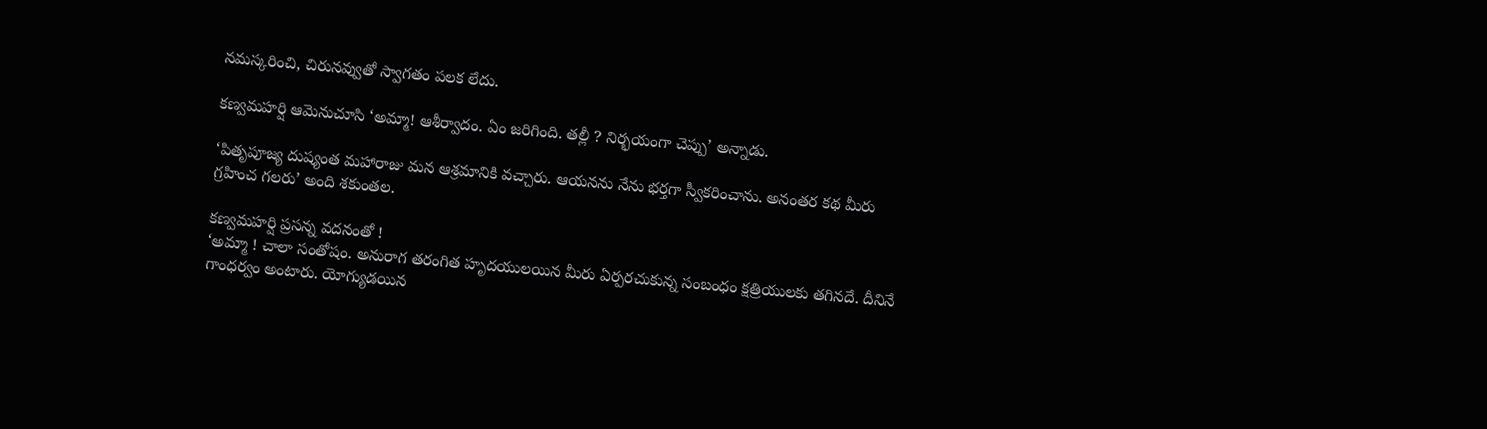నమస్కరించి, చిరునవ్వుతో స్వాగతం పలక లేదు.

కణ్వమహర్షి ఆమెనుచూసి ‘అమ్మా! ఆశీర్వాదం. ఏం జరిగింది. తల్లీ ? నిర్భయంగా చెప్పు’ అన్నాడు.

‘పితృపూజ్య దుష్యంత మహారాజు మన ఆశ్రమానికి వచ్చారు. ఆయనను నేను భర్తగా స్వీకరించాను. అనంతర కథ మీరు గ్రహించ గలరు’ అంది శకుంతల.

కణ్వమహర్షి ప్రసన్న వదనంతో !
‘అమ్మా ! చాలా సంతోషం. అనురాగ తరంగిత హృదయులయిన మీరు ఏర్పరచుకున్న సంబంధం క్షత్రియులకు తగినదే. దీనినే గాంధర్వం అంటారు. యోగ్యుడయిన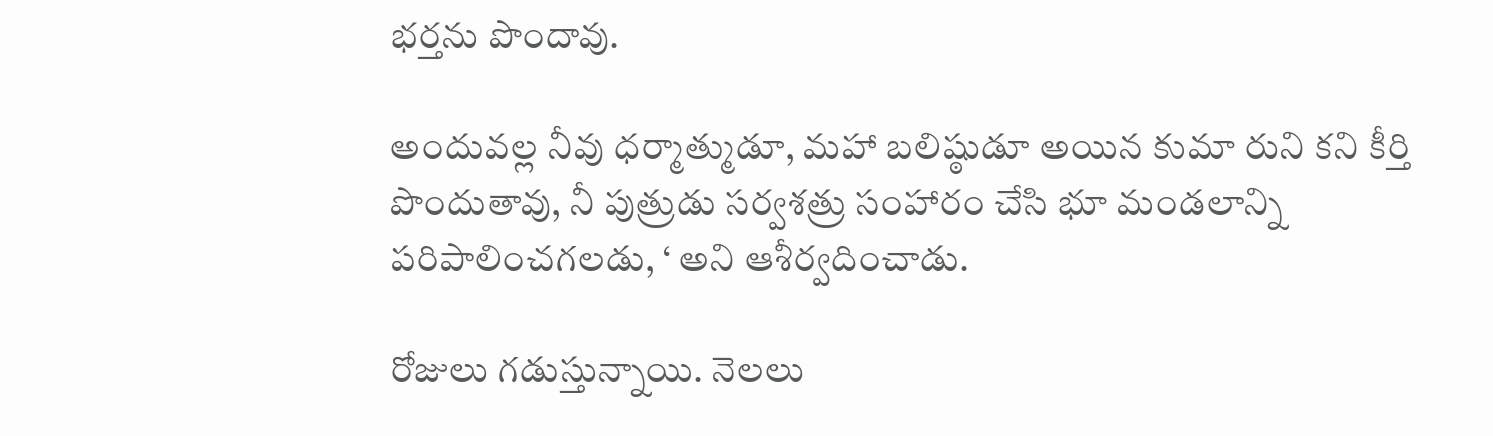భర్తను పొందావు.

అందువల్ల నీవు ధర్మాత్ముడూ, మహా బలిష్ఠుడూ అయిన కుమా రుని కని కీర్తి పొందుతావు, నీ పుత్రుడు సర్వశత్రు సంహారం చేసి భూ మండలాన్ని పరిపాలించగలడు, ‘ అని ఆశీర్వదించాడు.

రోజులు గడుస్తున్నాయి. నెలలు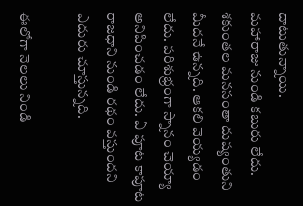దాటుతున్నాయి.
మహారాజు నుండి కబురు లేదు. శకుంతల మనసంతా దుష్యంతుని మీదనే ఉన్నది. ఆకలి వెయ్యడం లేదు. పరిశుభ్రంగా స్నానం చెయ్యా అనిపించడం లేదు. ఏ పూట కాపూట రాజధాని నుండి రథం వస్తుందని ఎదురు చూస్తున్నది.

ఈలోగా నెలలు నిండి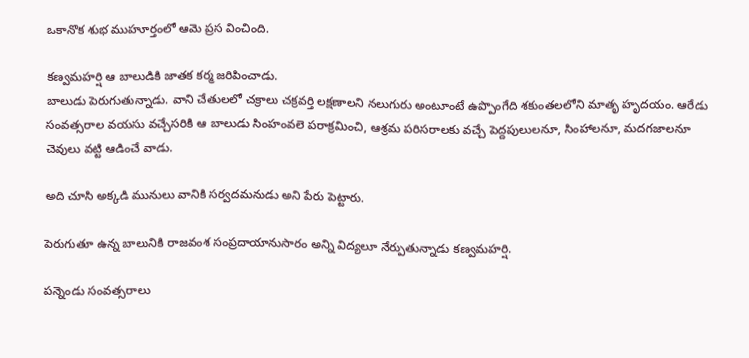ఒకానొక శుభ ముహూర్తంలో ఆమె ప్రస వించింది.

కణ్వమహర్షి ఆ బాలుడికి జాతక కర్మ జరిపించాడు.
బాలుడు పెరుగుతున్నాడు. వాని చేతులలో చక్రాలు చక్రవర్తి లక్షణాలని నలుగురు అంటూంటే ఉప్పొంగేది శకుంతలలోని మాతృ హృదయం. ఆరేడు సంవత్సరాల వయసు వచ్చేసరికి ఆ బాలుడు సింహంవలె పరాక్రమించి, ఆశ్రమ పరిసరాలకు వచ్చే పెద్దపులులనూ, సింహాలనూ, మదగజాలనూ చెవులు వట్టి ఆడించే వాడు.

అది చూసి అక్కడి మునులు వానికి సర్వదమనుడు అని పేరు పెట్టారు.

పెరుగుతూ ఉన్న బాలునికి రాజవంశ సంప్రదాయానుసారం అన్ని విద్యలూ నేర్పుతున్నాడు కణ్వమహర్షి.

పన్నెండు సంవత్సరాలు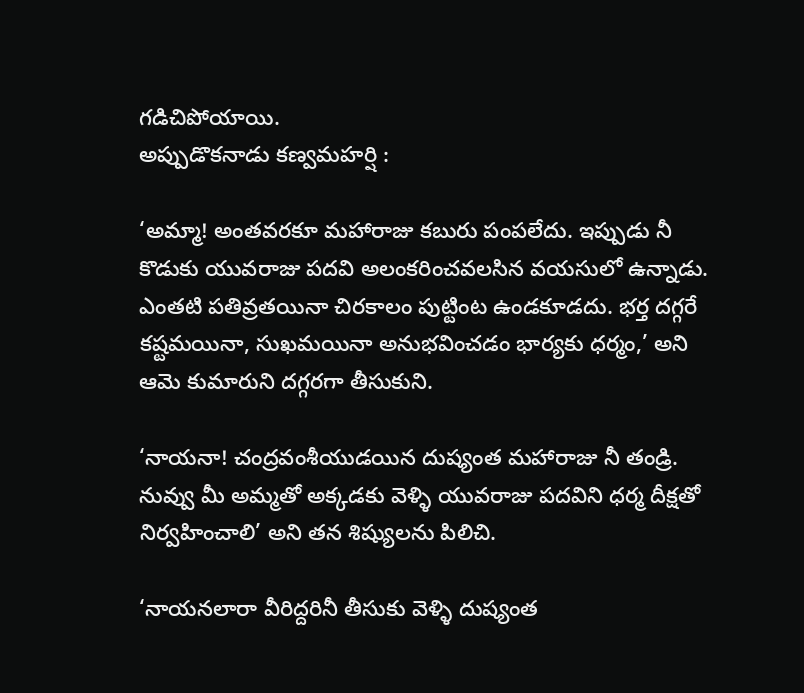గడిచిపోయాయి.
అప్పుడొకనాడు కణ్వమహర్షి :

‘అమ్మా! అంతవరకూ మహారాజు కబురు పంపలేదు. ఇప్పుడు నీ కొడుకు యువరాజు పదవి అలంకరించవలసిన వయసులో ఉన్నాడు. ఎంతటి పతివ్రతయినా చిరకాలం పుట్టింట ఉండకూడదు. భర్త దగ్గరే కష్టమయినా, సుఖమయినా అనుభవించడం భార్యకు ధర్మం,’ అని ఆమె కుమారుని దగ్గరగా తీసుకుని.

‘నాయనా! చంద్రవంశీయుడయిన దుష్యంత మహారాజు నీ తండ్రి. నువ్వు మీ అమ్మతో అక్కడకు వెళ్ళి యువరాజు పదవిని ధర్మ దీక్షతో నిర్వహించాలి’ అని తన శిష్యులను పిలిచి.

‘నాయనలారా వీరిద్దరినీ తీసుకు వెళ్ళి దుష్యంత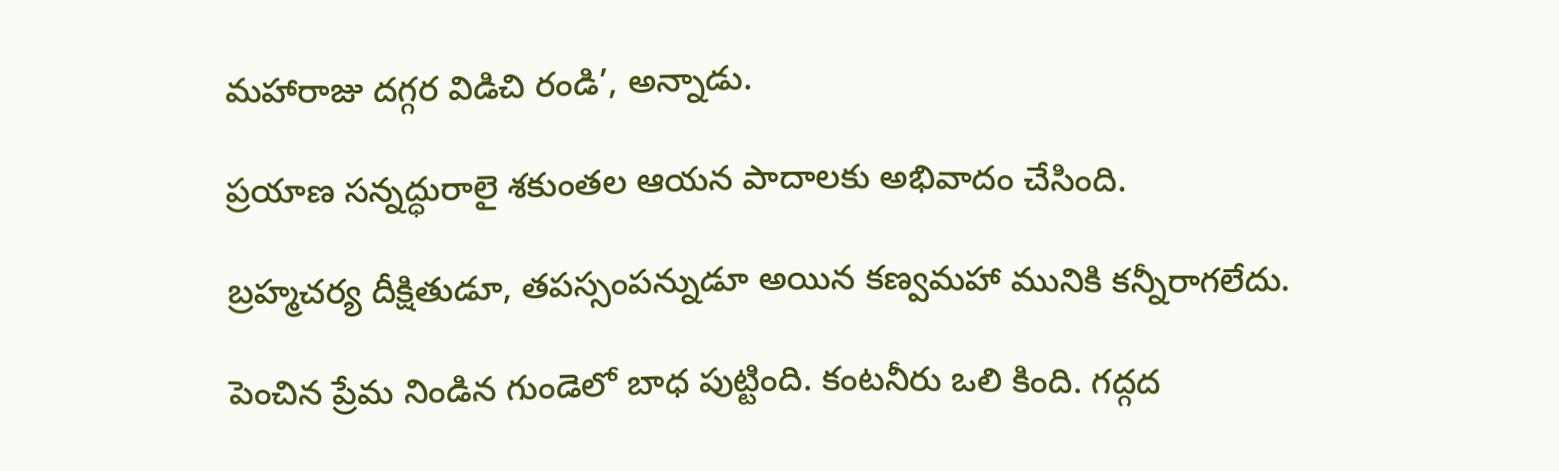మహారాజు దగ్గర విడిచి రండి’, అన్నాడు.

ప్రయాణ సన్నద్ధురాలై శకుంతల ఆయన పాదాలకు అభివాదం చేసింది.

బ్రహ్మచర్య దీక్షితుడూ, తపస్సంపన్నుడూ అయిన కణ్వమహా మునికి కన్నీరాగలేదు.

పెంచిన ప్రేమ నిండిన గుండెలో బాధ పుట్టింది. కంటనీరు ఒలి కింది. గద్గద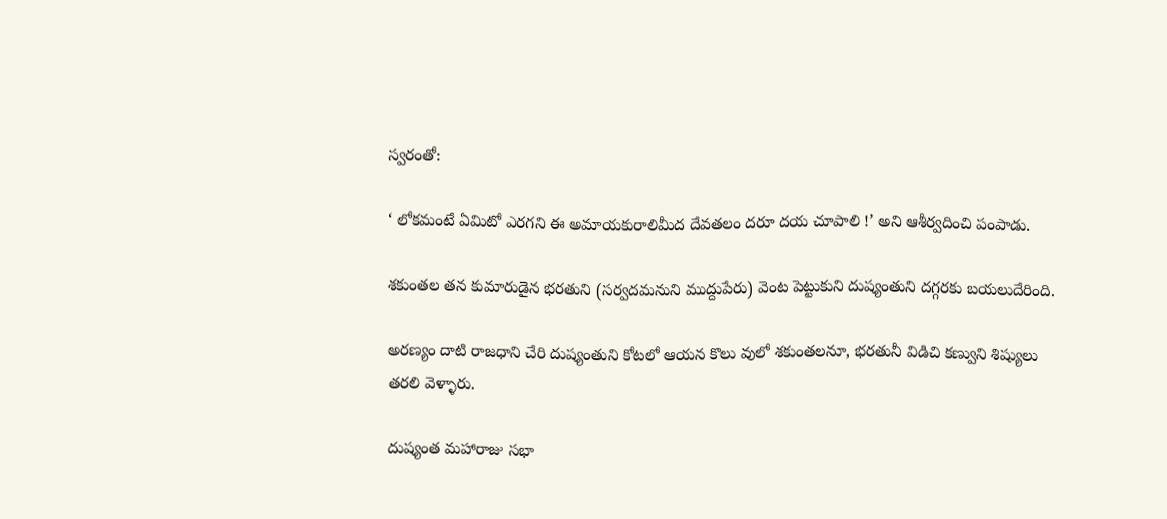స్వరంతో:

‘ లోకమంటే ఏమిటో ఎరగని ఈ అమాయకురాలిమీద దేవతలం దరూ దయ చూపాలి !’ అని ఆశీర్వదించి పంపాడు.

శకుంతల తన కుమారుడైన భరతుని (సర్వదమనుని ముద్దుపేరు) వెంట పెట్టుకుని దుష్యంతుని దగ్గరకు బయలుదేరింది.

అరణ్యం దాటి రాజధాని చేరి దుష్యంతుని కోటలో ఆయన కొలు వులో శకుంతలనూ, భరతునీ విడిచి కణ్వుని శిష్యులు తరలి వెళ్ళారు.

దుష్యంత మహారాజు సభా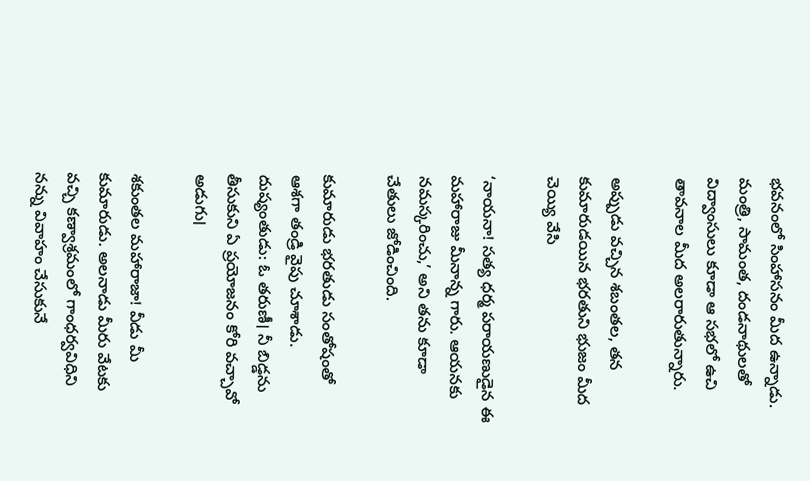భవనంలో సింహాసనం మీద ఉన్నాడు. మంత్రి, సామంత, దండనాథులతో విద్వాంసులు కూడా ఆ సభలో ఉచి తావనాల మీద అలరారుతున్నారు.

అప్పుడు వచ్చిన శబంతల, తన కుమారుడయిన భరతుని భుజం మీద చెయ్యి వేసి

‘నాయనా! సత్య ధర్మ పరాయణుడైన ఈ మహారాజు మీనాన్న గారు. ఆయనకు నమస్కరించు,’ అని తను కూడా చేతులు జోడించింది.

కుమారుడు భరతుడు సంతోషంతో ఆశగా తండ్రి వైపు చూశాడు. దుష్యంతుడు: ఓ తరుణీ। నీ బిడ్డను తీసుకుని ఏ ప్రయోజనం కోరి వచ్చావో అడుగు।

శకుంతల మహారాజా! వీడు మీ కుమారుడు. అలనాడు మీరు వేటకు వచ్చి కణ్వాశ్రమంలో గాంధర్వవిధిని నన్ను వివాహం చేసుకునే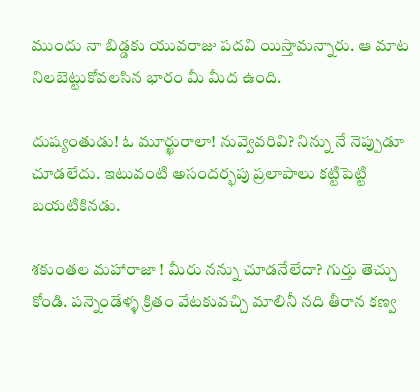ముందు నా బిడ్డకు యువరాజు పదవి యిస్తామన్నారు. ఆ మాట నిలబెట్టుకోవలసిన భారం మీ మీద ఉంది.

దుష్యంతుడు! ఓ మూర్ఖురాలా! నువ్వెవరివి? నిన్ను నే నెప్పుడూ చూడలేదు. ఇటువంటి అసందర్భపు ప్రలాపాలు కట్టిపెట్టి బయటికినడు.

శకుంతల మహారాజా ! మీరు నన్ను చూడనేలేదా? గుర్తు తెచ్చు కోండి. పన్నెండేళ్ళ క్రితం వేటకువచ్చి మాలినీ నది తీరాన కణ్వ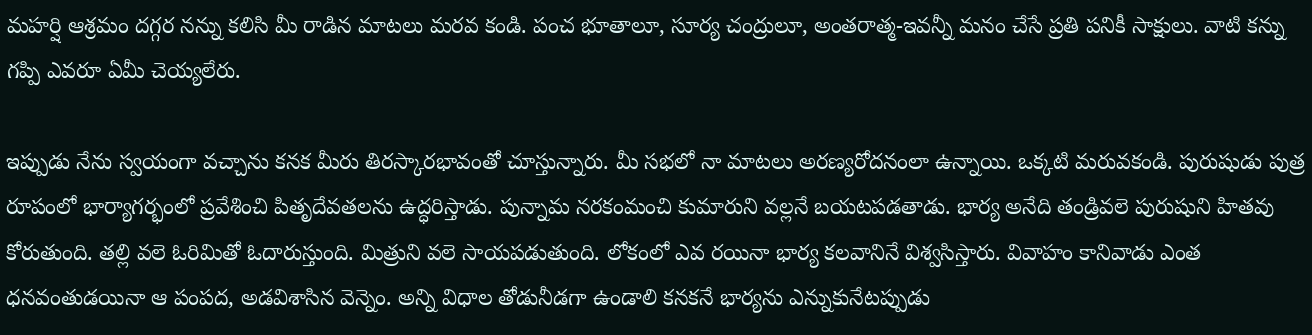మహర్షి ఆశ్రమం దగ్గర నన్ను కలిసి మీ రాడిన మాటలు మరవ కండి. పంచ భూతాలూ, సూర్య చంద్రులూ, అంతరాత్మ-ఇవన్నీ మనం చేసే ప్రతి పనికీ సాక్షులు. వాటి కన్ను గప్పి ఎవరూ ఏమీ చెయ్యలేరు.

ఇప్పుడు నేను స్వయంగా వచ్చాను కనక మీరు తిరస్కారభావంతో చూస్తున్నారు. మీ సభలో నా మాటలు అరణ్యరోదనంలా ఉన్నాయి. ఒక్కటి మరువకండి. పురుషుడు పుత్ర రూపంలో భార్యాగర్భంలో ప్రవేశించి పితృదేవతలను ఉద్ధరిస్తాడు. పున్నామ నరకంమంచి కుమారుని వల్లనే బయటపడతాడు. భార్య అనేది తండ్రివలె పురుషుని హితవు కోరుతుంది. తల్లి వలె ఓరిమితో ఓదారుస్తుంది. మిత్రుని వలె సాయపడుతుంది. లోకంలో ఎవ రయినా భార్య కలవానినే విశ్వసిస్తారు. వివాహం కానివాడు ఎంత ధనవంతుడయినా ఆ పంపద, అడవిశాసిన వెన్నెం. అన్ని విధాల తోడునీడగా ఉండాలి కనకనే భార్యను ఎన్నుకునేటప్పుడు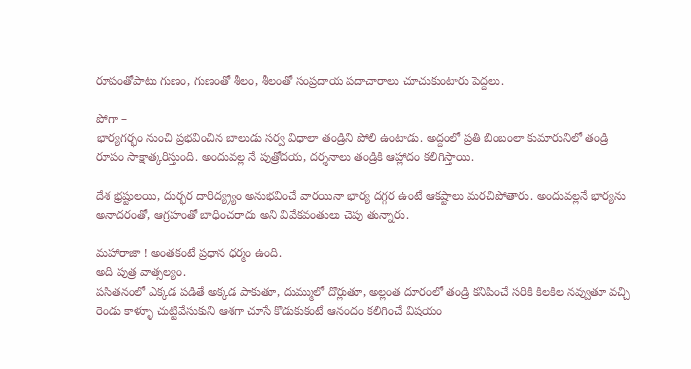రూపంతోపాటు గుణం, గుణంతో శీలం, శీలంతో సంప్రదాయ పదాచారాలు చూచుకుంటారు పెద్దలు.

పోగా –
భార్యగర్భం నుంచి ప్రభవించిన బాలుడు సర్వ విధాలా తండ్రిని పోలి ఉంటాడు. అద్దంలో ప్రతి బింబంలా కుమారునిలో తండ్రి రూపం సాక్షాత్కరిస్తుంది. అందువల్ల నే పుత్రోదయ, దర్శనాలు తండ్రికి ఆహ్లాదం కలిగిస్తాయి.

దేశ భ్రష్టులయి, దుర్భర దారిద్య్ర్యం అనుభవించే వారయినా భార్య దగ్గర ఉంటే ఆకష్టాలు మరచిపోతారు. అందువల్లనే భార్యను అనాదరంతో, ఆగ్రహంతో బాధించరాదు అని వివేకవంతులు చెపు తున్నారు.

మహారాజా ! అంతకంటే ప్రధాన ధర్మం ఉంది.
అది పుత్ర వాత్సల్యం.
పసితనంలో ఎక్కడ పడితే అక్కడ పాకుతూ, దుమ్ములో దొర్లుతూ, అల్లంత దూరంలో తండ్రి కనిపించే సరికి కిలకిల నవ్వుతూ వచ్చి రెండు కాళ్ళూ చుట్టివేసుకుని ఆశగా చూసే కొడుకుకంటే ఆనందం కలిగించే విషయం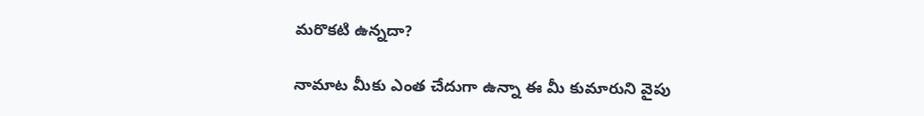మరొకటి ఉన్నదా?

నామాట మీకు ఎంత చేదుగా ఉన్నా ఈ మీ కుమారుని వైపు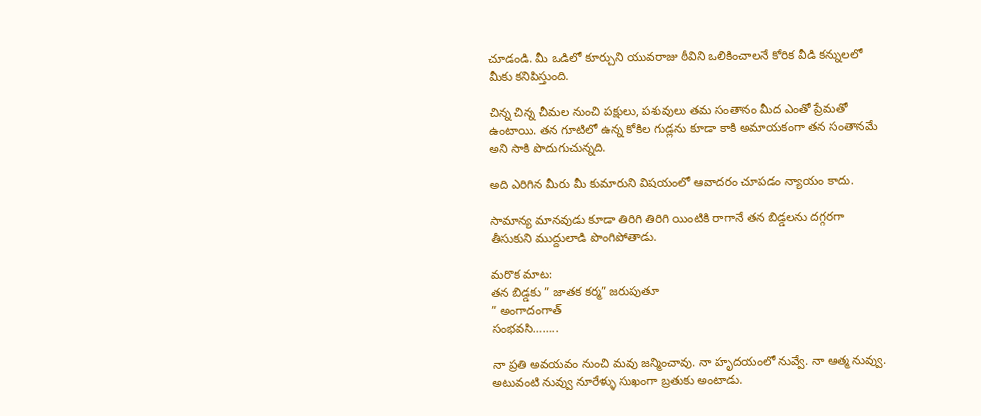చూడండి. మీ ఒడిలో కూర్చుని యువరాజు ఠీవిని ఒలికించాలనే కోరిక వీడి కన్నులలో మీకు కనిపిస్తుంది.

చిన్న చిన్న చీమల నుంచి పక్షులు, పశువులు తమ సంతానం మీద ఎంతో ప్రేమతో ఉంటాయి. తన గూటిలో ఉన్న కోకిల గుడ్లను కూడా కాకి అమాయకంగా తన సంతానమే అని సాకి పొదుగుచున్నది.

అది ఎరిగిన మీరు మీ కుమారుని విషయంలో ఆవాదరం చూపడం న్యాయం కాదు.

సామాన్య మానవుడు కూడా తిరిగి తిరిగి యింటికి రాగానే తన బిడ్డలను దగ్గరగా తీసుకుని ముద్దులాడి పొంగిపోతాడు.

మరొక మాట:
తన బిడ్డకు ” జాతక కర్మ” జరుపుతూ
” అంగాదంగాత్
సంభవసి……..

నా ప్రతి అవయవం నుంచి మవు జన్మించావు. నా హృదయంలో నువ్వే. నా ఆత్మ నువ్వు. అటువంటి నువ్వు నూరేళ్ళు సుఖంగా బ్రతుకు అంటాడు.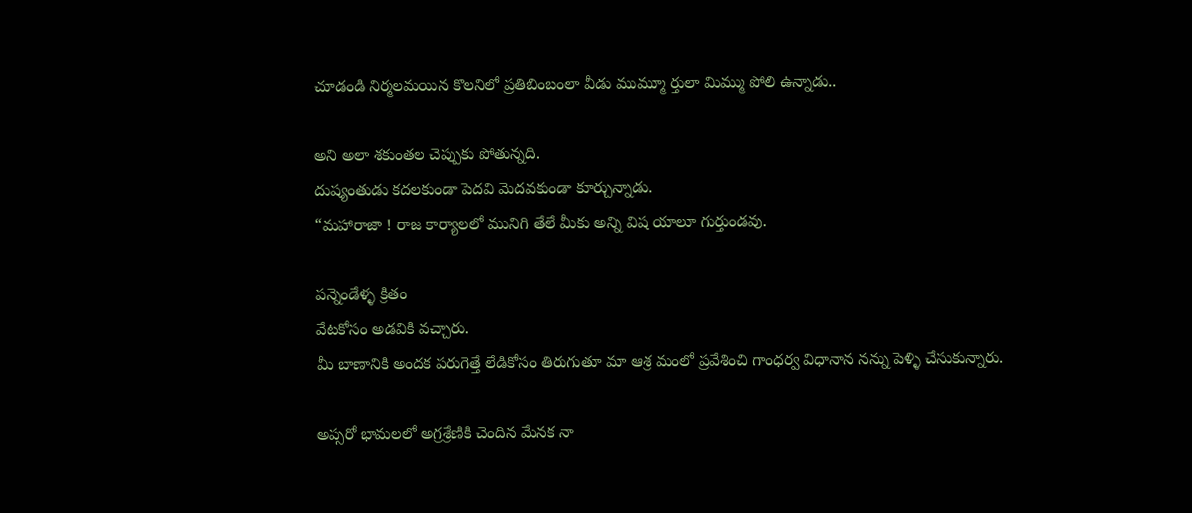చూడండి నిర్మలమయిన కొలనిలో ప్రతిబింబంలా వీడు ముమ్మూ ర్తులా మిమ్ము పోలి ఉన్నాడు..

అని అలా శకుంతల చెప్పుకు పోతున్నది.
దుష్యంతుడు కదలకుండా పెదవి మెదవకుండా కూర్చున్నాడు.
“మహారాజా ! రాజ కార్యాలలో మునిగి తేలే మీకు అన్ని విష యాలూ గుర్తుండవు.

పన్నెండేళ్ళ క్రితం
వేటకోసం అడవికి వచ్చారు.
మీ బాణానికి అందక పరుగెత్తే లేడికోసం తిరుగుతూ మా ఆశ్ర మంలో ప్రవేశించి గాంధర్వ విధానాన నన్ను పెళ్ళి చేసుకున్నారు.

అప్సరో భామలలో అగ్రశ్రేణికి చెందిన మేనక నా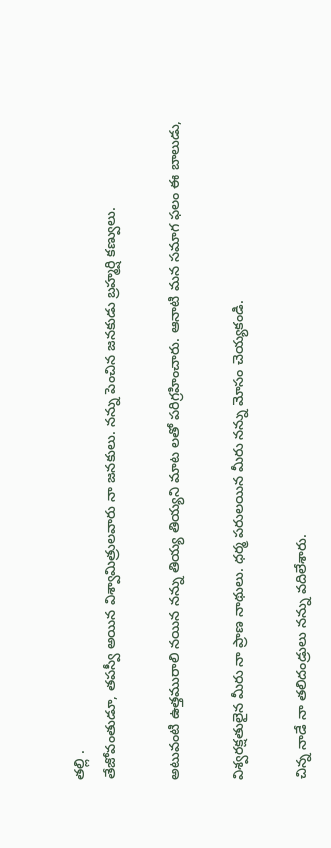తల్లి .
తేజోవంతుడూ, తపస్వీ అయిన విశ్వామిత్రులవారు నా జనకులు. నన్ను పెంచిన జనకుడు బ్రహ్మర్షి కణ్వులు.

అటువంటి ఉత్తమురాలి నయిన నన్ను తియ్య తియ్యని మాట లతో పరిగ్రహించారు. ఆనాటి మన సమాగ ఫలం ఈ బాలుడు,

విశ్వరక్షతులైన మీరు నా ప్రాణ నాథులు. ధర్మ పరులయిన మీరు నన్ను మోసం చెయ్యకండి.

చిన్న నాడే నా తలిదండ్రులు నన్ను వదిలేశారు.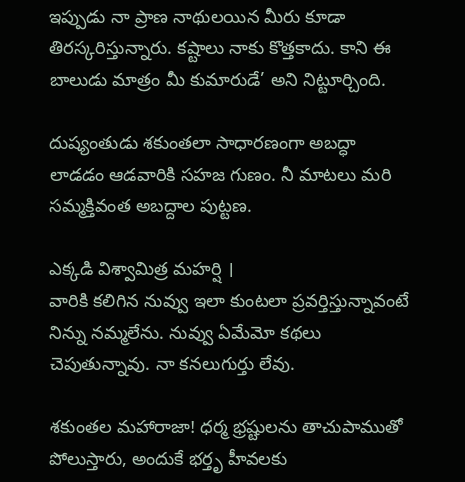ఇప్పుడు నా ప్రాణ నాథులయిన మీరు కూడా తిరస్కరిస్తున్నారు. కష్టాలు నాకు కొత్తకాదు. కాని ఈ బాలుడు మాత్రం మీ కుమారుడే’ అని నిట్టూర్చింది.

దుష్యంతుడు శకుంతలా సాధారణంగా అబద్ధా లాడడం ఆడవారికి సహజ గుణం. నీ మాటలు మరి సమ్మక్తివంత అబద్దాల పుట్టణ.

ఎక్కడి విశ్వామిత్ర మహర్షి ।
వారికి కలిగిన నువ్వు ఇలా కుంటలా ప్రవర్తిస్తున్నావంటే నిన్ను నమ్మలేను. నువ్వు ఏమేమో కథలు చెపుతున్నావు. నా కనలుగుర్తు లేవు.

శకుంతల మహారాజా! ధర్మ భ్రష్టులను తాచుపాముతో పోలుస్తారు, అందుకే భర్తృ హీవలకు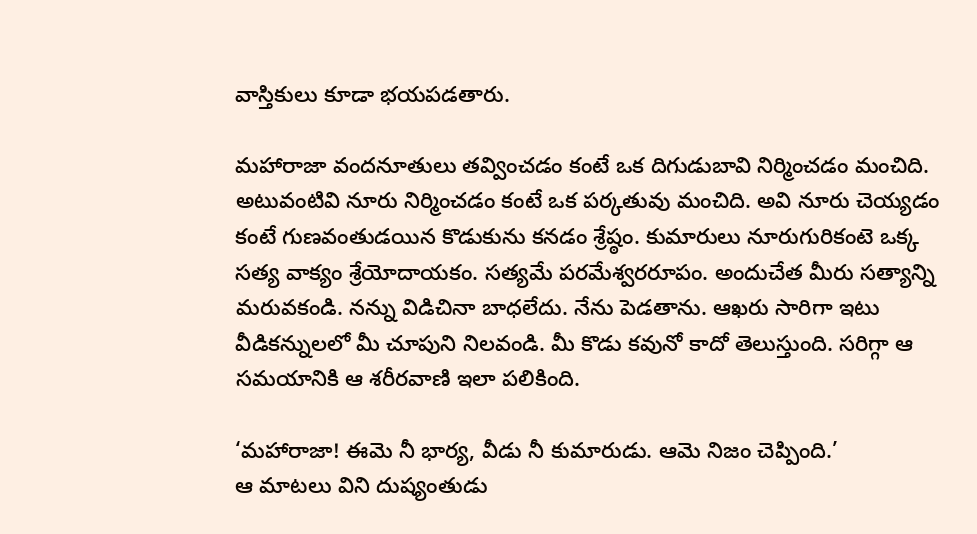వాస్తికులు కూడా భయపడతారు.

మహారాజా వందనూతులు తవ్వించడం కంటే ఒక దిగుడుబావి నిర్మించడం మంచిది. అటువంటివి నూరు నిర్మించడం కంటే ఒక పర్కతువు మంచిది. అవి నూరు చెయ్యడం కంటే గుణవంతుడయిన కొడుకును కనడం శ్రేష్ఠం. కుమారులు నూరుగురికంటె ఒక్క సత్య వాక్యం శ్రేయోదాయకం. సత్యమే పరమేశ్వరరూపం. అందుచేత మీరు సత్యాన్ని మరువకండి. నన్ను విడిచినా బాధలేదు. నేను పెడతాను. ఆఖరు సారిగా ఇటు వీడికన్నులలో మీ చూపుని నిలవండి. మీ కొడు కవునో కాదో తెలుస్తుంది. సరిగ్గా ఆ సమయానికి ఆ శరీరవాణి ఇలా పలికింది.

‘మహారాజా! ఈమె నీ భార్య, వీడు నీ కుమారుడు. ఆమె నిజం చెప్పింది.’
ఆ మాటలు విని దుష్యంతుడు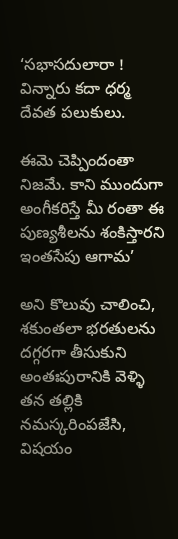‘సభాసదులారా !
విన్నారు కదా ధర్మ దేవత పలుకులు.

ఈమె చెప్పిందంతా నిజమే. కాని ముందుగా అంగీకరిస్తే మీ రంతా ఈ పుణ్యశీలను శంకిస్తారని ఇంతసేపు ఆగామ’

అని కొలువు చాలించి, శకుంతలా భరతులను దగ్గరగా తీసుకుని అంతఃపురానికి వెళ్ళి తన తల్లికి నమస్కరింపజేసి, విషయం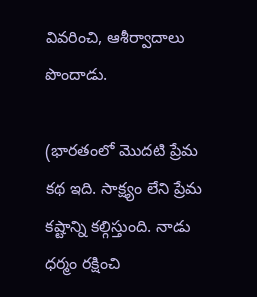వివరించి, ఆశీర్వాదాలు పొందాడు.

(భారతంలో మొదటి ప్రేమ కథ ఇది. సాక్ష్యం లేని ప్రేమ కష్టాన్ని కల్గిస్తుంది. నాడు ధర్మం రక్షించి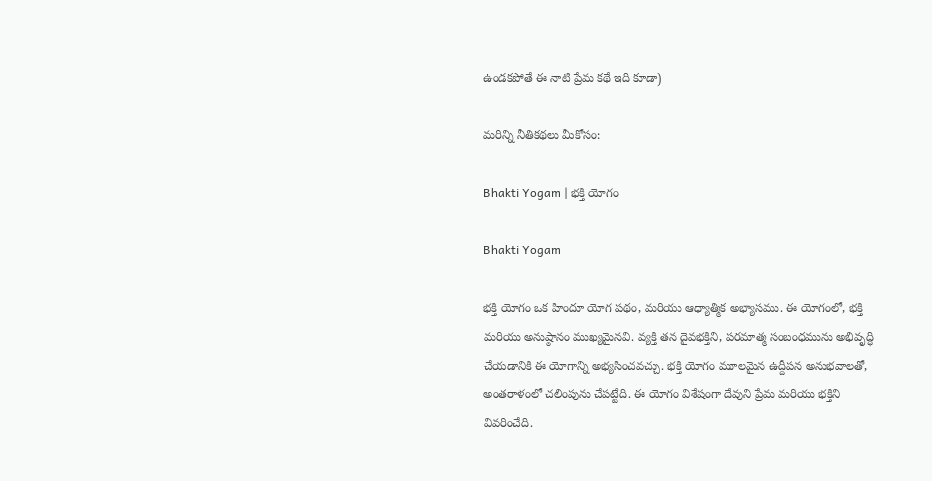ఉండకపోతే ఈ నాటి ప్రేమ కథే ఇది కూడా)

మరిన్ని నీతికథలు మీకోసం:

Bhakti Yogam | భక్తి యోగం

Bhakti Yogam

భక్తి యోగం ఒక హిందూ యోగ పథం, మరియు ఆధ్యాత్మిక అభ్యాసము. ఈ యోగంలో, భక్తి మరియు అనుష్ఠానం ముఖ్యమైనవి. వ్యక్తి తన దైవభక్తిని, పరమాత్మ సంబంధమును అభివృద్ధి చేయడానికి ఈ యోగాన్ని అభ్యసించవచ్చు. భక్తి యోగం మూలమైన ఉద్దీపన అనుభవాలతో, అంతరాళంలో చలింపును చేపట్టేది. ఈ యోగం విశేషంగా దేవుని ప్రేమ మరియు భక్తిని వివరించేది.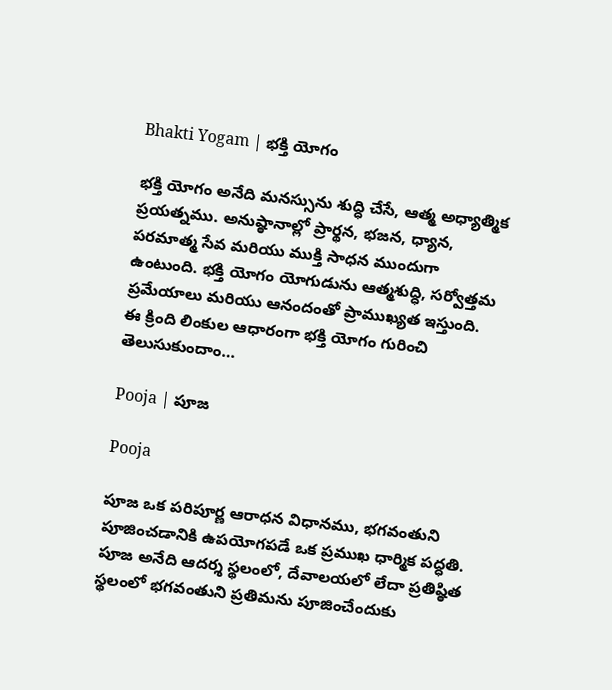Bhakti Yogam | భక్తి యోగం

భక్తి యోగం అనేది మనస్సును శుద్ధి చేసే, ఆత్మ అధ్యాత్మిక ప్రయత్నము. అనుష్ఠానాల్లో ప్రార్థన, భజన, ధ్యాన, పరమాత్మ సేవ మరియు ముక్తి సాధన ముందుగా ఉంటుంది. భక్తి యోగం యోగుడును ఆత్మశుద్ధి, సర్వోత్తమ ప్రమేయాలు మరియు ఆనందంతో ప్రాముఖ్యత ఇస్తుంది. ఈ క్రింది లింకుల ఆధారంగా భక్తి యోగం గురించి తెలుసుకుందాం…

Pooja | పూజ

Pooja

పూజ ఒక పరిపూర్ణ ఆరాధన విధానము, భగవంతుని పూజించడానికి ఉపయోగపడే ఒక ప్రముఖ ధార్మిక పద్ధతి. పూజ అనేది ఆదర్శ స్థలంలో, దేవాలయలో లేదా ప్రతిష్ఠిత స్థలంలో భగవంతుని ప్రతిమను పూజించేందుకు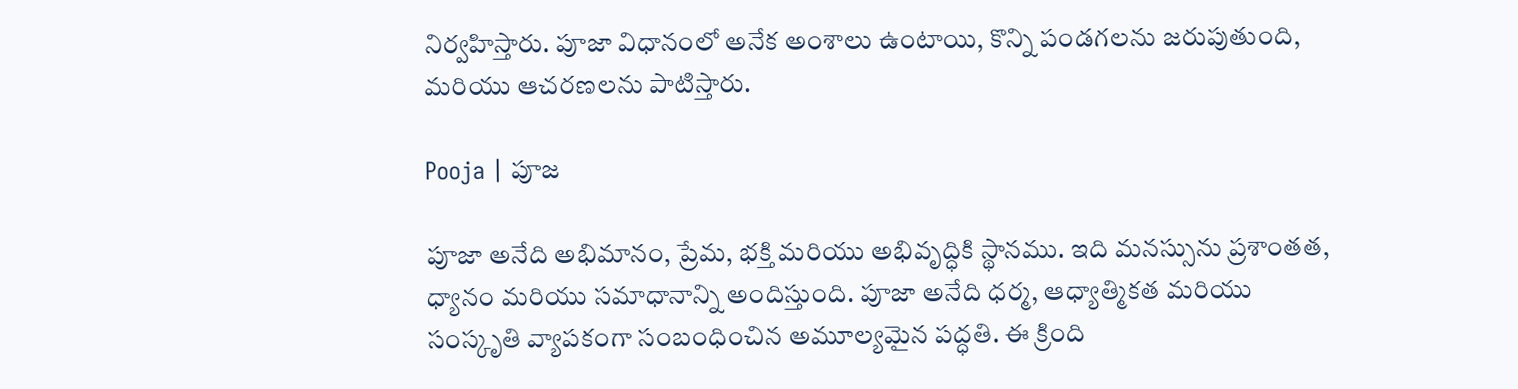నిర్వహిస్తారు. పూజా విధానంలో అనేక అంశాలు ఉంటాయి, కొన్ని పండగలను జరుపుతుంది, మరియు ఆచరణలను పాటిస్తారు.

Pooja | పూజ

పూజా అనేది అభిమానం, ప్రేమ, భక్తి మరియు అభివృద్ధికి స్థానము. ఇది మనస్సును ప్రశాంతత, ధ్యానం మరియు సమాధానాన్ని అందిస్తుంది. పూజా అనేది ధర్మ, ఆధ్యాత్మికత మరియు సంస్కృతి వ్యాపకంగా సంబంధించిన అమూల్యమైన పద్ధతి. ఈ క్రింది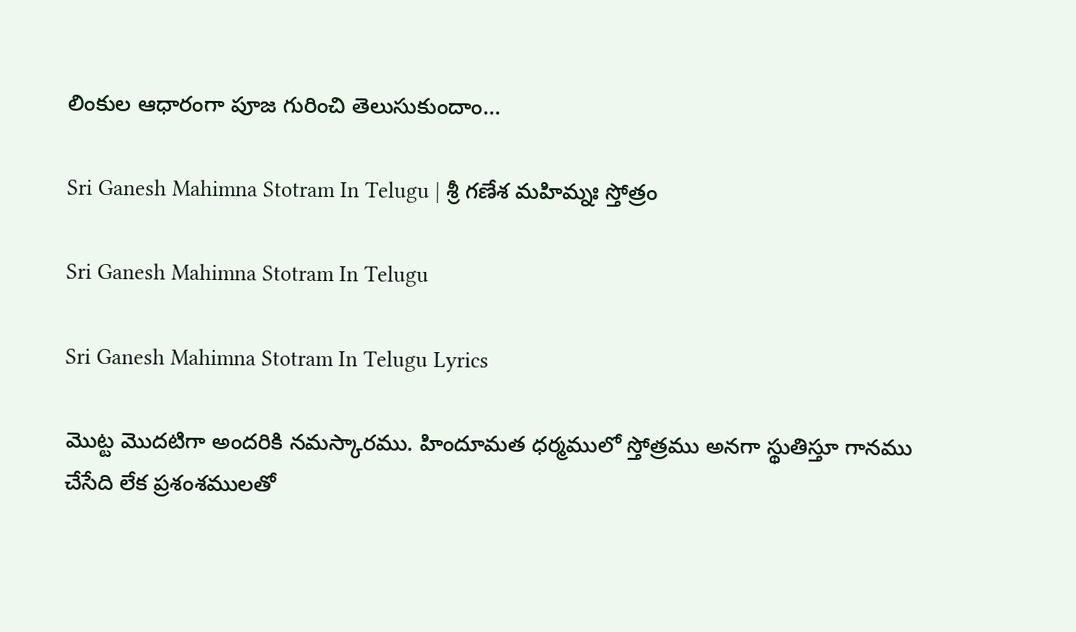లింకుల ఆధారంగా పూజ గురించి తెలుసుకుందాం…

Sri Ganesh Mahimna Stotram In Telugu | శ్రీ గణేశ మహిమ్నః స్తోత్రం

Sri Ganesh Mahimna Stotram In Telugu

Sri Ganesh Mahimna Stotram In Telugu Lyrics

మొట్ట మొదటిగా అందరికి నమస్కారము. హిందూమత ధర్మములో స్తోత్రము అనగా స్థుతిస్తూ గానము చేసేది లేక ప్రశంశములతో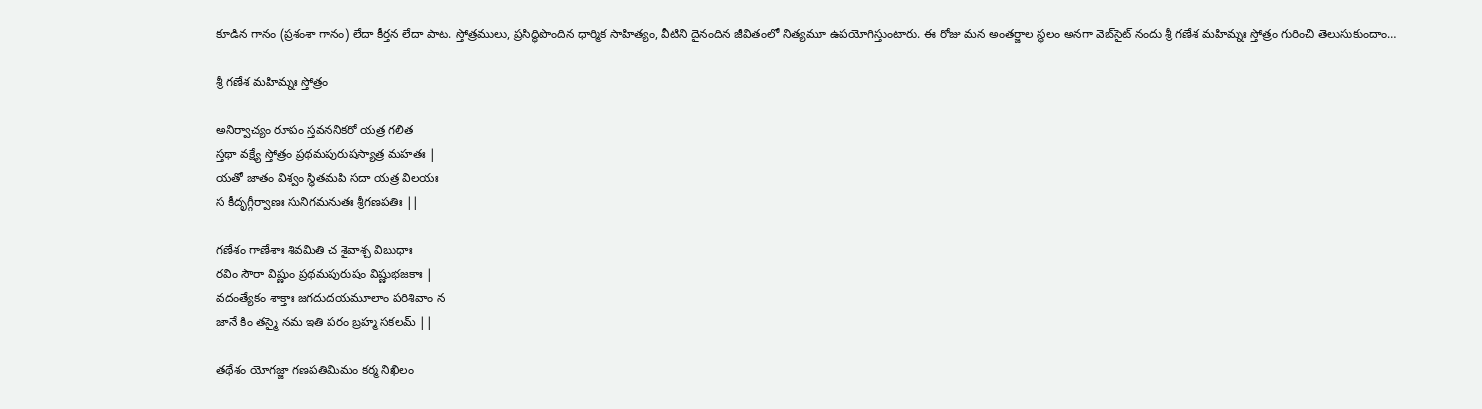కూడిన గానం (ప్రశంశా గానం) లేదా కీర్తన లేదా పాట. స్తోత్రములు, ప్రసిద్ధిపొందిన ధార్మిక సాహిత్యం, వీటిని దైనందిన జీవితంలో నిత్యమూ ఉపయోగిస్తుంటారు. ఈ రోజు మన అంతర్జాల స్థలం అనగా వెబ్‌సైట్ నందు శ్రీ గణేశ మహిమ్నః స్తోత్రం గురించి తెలుసుకుందాం…

శ్రీ గణేశ మహిమ్నః స్తోత్రం

అనిర్వాచ్యం రూపం స్తవననికరో యత్ర గలిత
స్తథా వక్ష్యే స్తోత్రం ప్రథమపురుషస్యాత్ర మహతః |
యతో జాతం విశ్వం స్థితమపి సదా యత్ర విలయః
స కీదృగ్గీర్వాణః సునిగమనుతః శ్రీగణపతిః ||

గణేశం గాణేశాః శివమితి చ శైవాశ్చ విబుధాః
రవిం సౌరా విష్ణుం ప్రథమపురుషం విష్ణుభజకాః |
వదంత్యేకం శాక్తాః జగదుదయమూలాం పరిశివాం న
జానే కిం తస్మై నమ ఇతి పరం బ్రహ్మ సకలమ్ ||

తథేశం యోగజ్జా గణపతిమిమం కర్మ నిఖిలం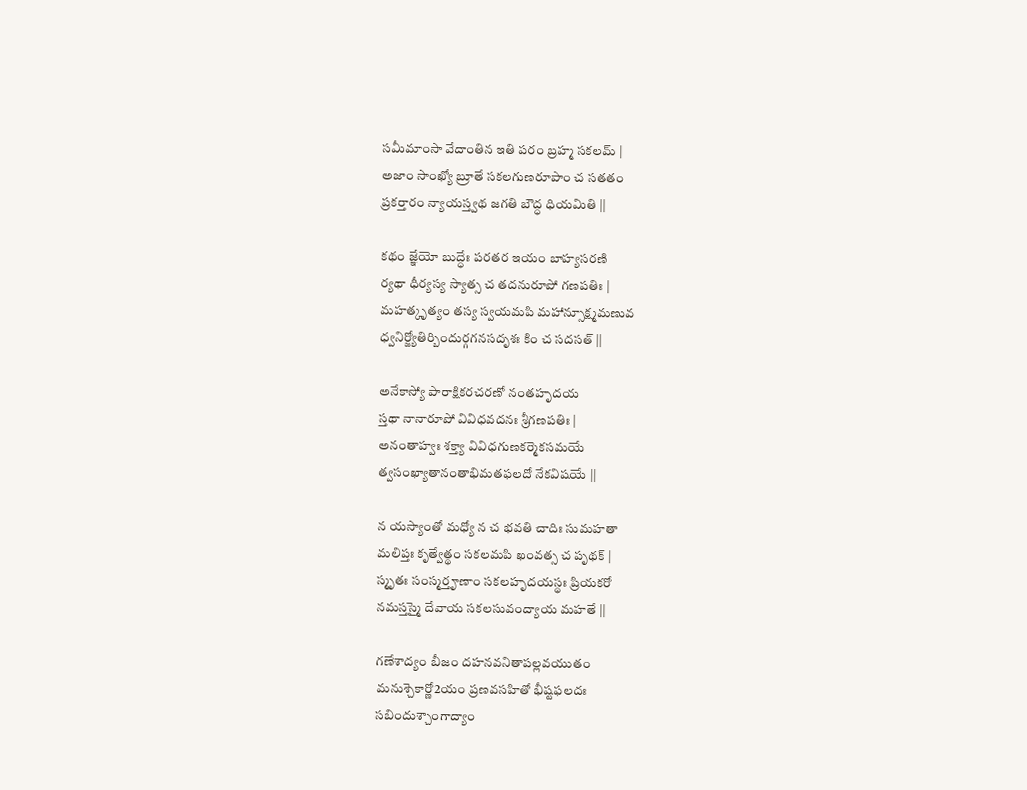సమీమాంసా వేదాంతిన ఇతి పరం బ్రహ్మ సకలమ్ |
అజాం సాంఖ్యో బ్రూతే సకలగుణరూపాం చ సతతం
ప్రకర్తారం న్యాయస్త్వథ జగతి బౌద్ధ ధియమితి ||

కథం జ్ఞేయో బుద్ధేః పరతర ఇయం బాహ్యసరణి
ర్యథా ధీర్యస్య స్యాత్స చ తదనురూపో గణపతిః |
మహత్కృత్యం తస్య స్వయమపి మహాన్సూక్ష్మమణువ
ధ్వనిర్జ్యోతిర్బిందుర్గగనసదృశః కిం చ సదసత్ ||

అనేకాస్యో పారాక్షికరచరణో నంతహృదయ
స్తథా నానారూపో వివిధవదనః శ్రీగణపతిః |
అనంతాహ్వః శక్త్యా వివిధగుణకర్మెకసమయే
త్వసంఖ్యాతానంతాభిమతఫలదో నేకవిషయే ||

న యస్యాంతో మధ్యో న చ భవతి చాదిః సుమహతా
మలిప్తః కృత్వేత్థం సకలమపి ఖంవత్స చ పృథక్ |
స్మృతః సంస్మర్తౄణాం సకలహృదయస్థః ప్రియకరో
నమస్తస్మై దేవాయ సకలసువంద్యాయ మహతే ||

గణేశాద్యం బీజం దహనవనితాపల్లవయుతం
మనుశ్చెకార్ణో2యం ప్రణవసహితో భీష్టఫలదః
సబిందుశ్చాంగాద్యాం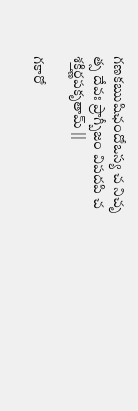గణకఋషిఛందోఒస్య చ నిచృ
త్స దేవః ప్రాగ్బీజం విపదపి చ శక్తిర్ణపకృతామ్ ||

గకారో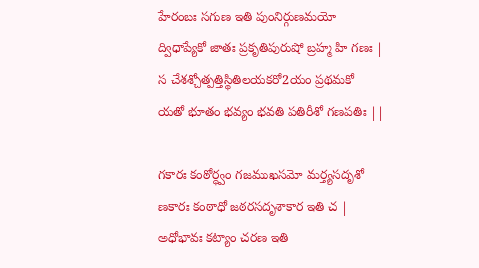హేరంబః సగుణ ఇతి పుంనిర్గుణమయో
ద్విధాప్యేకో జాతః ప్రకృతిపురుషో బ్రహ్మ హి గణః |
స చేశశ్చోత్పత్తిస్థితిలయకరో2యం ప్రథమకో
యతో భూతం భవ్యం భవతి పతిరీశో గణపతిః ||

గకారః కంఠోర్ధ్వం గజముఖసమో మర్త్యసదృశో
ణకారః కంఠాధో జఠరసదృశాకార ఇతి చ |
అధోభావః కట్యాం చరణ ఇతి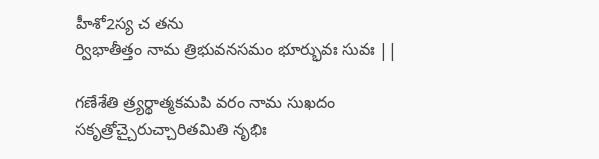హీశో2స్య చ తను
ర్విభాతీత్తం నామ త్రిభువనసమం భూర్భువః సువః ||

గణేశేతి త్ర్యర్థాత్మకమపి వరం నామ సుఖదం
సకృత్రోచ్చైరుచ్చారితమితి నృభిః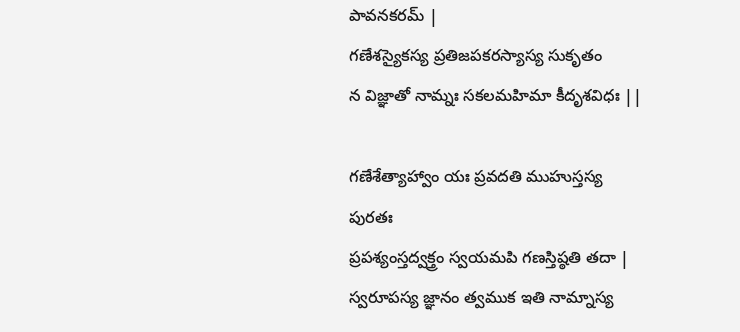పావనకరమ్ |
గణేశస్యైకస్య ప్రతిజపకరస్యాస్య సుకృతం
న విజ్ఞాతో నామ్నః సకలమహిమా కీదృశవిధః ||

గణేశేత్యాహ్వాం యః ప్రవదతి ముహుస్తస్య పురతః
ప్రపశ్యంస్తద్వక్త్రం స్వయమపి గణస్తిష్ఠతి తదా |
స్వరూపస్య జ్ఞానం త్వముక ఇతి నామ్నాస్య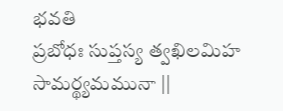భవతి
ప్రబోధః సుప్తస్య త్వఖిలమిహ సామర్థ్యమమునా ||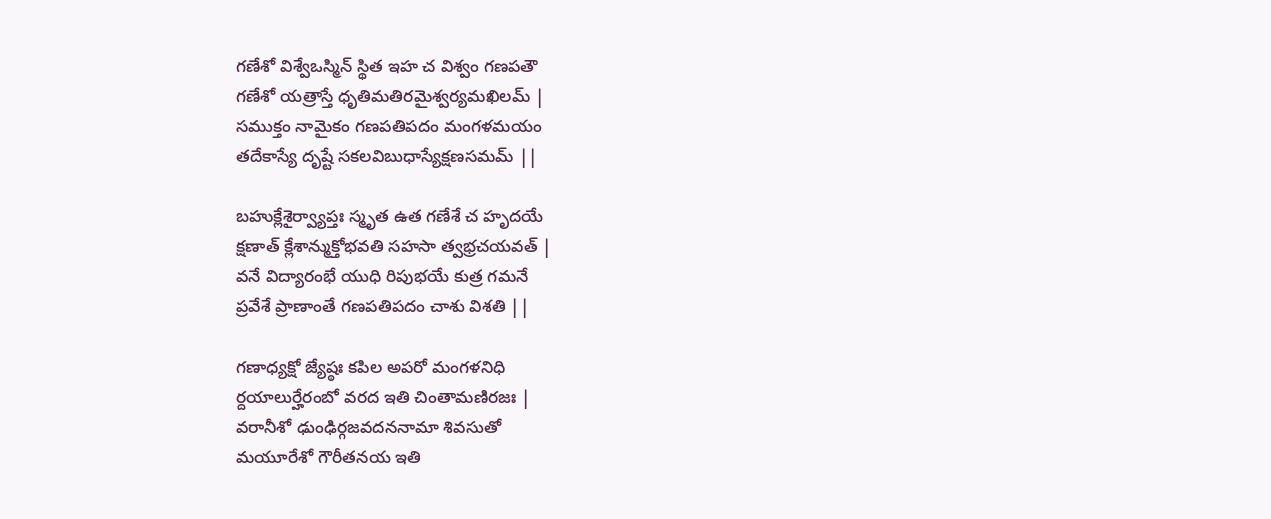గణేశో విశ్వేఒస్మిన్ స్థిత ఇహ చ విశ్వం గణపతౌ
గణేశో యత్రాస్తే ధృతిమతిరమైశ్వర్యమఖిలమ్ |
సముక్తం నామైకం గణపతిపదం మంగళమయం
తదేకాస్యే దృష్టే సకలవిబుధాస్యేక్షణసమమ్ ||

బహుక్లేశైర్వ్యాప్తః స్మృత ఉత గణేశే చ హృదయే
క్షణాత్ క్లేశాన్ముక్తోభవతి సహసా త్వభ్రచయవత్ |
వనే విద్యారంభే యుధి రిపుభయే కుత్ర గమనే
ప్రవేశే ప్రాణాంతే గణపతిపదం చాశు విశతి ||

గణాధ్యక్షో జ్యేష్ఠః కపిల అపరో మంగళనిధి
ర్దయాలుర్హేరంబో వరద ఇతి చింతామణిరజః |
వరానీశో ఢుంఢిర్గజవదననామా శివసుతో
మయూరేశో గౌరీతనయ ఇతి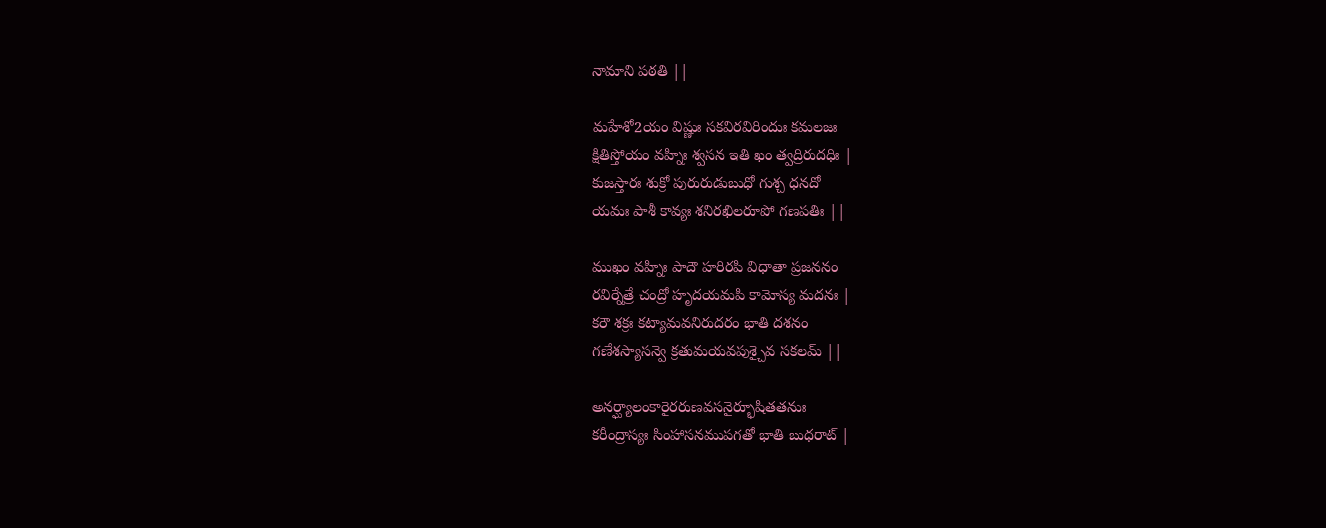నామాని పఠతి ||

మహేశో2యం విష్ణుః సకవిరవిరిందుః కమలజః
క్షితిస్తోయం వహ్నిః శ్వసన ఇతి ఖం త్వద్రిరుదధిః |
కుజస్తారః శుక్రో పురురుడుబుధో గుశ్చ ధనదో
యమః పాశీ కావ్యః శనిరఖిలరూపో గణపతిః ||

ముఖం వహ్నిః పాదౌ హరిరపి విధాతా ప్రజననం
రవిర్నేత్రే చంద్రో హృదయమపి కామోస్య మదనః |
కరౌ శక్రః కట్యామవనిరుదరం భాతి దశనం
గణేశస్యాసన్వె క్రతుమయవపుశ్చైవ సకలమ్ ||

అనర్ఘ్యాలంకారైరరుణవసనైర్భూషితతనుః
కరీంద్రాస్యః సింహాసనముపగతో భాతి బుధరాట్ |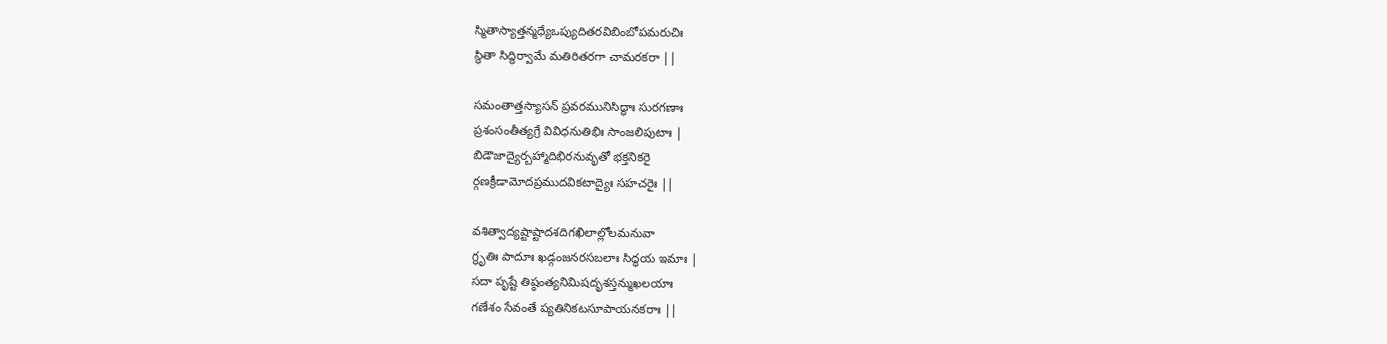స్మితాస్యాత్తన్మధ్యేఒప్యుదితరవిబింబోపమరుచిః
స్థితా సిద్ధిర్వామే మతిరితరగా చామరకరా ||

సమంతాత్తస్యాసన్ ప్రవరమునిసిద్ధాః సురగణాః
ప్రశంసంతీత్యగ్రే వివిధనుతిభిః సాంజలిపుటాః |
బిడౌజాద్యైర్బహ్మాదిభిరనువృతో భక్తనికరై
ర్గణక్రీడామోదప్రముదవికటాద్యైః సహచరైః ||

వశిత్వాద్యష్టాష్టాదశదిగఖిలాల్లోలమనువా
గ్ధృతిః పాదూః ఖడ్గంజనరసబలాః సిద్ధయ ఇమాః |
సదా పృష్టే తిష్ఠంత్యనిమిషదృశస్తన్ముఖలయాః
గణేశం సేవంతే ప్యతినికటసూపాయనకరాః ||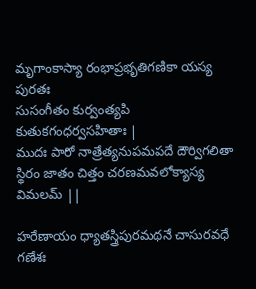మృగాంకాస్యా రంభాప్రభృతిగణికా యస్య పురతః
సుసంగీతం కుర్వంత్యపి కుతుకగంధర్వసహితాః |
ముదః పారో నాత్రేత్యనుపమపదే దౌర్విగలితా
స్థిరం జాతం చిత్తం చరణమవలోక్యాస్య విమలమ్ ||

హరేణాయం ధ్యాతస్త్రిపురమథనే చాసురవధే
గణేశః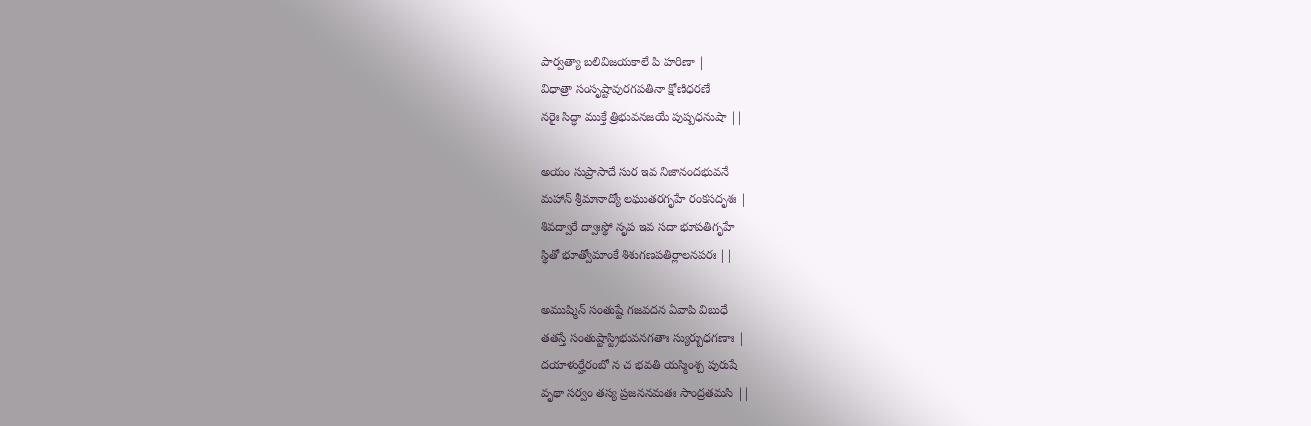పార్వత్యా బలివిజయకాలే పి హరిణా |
విధాత్రా సంసృష్టావురగపతినా క్షోణిధరణే
నరైః సిద్ధా ముక్తే త్రిభువనజయే పుష్పధనుషా ||

అయం సుప్రాసాదే సుర ఇవ నిజానందభువనే
మహాన్ శ్రీమానాద్యో లఘుతరగృహే రంకసదృశః |
శివద్వారే ద్వాఃస్థో నృప ఇవ సదా భూపతిగృహే
స్థితో భూత్వోమాంకే శిశుగణపతిర్లాలనపరః ||

అముష్మిన్ సంతుష్టే గజవదన ఏవాపి విబుధే
తతస్తే సంతుష్టాస్ట్రిభువనగతాః స్యుర్బుధగణాః |
దయాళుర్హేరంబో న చ భవతి యస్మింశ్చ పురుషే
వృథా సర్వం తస్య ప్రజననమతః సాంద్రతమసి ||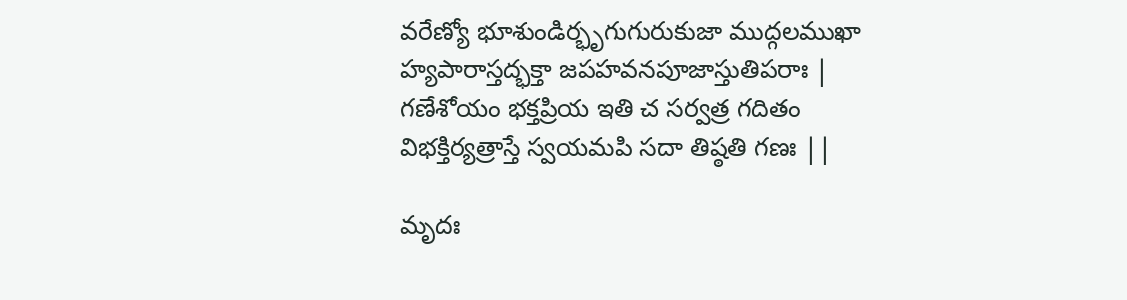వరేణ్యో భూశుండిర్భృగుగురుకుజా ముద్గలముఖా
హ్యపారాస్తద్భక్తా జపహవనపూజాస్తుతిపరాః |
గణేశోయం భక్తప్రియ ఇతి చ సర్వత్ర గదితం
విభక్తిర్యత్రాస్తే స్వయమపి సదా తిష్ఠతి గణః ||

మృదః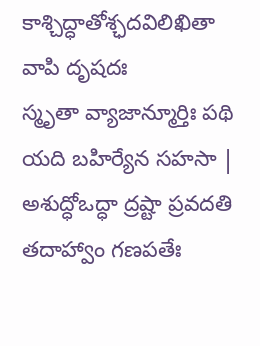కాశ్చిద్ధాతోశ్ఛదవిలిఖితా వాపి దృషదః
స్మృతా వ్యాజాన్మూర్తిః పథి యది బహిర్యేన సహసా |
అశుద్ధోఒద్ధా ద్రష్టా ప్రవదతి తదాహ్వాం గణపతేః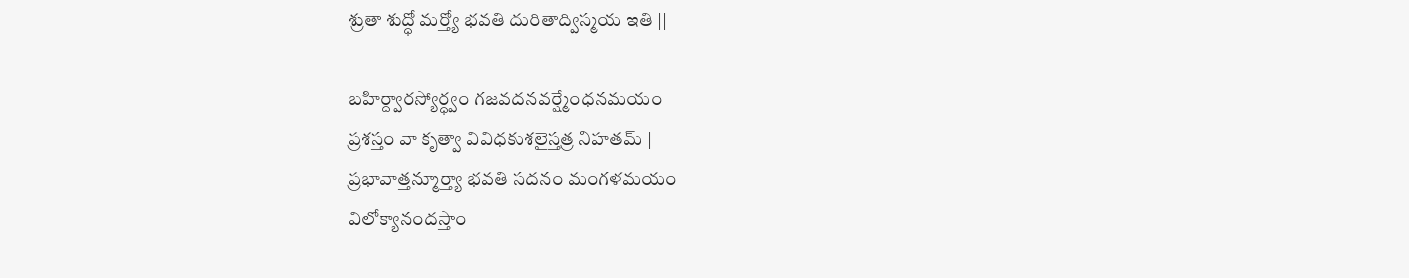శ్రుతా శుద్ధో మర్త్యో భవతి దురితాద్విస్మయ ఇతి ||

బహిర్ద్వారస్యోర్ధ్వం గజవదనవర్ష్మేంధనమయం
ప్రశస్తం వా కృత్వా వివిధకుశలైస్తత్ర నిహతమ్ |
ప్రభావాత్తన్మూర్త్యా భవతి సదనం మంగళమయం
విలోక్యానందస్తాం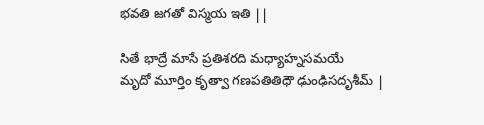భవతి జగతో విస్మయ ఇతి ||

సితే భాద్రే మాసే ప్రతిశరది మధ్యాహ్నసమయే
మృదో మూర్తిం కృత్వా గణపతితిధౌ ఢుంఢిసదృశీమ్ |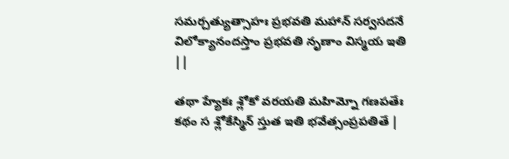సమర్చత్యుత్సాహః ప్రభవతి మహాన్ సర్వసదనే
విలోక్యానందస్తాం ప్రభవతి నృణాం విస్మయ ఇతి ||

తథా హ్యేకః శ్లోకో వరయతి మహిమ్నో గణపతేః
కథం స శ్లోకేస్మిన్ స్తుత ఇతి భవేత్సంప్రపతితే |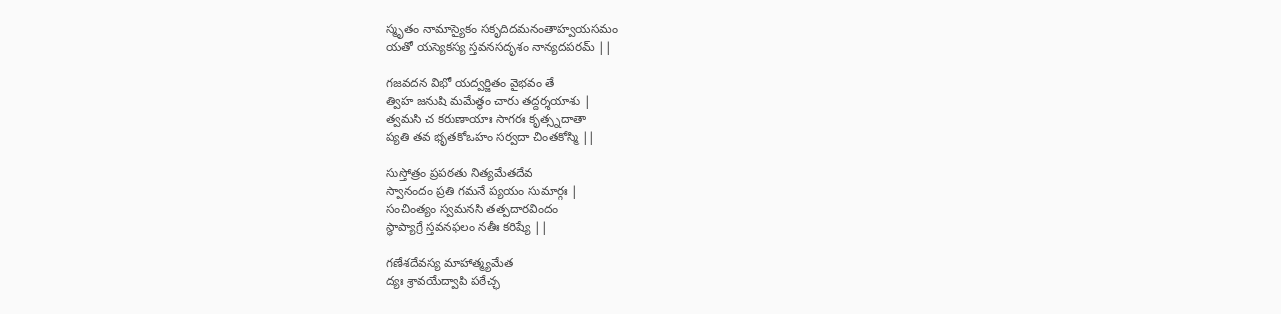స్మృతం నామాస్యైకం సకృదిదమనంతాహ్వయసమం
యతో యస్యెకస్య స్తవనసదృశం నాన్యదపరమ్ ||

గజవదన విభో యద్వర్జితం వైభవం తే
త్విహ జనుషి మమేత్థం చారు తద్దర్శయాశు |
త్వమసి చ కరుణాయాః సాగరః కృత్స్నదాతా
ప్యతి తవ భృతకోఒహం సర్వదా చింతకోస్మి ||

సుస్తోత్రం ప్రపఠతు నిత్యమేతదేవ
స్వానందం ప్రతి గమనే ప్యయం సుమార్గః |
సంచింత్యం స్వమనసి తత్పదారవిందం
స్థాప్యాగ్రే స్తవనఫలం నతీః కరిష్యే ||

గణేశదేవస్య మాహాత్మ్యమేత
ద్యః శ్రావయేద్వాపి పఠేచ్ఛ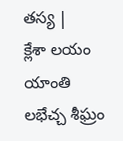తస్య |
క్లేశా లయం యాంతి లభేచ్చ శీఘ్రం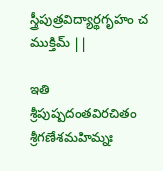స్త్రీపుత్రవిద్యార్థగృహం చ ముక్తిమ్ ||

ఇతి శ్రీపుష్పదంతవిరచితం శ్రీగణేశమహిమ్నః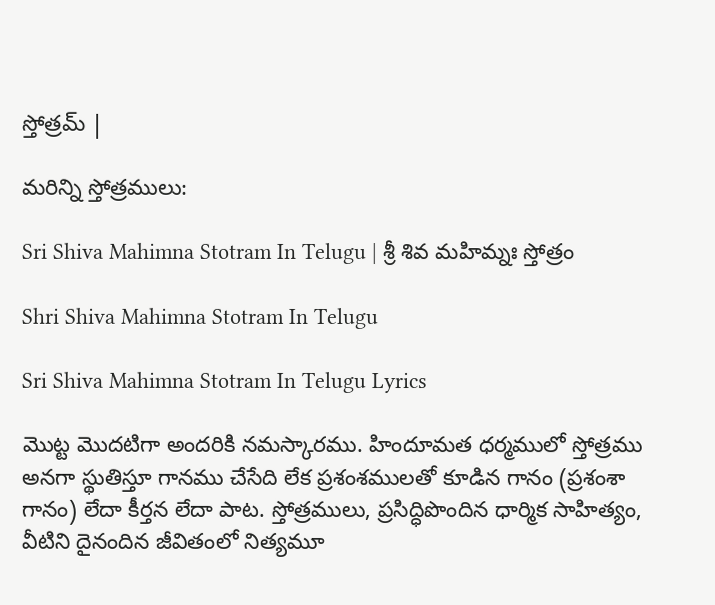స్తోత్రమ్ |

మరిన్ని స్తోత్రములు:

Sri Shiva Mahimna Stotram In Telugu | శ్రీ శివ మహిమ్నః స్తోత్రం

Shri Shiva Mahimna Stotram In Telugu

Sri Shiva Mahimna Stotram In Telugu Lyrics

మొట్ట మొదటిగా అందరికి నమస్కారము. హిందూమత ధర్మములో స్తోత్రము అనగా స్థుతిస్తూ గానము చేసేది లేక ప్రశంశములతో కూడిన గానం (ప్రశంశా గానం) లేదా కీర్తన లేదా పాట. స్తోత్రములు, ప్రసిద్ధిపొందిన ధార్మిక సాహిత్యం, వీటిని దైనందిన జీవితంలో నిత్యమూ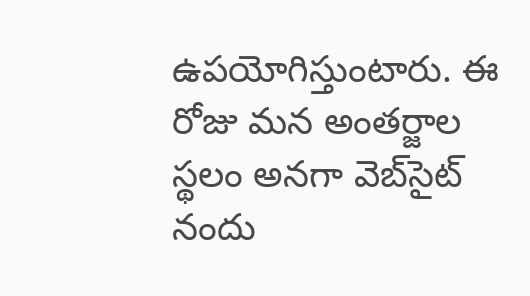ఉపయోగిస్తుంటారు. ఈ రోజు మన అంతర్జాల స్థలం అనగా వెబ్‌సైట్ నందు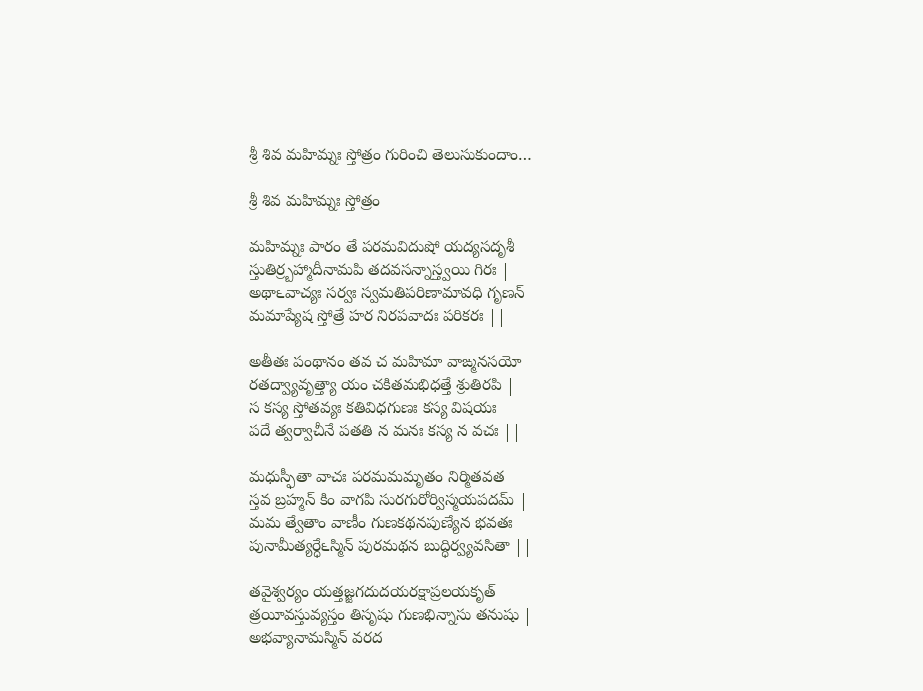శ్రీ శివ మహిమ్నః స్తోత్రం గురించి తెలుసుకుందాం…

శ్రీ శివ మహిమ్నః స్తోత్రం

మహిమ్నః పారం తే పరమవిదుషో యద్యసదృశీ
స్తుతిర్ర్బహ్మాదీనామపి తదవసన్నాస్త్వయి గిరః |
అథా౬వాచ్యః సర్వః స్వమతిపరిణామావధి గృణన్
మమాప్యేష స్తోత్రే హర నిరపవాదః పరికరః ||

అతీతః పంథానం తవ చ మహిమా వాఙ్మనసయో
రతద్వ్యావృత్త్యా యం చకితమభిధత్తే శ్రుతిరపి |
స కస్య స్తోతవ్యః కతివిధగుణః కస్య విషయః
పదే త్వర్వాచీనే పతతి న మనః కస్య న వచః ||

మధుస్ఫీతా వాచః పరమమమృతం నిర్మితవత
స్తవ బ్రహ్మన్ కిం వాగపి సురగురోర్విస్మయపదమ్ |
మమ త్వేతాం వాణీం గుణకథనపుణ్యేన భవతః
పునామీత్యర్ధే౬స్మిన్ పురమథన బుద్ధిర్వ్యవసితా ||

తవైశ్వర్యం యత్తజ్జగదుదయరక్షాప్రలయకృత్
త్రయీవస్తువ్యస్తం తిసృషు గుణభిన్నాసు తనుషు |
అభవ్యానామస్మిన్ వరద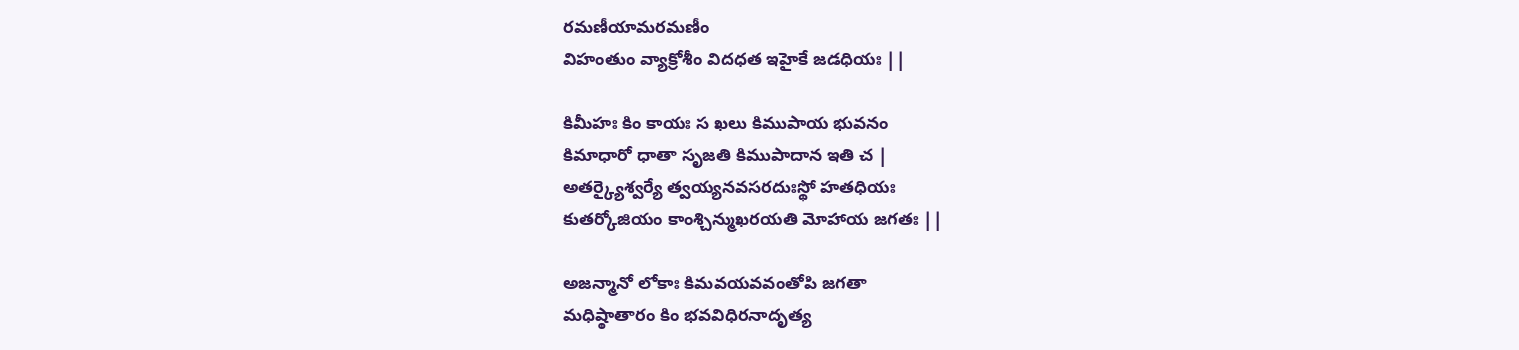రమణీయామరమణీం
విహంతుం వ్యాక్రోశీం విదధత ఇహైకే జడధియః ||

కిమీహః కిం కాయః స ఖలు కిముపాయ భువనం
కిమాధారో ధాతా సృజతి కిముపాదాన ఇతి చ |
అతర్క్యైశ్వర్యే త్వయ్యనవసరదుఃస్థో హతధియః
కుతర్కోజియం కాంశ్చిన్ముఖరయతి మోహాయ జగతః ||

అజన్మానో లోకాః కిమవయవవంతోపి జగతా
మధిష్ఠాతారం కిం భవవిధిరనాదృత్య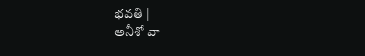భవతి |
అనీశో వా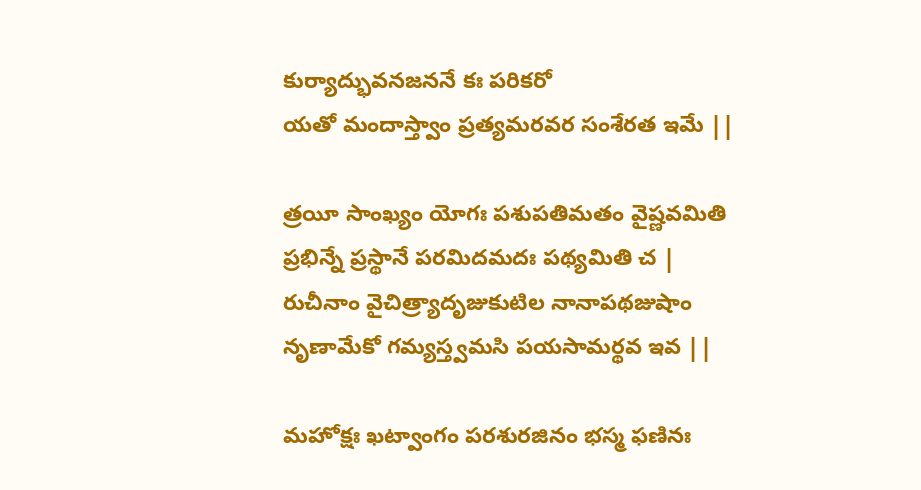కుర్యాద్భువనజననే కః పరికరో
యతో మందాస్త్వాం ప్రత్యమరవర సంశేరత ఇమే ||

త్రయీ సాంఖ్యం యోగః పశుపతిమతం వైష్ణవమితి
ప్రభిన్నే ప్రస్థానే పరమిదమదః పథ్యమితి చ |
రుచీనాం వైచిత్ర్యాదృజుకుటిల నానాపథజుషాం
నృణామేకో గమ్యస్త్వమసి పయసామర్థవ ఇవ ||

మహోక్షః ఖట్వాంగం పరశురజినం భస్మ ఫణినః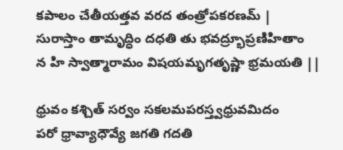కపాలం చేతీయత్తవ వరద తంత్రోపకరణమ్ |
సురాస్తాం తామృద్ధిం దధతి తు భవద్ర్భూప్రణిహితాం
న హి స్వాత్మారామం విషయమృగతృష్ణా భ్రమయతి ||

ధ్రువం కశ్చిత్ సర్వం సకలమపరస్త్వధ్రువమిదం
పరో ధ్రావ్యాధౌవ్యే జగతి గదతి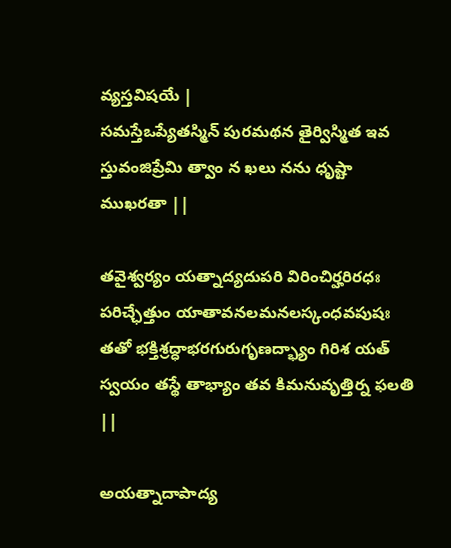వ్యస్తవిషయే |
సమస్తేఒప్యేతస్మిన్ పురమథన తైర్విస్మిత ఇవ
స్తువంజిప్రేమి త్వాం న ఖలు నను ధృష్టా ముఖరతా ||

తవైశ్వర్యం యత్నాద్యదుపరి విరించిర్హరిరధః
పరిచ్ఛేత్తుం యాతావనలమనలస్కంధవపుషః
తతో భక్తిశ్రద్ధాభరగురుగృణద్భ్యాం గిరిశ యత్
స్వయం తస్థే తాభ్యాం తవ కిమనువృత్తిర్న ఫలతి ||

అయత్నాదాపాద్య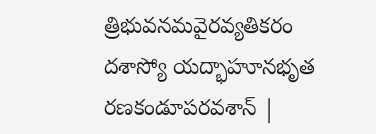త్రిభువనమవైరవ్యతికరం
దశాస్యో యద్భాహూనభృత రణకండూపరవశాన్ |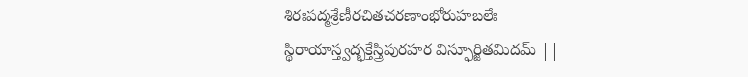శిరఃపద్మశ్రేణీరచితచరణాంభోరుహబలేః
స్థిరాయాస్త్వద్భక్తేస్త్రిపురహర విస్ఫూర్జితమిదమ్ ||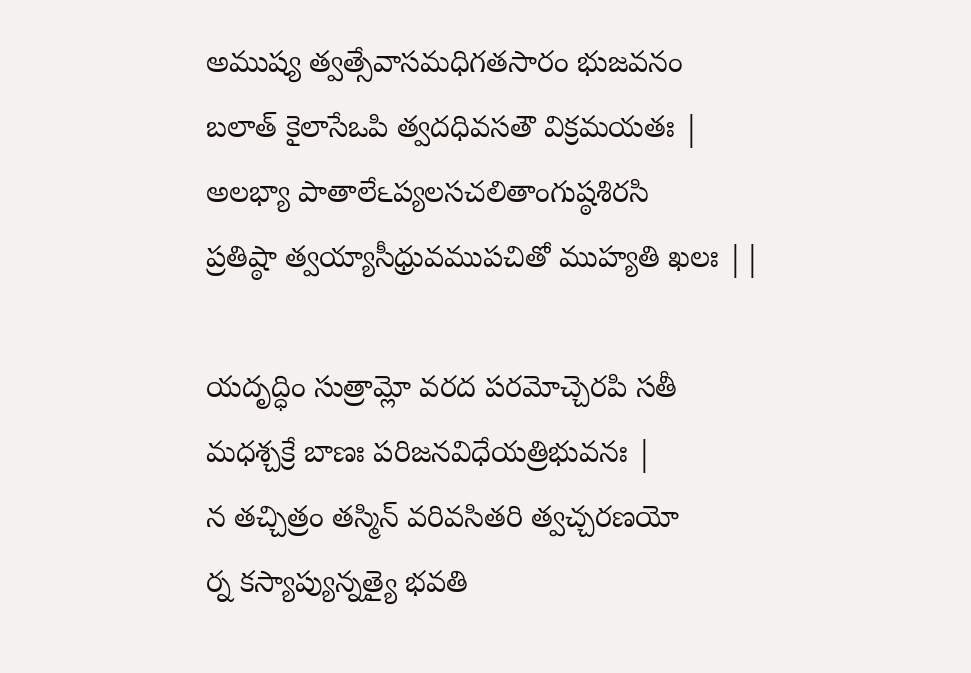అముష్య త్వత్సేవాసమధిగతసారం భుజవనం
బలాత్ కైలాసేఒపి త్వదధివసతౌ విక్రమయతః |
అలభ్యా పాతాలే౬ప్యలసచలితాంగుష్ఠశిరసి
ప్రతిష్ఠా త్వయ్యాసీధ్రువముపచితో ముహ్యతి ఖలః ||

యదృద్ధిం సుత్రామ్లో వరద పరమోచ్చెరపి సతీ
మధశ్చక్రే బాణః పరిజనవిధేయత్రిభువనః |
న తచ్చిత్రం తస్మిన్ వరివసితరి త్వచ్చరణయో
ర్న కస్యాప్యున్నత్యై భవతి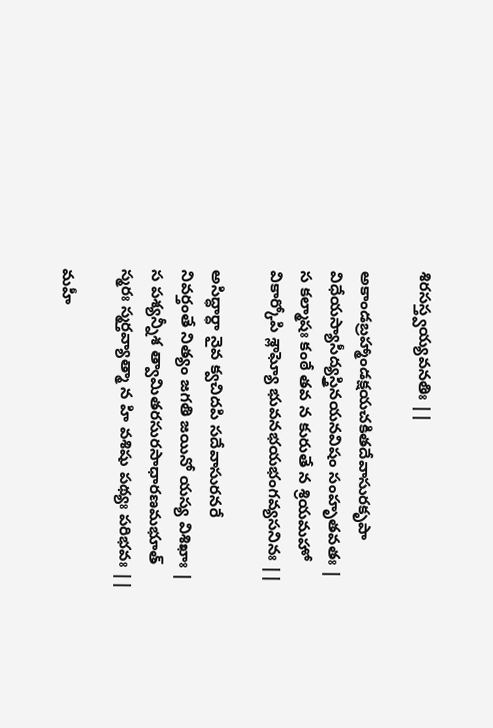శిరసస్త్వయ్యవనతిః ||

అకాండబ్రహ్మాండక్షయచకితదేవాసురకృపా
విధేయస్యాసీద్యస్త్రినయనవిషం సంహృతవతః |
స కల్మాషః కంఠే తవ న కురుతే న శ్రియమహో
వికార్కోపి శ్లాఘ్యో భువనభయభంగవ్యసనినః ||

అసిద్ధార్ధా నైవ క్వచిదపి సదేవాసురనరే
నివర్తంతే నిత్యం జగతి జయినో యస్య విశిఖాః |
స పశ్యన్నీశ త్వామితరసురసాధారణమభూత్
స్మరః స్మర్తవ్యాత్మా న హి వశిషు పథ్యః పరిభవః ||

మహీ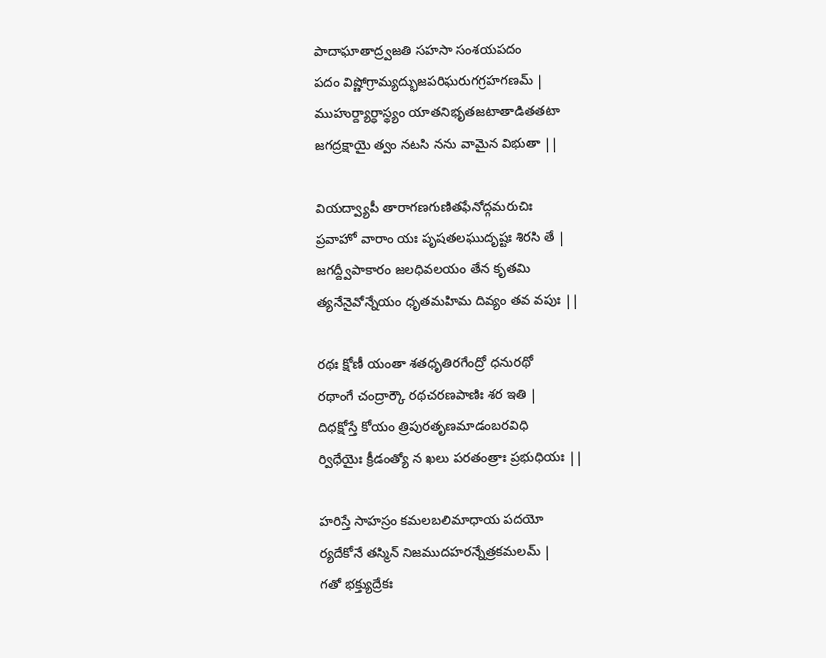పాదాఘాతాద్ర్వజతి సహసా సంశయపదం
పదం విష్ణోగ్రామ్యద్భుజపరిఘరుగగ్రహగణమ్ |
ముహుర్ద్యార్ధాస్థ్యం యాతనిభృతజటాతాడితతటా
జగద్రక్షాయై త్వం నటసి నను వామైన విభుతా ||

వియద్వ్యాపీ తారాగణగుణితఫేనోద్గమరుచిః
ప్రవాహో వారాం యః పృషతలఘుదృష్టః శిరసి తే |
జగద్ద్వీపాకారం జలధివలయం తేన కృతమి
త్యనేనైవోన్నేయం ధృతమహిమ దివ్యం తవ వపుః ||

రథః క్షోణీ యంతా శతధృతిరగేంద్రో ధనురథో
రథాంగే చంద్రార్కౌ రథచరణపాణిః శర ఇతి |
దిధక్షోస్తే కోయం త్రిపురతృణమాడంబరవిధి
ర్విధేయైః క్రీడంత్యో న ఖలు పరతంత్రాః ప్రభుధియః ||

హరిస్తే సాహస్రం కమలబలిమాధాయ పదయో
ర్యదేకోనే తస్మిన్ నిజముదహరన్నేత్రకమలమ్ |
గతో భక్త్యుద్రేకః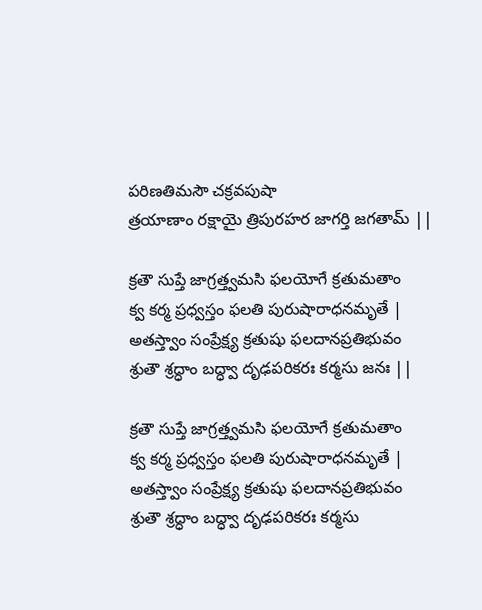పరిణతిమసౌ చక్రవపుషా
త్రయాణాం రక్షాయై త్రిపురహర జాగర్తి జగతామ్ ||

క్రతౌ సుప్తే జాగ్రత్త్వమసి ఫలయోగే క్రతుమతాం
క్వ కర్మ ప్రధ్వస్తం ఫలతి పురుషారాధనమృతే |
అతస్త్వాం సంప్రేక్ష్య క్రతుషు ఫలదానప్రతిభువం
శ్రుతౌ శ్రద్ధాం బద్ధ్వా దృఢపరికరః కర్మసు జనః ||

క్రతౌ సుప్తే జాగ్రత్త్వమసి ఫలయోగే క్రతుమతాం
క్వ కర్మ ప్రధ్వస్తం ఫలతి పురుషారాధనమృతే |
అతస్త్వాం సంప్రేక్ష్య క్రతుషు ఫలదానప్రతిభువం
శ్రుతౌ శ్రద్ధాం బద్ధ్వా దృఢపరికరః కర్మసు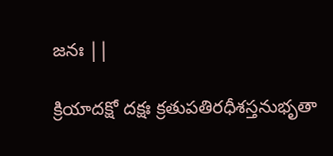జనః ||

క్రియాదక్షో దక్షః క్రతుపతిరధీశస్తనుభృతా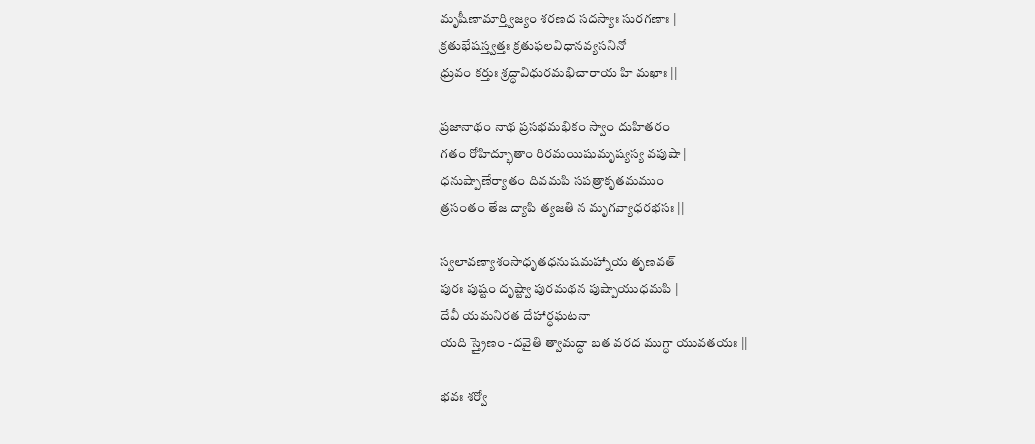మృషీణామార్త్విజ్యం శరణద సదస్యాః సురగణాః |
క్రతుభేషస్త్వత్తః క్రతుఫలవిధానవ్యసనినో
ధ్రువం కర్తుః శ్రద్ధావిధురమభిచారాయ హి మఖాః ||

ప్రజానాథం నాథ ప్రసభమభికం స్వాం దుహితరం
గతం రోహిద్భూతాం రిరమయిషుమృష్యస్య వపుషా |
ధనుష్పాణేర్యాతం దివమపి సపత్రాకృతమముం
త్రసంతం తేజ ద్యాపి త్యజతి న మృగవ్యాధరభసః ||

స్వలావణ్యాశంసాధృతధనుషమహ్నాయ తృణవత్
పురః పుష్టం దృష్ట్వా పురమథన పుష్పాయుధమపి |
దేవీ యమనిరత దేహార్ధఘటనా
యది స్త్రైణం -దవైతి త్వామద్ధా బత వరద ముగ్ధా యువతయః ||

భవః శర్వో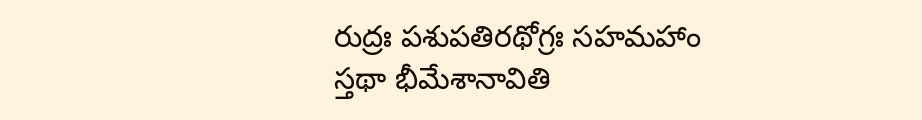రుద్రః పశుపతిరథోగ్రః సహమహాం
స్తథా భీమేశానావితి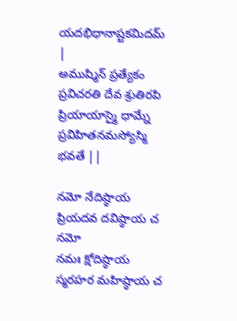యదభిధానాష్టకమిదమ్ |
అముష్మిన్ ప్రత్యేకం ప్రవిచరతి దేవ శ్రుతిరపి
ప్రియాయాస్మై ధామ్నే ప్రవిహితనమస్యోస్మి భవతే ||

నమో నేదిష్ఠాయ ప్రియదవ దవిష్ఠాయ చ నమో
నమః క్షోదిష్ఠాయ స్మరహర మహిష్ఠాయ చ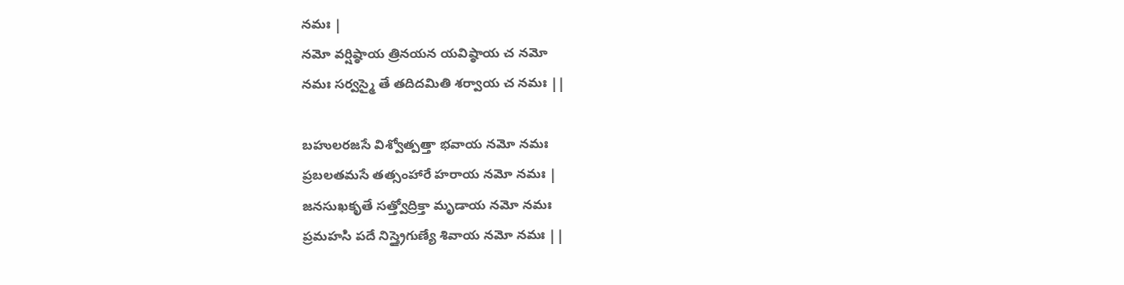నమః |
నమో వర్షిష్ఠాయ త్రినయన యవిష్ఠాయ చ నమో
నమః సర్వస్మై తే తదిదమితి శర్వాయ చ నమః ||

బహులరజసే విశ్వోత్పత్తా భవాయ నమో నమః
ప్రబలతమసే తత్సంహారే హరాయ నమో నమః |
జనసుఖకృతే సత్త్వోద్రిక్తా మృడాయ నమో నమః
ప్రమహసి పదే నిస్త్రైగుణ్యే శివాయ నమో నమః ||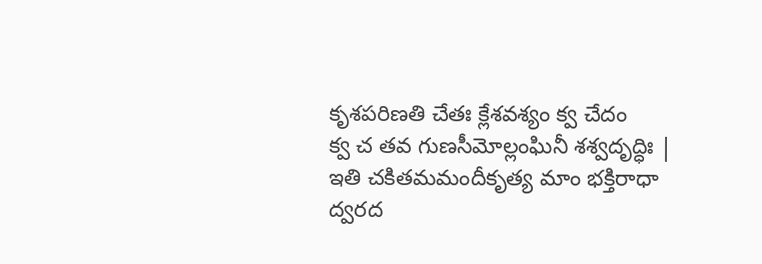కృశపరిణతి చేతః క్లేశవశ్యం క్వ చేదం
క్వ చ తవ గుణసీమోల్లంఘినీ శశ్వదృద్ధిః |
ఇతి చకితమమందీకృత్య మాం భక్తిరాధా
ద్వరద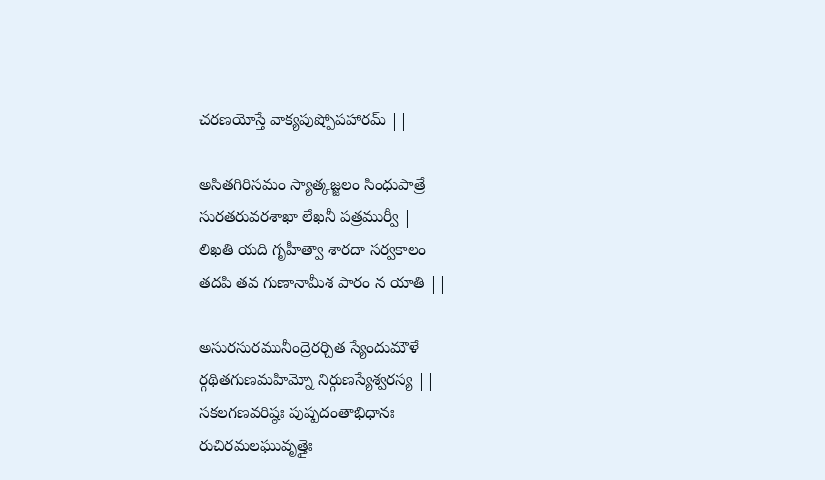చరణయోస్తే వాక్యపుష్పోపహారమ్ ||

అసితగిరిసమం స్యాత్కజ్జలం సింధుపాత్రే
సురతరువరశాఖా లేఖనీ పత్రముర్వీ |
లిఖతి యది గృహీత్వా శారదా సర్వకాలం
తదపి తవ గుణానామీశ పారం న యాతి ||

అసురసురమునీంద్రెరర్చిత స్యేందుమౌళే
ర్గథితగుణమహిమ్నో నిర్గుణస్యేశ్వరస్య ||
సకలగణవరిష్ఠః పుష్పదంతాభిధానః
రుచిరమలఘువృత్తైః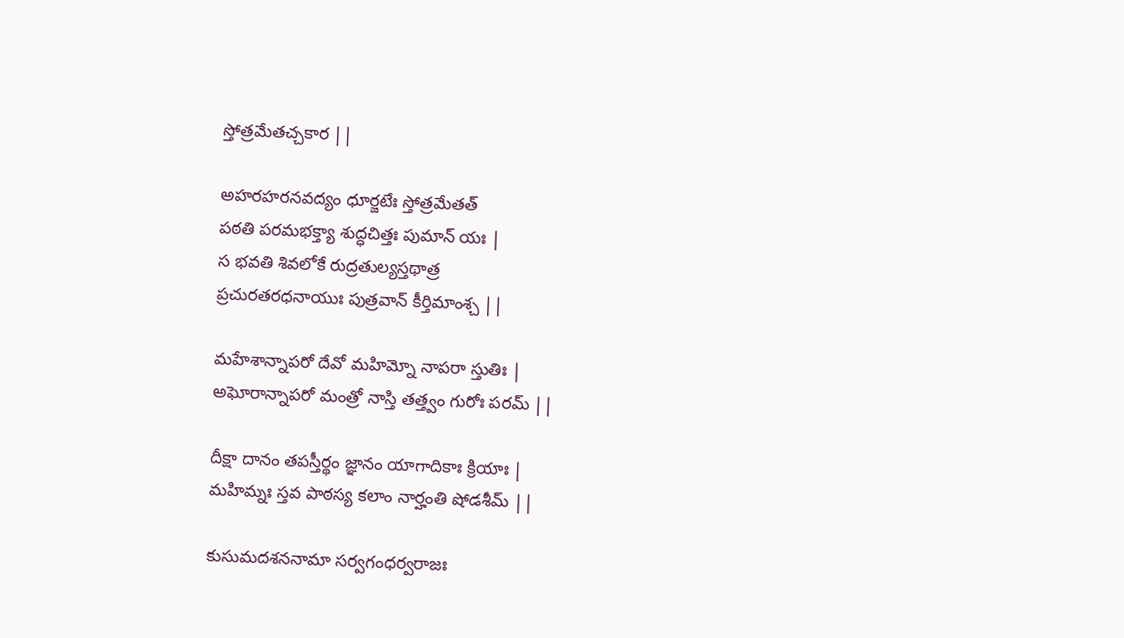స్తోత్రమేతచ్చకార ||

అహరహరనవద్యం ధూర్జటేః స్తోత్రమేతత్
పఠతి పరమభక్త్యా శుద్ధచిత్తః పుమాన్ యః |
స భవతి శివలోకే రుద్రతుల్యస్తథాత్ర
ప్రచురతరధనాయుః పుత్రవాన్ కీర్తిమాంశ్చ ||

మహేశాన్నాపరో దేవో మహిమ్నో నాపరా స్తుతిః |
అఘోరాన్నాపరో మంత్రో నాస్తి తత్త్వం గురోః పరమ్ ||

దీక్షా దానం తపస్తీర్థం జ్ఞానం యాగాదికాః క్రియాః |
మహిమ్నః స్తవ పాఠస్య కలాం నార్హంతి షోడశీమ్ ||

కుసుమదశననామా సర్వగంధర్వరాజః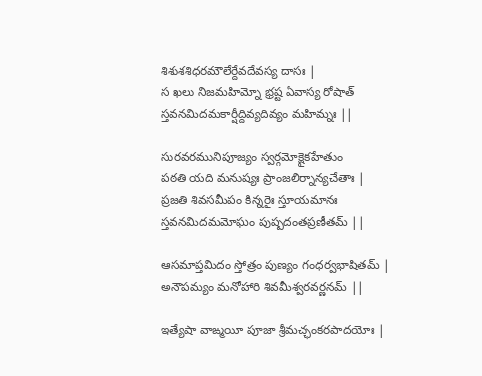శిశుశశిధరమౌలేర్దేవదేవస్య దాసః |
స ఖలు నిజమహిమ్నో భ్రష్ట ఏవాస్య రోషాత్
స్తవనమిదమకార్షీద్దివ్యదివ్యం మహిమ్నః ||

సురవరమునిపూజ్యం స్వర్గమోక్షైకహేతుం
పఠతి యది మనుష్యః ప్రాంజలిర్నాన్యచేతాః |
ప్రజతి శివసమీపం కిన్నరైః స్తూయమానః
స్తవనమిదమమోఘం పుష్పదంతప్రణీతమ్ ||

ఆసమాప్తమిదం స్తోత్రం పుణ్యం గంధర్వభాషితమ్ |
అనౌపమ్యం మనోహారి శివమీశ్వరవర్ణనమ్ ||

ఇత్యేషా వాఙ్మయీ పూజా శ్రీమచ్ఛంకరపాదయోః |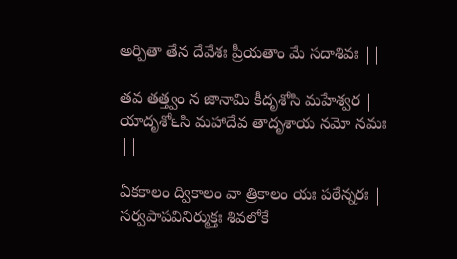అర్పితా తేన దేవేశః ప్రీయతాం మే సదాశివః ||

తవ తత్త్వం న జానామి కీదృశోసి మహేశ్వర |
యాదృశో౬సి మహాదేవ తాదృశాయ నమో నమః ||

ఏకకాలం ద్వికాలం వా త్రికాలం యః పఠేన్నరః |
సర్వపాపవినిర్ముక్తః శివలోకే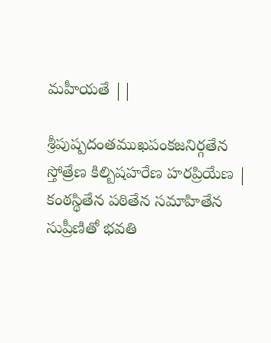మహీయతే ||

శ్రీపుష్పదంతముఖపంకజనిర్గతేన
స్తోత్రేణ కిల్బిషహరేణ హరప్రియేణ |
కంఠస్థితేన పఠితేన సమాహితేన
సుప్రీణితో భవతి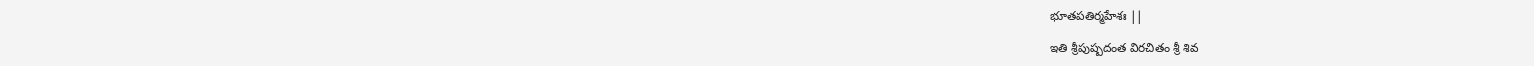భూతపతిర్మహేశః ||

ఇతి శ్రీపుష్పదంత విరచితం శ్రీ శివ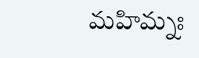మహిమ్నః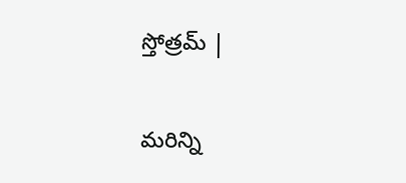స్తోత్రమ్ |

మరిన్ని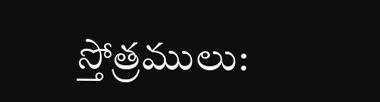స్తోత్రములు: